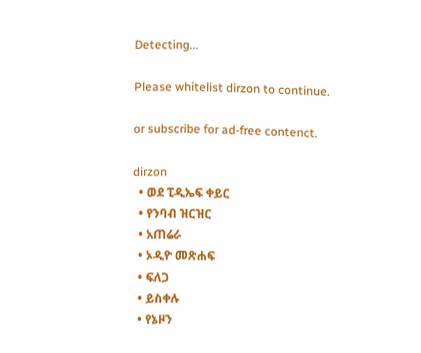Detecting...

Please whitelist dirzon to continue.

or subscribe for ad-free contenct.

dirzon
  • ወደ ፒዲኤፍ ቀይር
  • የንባብ ዝርዝር
  • አጠሬራ
  • ኦዲዮ መጽሐፍ
  • ፍለጋ
  • ይስቀሉ
  • የኔዞን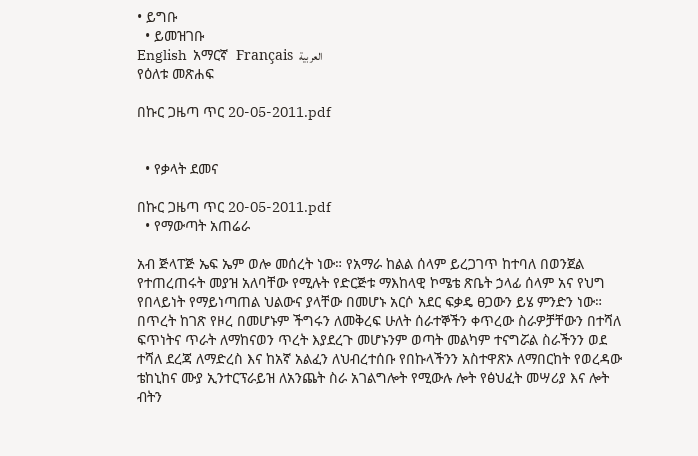• ይግቡ
  • ይመዝገቡ
English  አማርኛ  Français  العربية
የዕለቱ መጽሐፍ

በኩር ጋዜጣ ጥር 20-05-2011.pdf


  • የቃላት ደመና

በኩር ጋዜጣ ጥር 20-05-2011.pdf
  • የማውጣት አጠሬራ

አብ ጅላፐጅ ኤፍ ኤም ወሎ መሰረት ነው። የአማራ ከልል ሰላም ይረጋገጥ ከተባለ በወንጀል የተጠረጠሩት መያዝ አለባቸው የሚሉት የድርጅቱ ማእከላዊ ኮሜቴ ጽቤት ኃላፊ ሰላም አና የህግ የበላይነት የማይነጣጠል ህልውና ያላቸው በመሆኑ አርሶ አደር ፍቃዴ ፀጋውን ይሄ ምንድን ነው። በጥረት ከገጽ የዞረ በመሆኑም ችግሩን ለመቅረፍ ሁለት ሰራተኞችን ቀጥረው ስራዎቻቸውን በተሻለ ፍጥነትና ጥራት ለማከናወን ጥረት እያደረጉ መሆኑንም ወጣት መልካም ተናግሯል ስራችንን ወደ ተሻለ ደረጃ ለማድረስ እና ከአኛ አልፈን ለህብረተሰቡ የበኩላችንን አስተዋጽኦ ለማበርከት የወረዳው ቴከኒከና ሙያ ኢንተርፕራይዝ ለአንጨት ስራ አገልግሎት የሚውሉ ሎት የፅህፈት መሣሪያ እና ሎት ብትን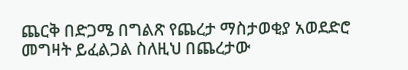ጨርቅ በድጋሜ በግልጽ የጨረታ ማስታወቂያ አወደድሮ መግዛት ይፈልጋል ስለዚህ በጨረታው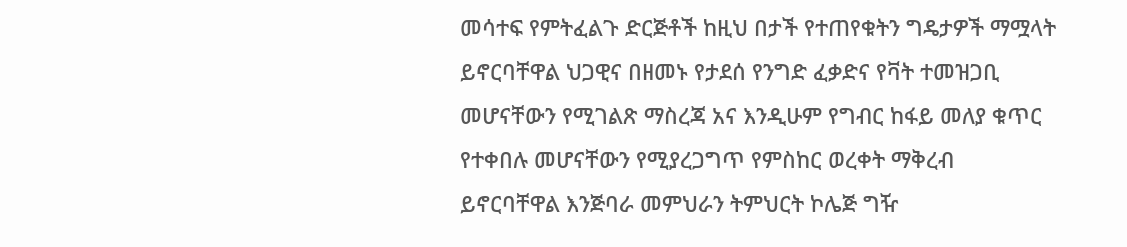መሳተፍ የምትፈልጉ ድርጅቶች ከዚህ በታች የተጠየቁትን ግዴታዎች ማሟላት ይኖርባቸዋል ህጋዊና በዘመኑ የታደሰ የንግድ ፈቃድና የቫት ተመዝጋቢ መሆናቸውን የሚገልጽ ማስረጃ አና እንዲሁም የግብር ከፋይ መለያ ቁጥር የተቀበሉ መሆናቸውን የሚያረጋግጥ የምስከር ወረቀት ማቅረብ ይኖርባቸዋል እንጅባራ መምህራን ትምህርት ኮሌጅ ግዥ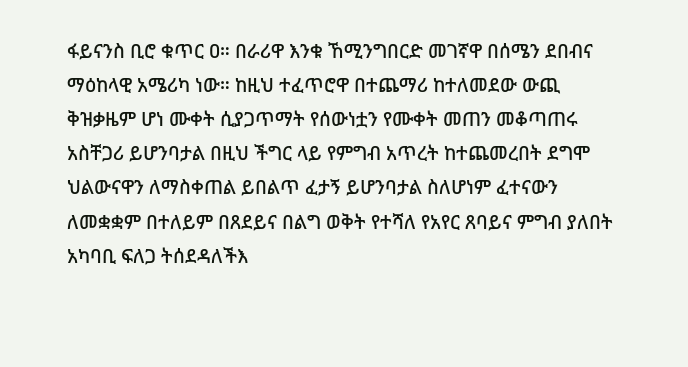ፋይናንስ ቢሮ ቁጥር ዐ። በራሪዋ እንቁ ኸሚንግበርድ መገኛዋ በሰሜን ደበብና ማዕከላዊ አሜሪካ ነው። ከዚህ ተፈጥሮዋ በተጨማሪ ከተለመደው ውጪ ቅዝቃዜም ሆነ ሙቀት ሲያጋጥማት የሰውነቷን የሙቀት መጠን መቆጣጠሩ አስቸጋሪ ይሆንባታል በዚህ ችግር ላይ የምግብ አጥረት ከተጨመረበት ደግሞ ህልውናዋን ለማስቀጠል ይበልጥ ፈታኝ ይሆንባታል ስለሆነም ፈተናውን ለመቋቋም በተለይም በጸደይና በልግ ወቅት የተሻለ የአየር ጸባይና ምግብ ያለበት አካባቢ ፍለጋ ትሰደዳለችእ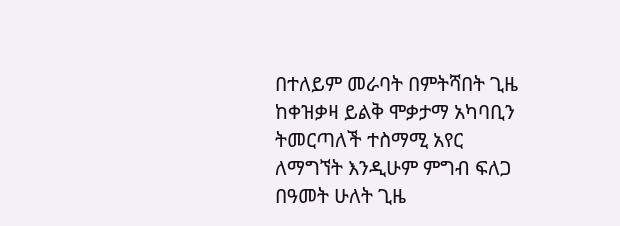በተለይም መራባት በምትሻበት ጊዜ ከቀዝቃዛ ይልቅ ሞቃታማ አካባቢን ትመርጣለች ተስማሚ አየር ለማግኘት እንዲሁም ምግብ ፍለጋ በዓመት ሁለት ጊዜ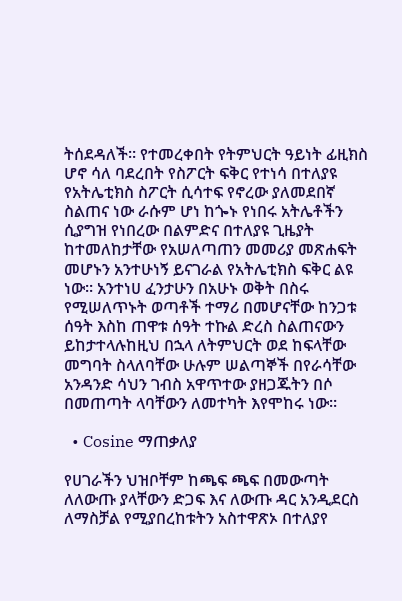ትሰደዳለች። የተመረቀበት የትምህርት ዓይነት ፊዚክስ ሆኖ ሳለ ባደረበት የስፖርት ፍቅር የተነሳ በተለያዩ የአትሌቲክስ ስፖርት ሲሳተፍ የኖረው ያለመደበኛ ስልጠና ነው ራሱም ሆነ ከጐኑ የነበሩ አትሌቶችን ሲያግዝ የነበረው በልምድና በተለያዩ ጊዜያት ከተመለከታቸው የአሠለጣጠን መመሪያ መጽሐፍት መሆኑን አንተሁነኝ ይናገራል የአትሌቲክስ ፍቅር ልዩ ነው። አንተነሀ ፈንታሁን በአሁኑ ወቅት በስሩ የሚሠለጥኑት ወጣቶች ተማሪ በመሆናቸው ከንጋቱ ሰዓት እስከ ጠዋቱ ሰዓት ተኩል ድረስ ስልጠናውን ይከታተላሉከዚህ በኋላ ለትምህርት ወደ ከፍላቸው መግባት ስላለባቸው ሁሉም ሠልጣኞች በየራሳቸው አንዳንድ ሳህን ገብስ አዋጥተው ያዘጋጁትን በሶ በመጠጣት ላባቸውን ለመተካት እየሞከሩ ነው።

  • Cosine ማጠቃለያ

የሀገራችን ህዝቦቸም ከጫፍ ጫፍ በመውጣት ለለውጡ ያላቸውን ድጋፍ እና ለውጡ ዳር አንዲደርስ ለማስቻል የሚያበረከቱትን አስተዋጽኦ በተለያየ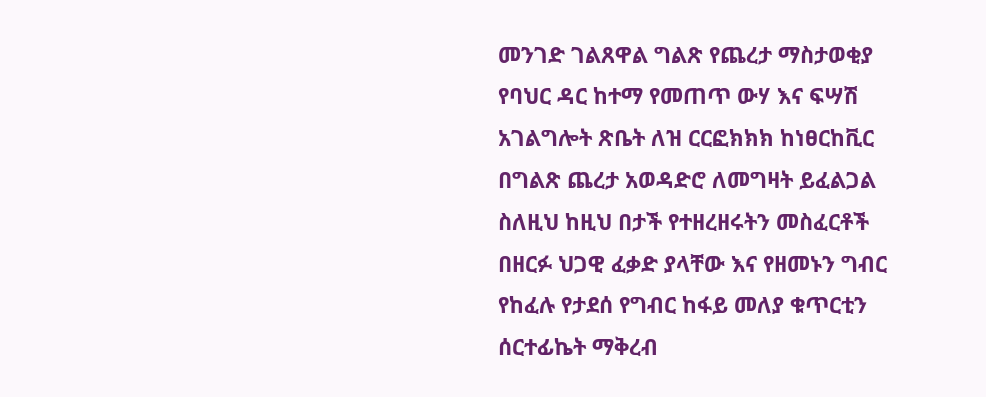መንገድ ገልጸዋል ግልጽ የጨረታ ማስታወቂያ የባህር ዳር ከተማ የመጠጥ ውሃ እና ፍሣሽ አገልግሎት ጽቤት ለዝ ርርፎክክክ ከነፀርከቪር በግልጽ ጨረታ አወዳድሮ ለመግዛት ይፈልጋል ስለዚህ ከዚህ በታች የተዘረዘሩትን መስፈርቶች በዘርፉ ህጋዊ ፈቃድ ያላቸው እና የዘመኑን ግብር የከፈሉ የታደሰ የግብር ከፋይ መለያ ቁጥርቲን ሰርተፊኬት ማቅረብ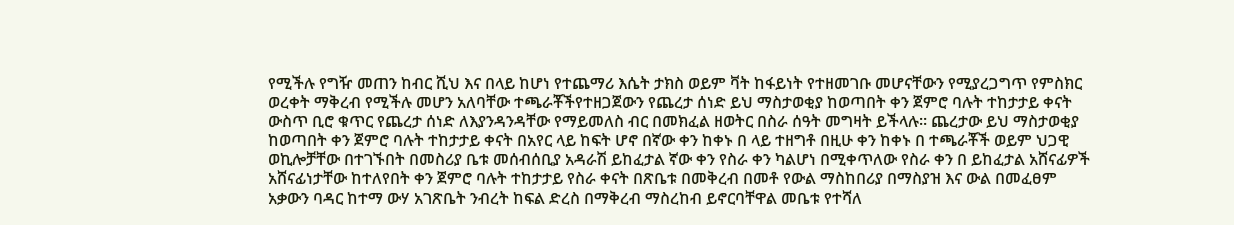የሚችሉ የግዥ መጠን ከብር ሺህ እና በላይ ከሆነ የተጨማሪ እሴት ታክስ ወይም ቫት ከፋይነት የተዘመገቡ መሆናቸውን የሚያረጋግጥ የምስክር ወረቀት ማቅረብ የሚችሉ መሆን አለባቸው ተጫራቾችየተዘጋጀውን የጨረታ ሰነድ ይህ ማስታወቂያ ከወጣበት ቀን ጀምሮ ባሉት ተከታታይ ቀናት ውስጥ ቢሮ ቁጥር የጨረታ ሰነድ ለእያንዳንዳቸው የማይመለስ ብር በመክፈል ዘወትር በስራ ሰዓት መግዛት ይችላሉ። ጨረታው ይህ ማስታወቂያ ከወጣበት ቀን ጀምሮ ባሉት ተከታታይ ቀናት በአየር ላይ ከፍት ሆኖ በኛው ቀን ከቀኑ በ ላይ ተዘግቶ በዚሁ ቀን ከቀኑ በ ተጫራቾች ወይም ህጋዊ ወኪሎቻቸው በተገኙበት በመስሪያ ቤቱ መሰብሰቢያ አዳራሽ ይከፈታል ኛው ቀን የስራ ቀን ካልሆነ በሚቀጥለው የስራ ቀን በ ይከፈታል አሸናፊዎች አሸናፊነታቸው ከተለየበት ቀን ጀምሮ ባሉት ተከታታይ የስራ ቀናት በጽቤቱ በመቅረብ በመቶ የውል ማስከበሪያ በማስያዝ እና ውል በመፈፀም አቃውን ባዳር ከተማ ውሃ አገጽቤት ንብረት ከፍል ድረስ በማቅረብ ማስረከብ ይኖርባቸዋል መቤቱ የተሻለ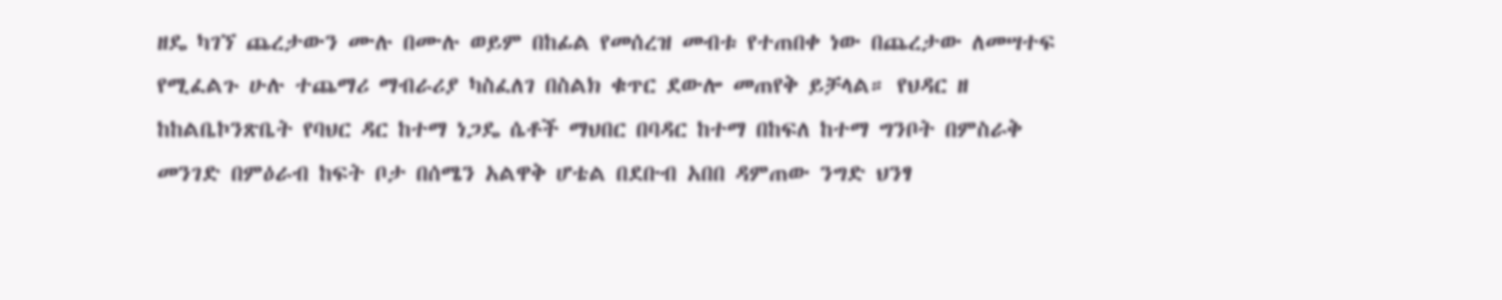ዘዴ ካገኘ ጨረታውን ሙሉ በሙሉ ወይም በከፊል የመሰረዝ መብቱ የተጠበቀ ነው በጨረታው ለመሣተፍ የሚፈልጉ ሁሉ ተጨማሪ ማብራሪያ ካስፈለገ በስልክ ቁጥር ደውሎ መጠየቅ ይቻላል። የህዳር ዘ ከከልቤኮንጽቤት የባህር ዳር ከተማ ነጋዴ ሴቶች ማህበር በባዳር ከተማ በከፍለ ከተማ ግንቦት በምስራቅ መንገድ በምዕራብ ከፍት ቦታ በሰሜን አልዋቅ ሆቴል በደቡብ አበበ ዳምጠው ንግድ ህንፃ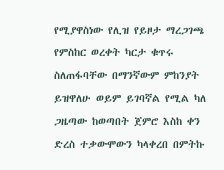የሚያዋስነው የሊዝ የይዞታ ማረጋገጫ የምስከር ወረቀት ካርታ ቁጥሩ ስለጠፋባቸው በማንኛውም ምከንያት ይዝዋለሁ ወይም ይገባኛል የሚል ካለ ጋዜጣው ከወጣበት ጀምሮ እስከ ቀን ድረስ ተቃውሞውን ካላቀረበ በምትኩ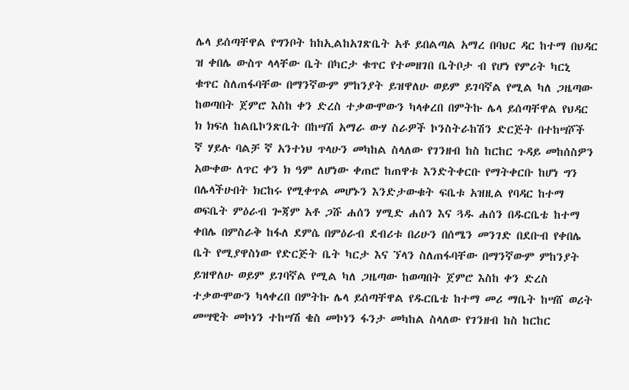ሌላ ይሰጣቸዋል የግንቦት ከከኢልከአገጽቤት አቶ ይበልጣል አማረ በባህር ዳር ከተማ በህዳር ዝ ቀበሌ ውስጥ ላላቸው ቤት በካርታ ቁጥር የተመዘገበ ቤትቦታ ብ የሆነ የምሪት ካርኒ ቁጥር ስለጠፋባቸው በማንኛውም ምከንያት ይዝዋለሁ ወይም ይገባኛል የሚል ካለ ጋዜጣው ከወጣበት ጀምሮ እስከ ቀን ድረስ ተቃውሞውን ካላቀረበ በምትኩ ሌላ ይሰጣቸዋል የህዳር ክ ክፍለ ከልቤኮንጽቤት በከሣሽ አማራ ውሃ ስራዎች ኮንስትራከሽን ድርጅት በተከሣሾች ኛ ሃይሉ ባልቻ ኛ አንተነህ ጥላሁን መካከል ስላለው የገንዘብ ከስ ከርከር ጉዳይ መከሰስዎን አውቀው ለጥር ቀን ክ ዓም ለሆነው ቀጠሮ ከጠዋቱ እንድትቀርቡ የማትቀርቡ ከሆነ ግን በሌላችሁበት ክርከሩ የሚቀጥል መሆኑን እንድታውቁት ፍቤቱ አዝዚል የባዳር ከተማ ወፍቤት ምዕራብ ጐጃም አቶ ጋሹ ሐሰን ሃሚድ ሐሰን እና ጓዱ ሐሰን በዱርቤቴ ከተማ ቀበሌ በምስራቅ ከፋለ ደምሴ በምዕራብ ደብሪቱ በሪሁን በሰሜን መንገድ በደቡብ የቀበሌ ቤት የሚያዋስነው የድርጅት ቤት ካርታ እና ኘላን ስለጠፋባቸው በማንኛውም ምከንያት ይዝዋለሁ ወይም ይገባኛል የሚል ካለ ጋዜጣው ከወጣበት ጀምሮ እስከ ቀን ድረስ ተቃውሞውን ካላቀረበ በምትኩ ሌላ ይሰጣቸዋል የዱርቤቴ ከተማ መሪ ማቤት ከሣሸ ወሪት መሣዊት መኮነን ተከሣሽ ቄስ መኮነን ፋንታ መካከል ስላለው የገንዘብ ከስ ከርከር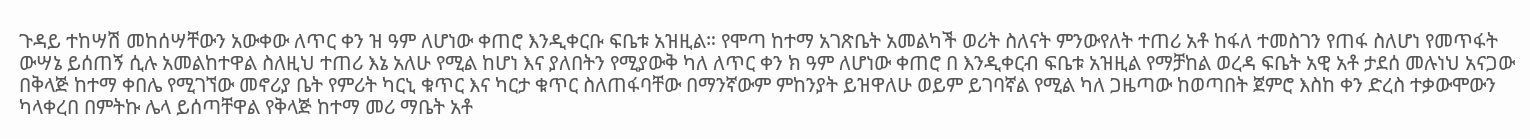ጉዳይ ተከሣሽ መከሰሣቸውን አውቀው ለጥር ቀን ዝ ዓም ለሆነው ቀጠሮ እንዲቀርቡ ፍቤቱ አዝዚል። የሞጣ ከተማ አገጽቤት አመልካች ወሪት ስለናት ምንውየለት ተጠሪ አቶ ከፋለ ተመስገን የጠፋ ስለሆነ የመጥፋት ውሣኔ ይሰጠኝ ሲሉ አመልከተዋል ስለዚህ ተጠሪ እኔ አለሁ የሚል ከሆነ እና ያለበትን የሚያውቅ ካለ ለጥር ቀን ክ ዓም ለሆነው ቀጠሮ በ እንዲቀርብ ፍቤቱ አዝዚል የማቻከል ወረዳ ፍቤት አዊ አቶ ታደሰ መሉነህ አናጋው በቅላጅ ከተማ ቀበሌ የሚገኘው መኖሪያ ቤት የምሪት ካርኒ ቁጥር እና ካርታ ቁጥር ስለጠፋባቸው በማንኛውም ምከንያት ይዝዋለሁ ወይም ይገባኛል የሚል ካለ ጋዜጣው ከወጣበት ጀምሮ እስከ ቀን ድረስ ተቃውሞውን ካላቀረበ በምትኩ ሌላ ይሰጣቸዋል የቅላጅ ከተማ መሪ ማቤት አቶ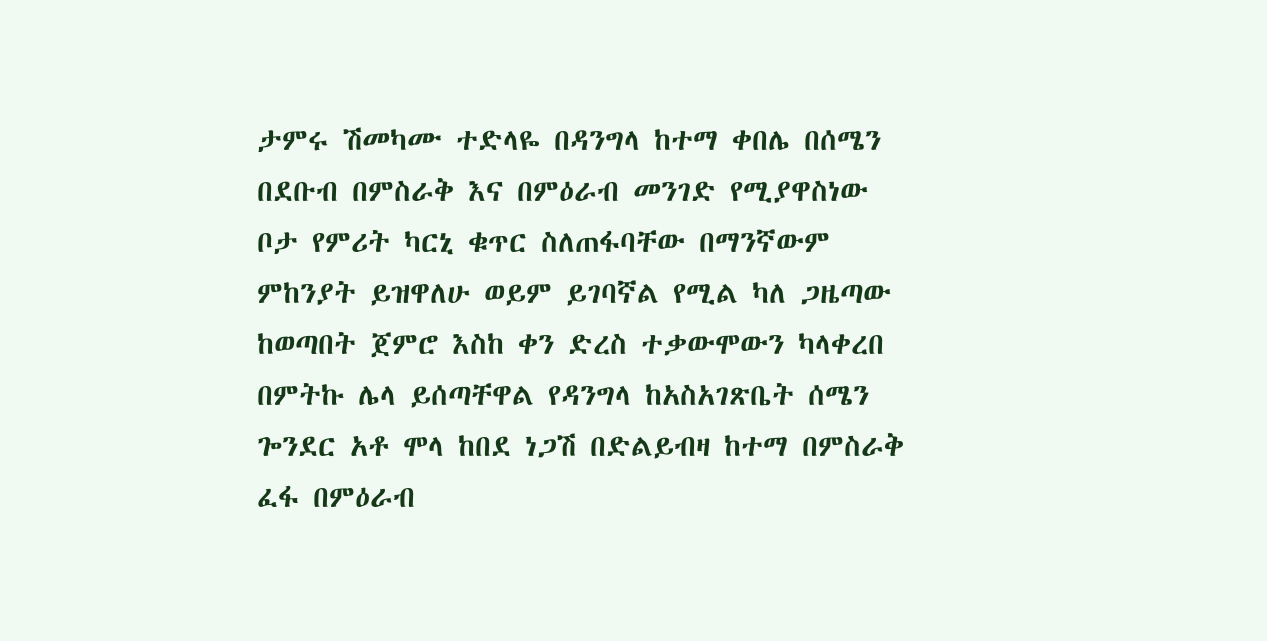ታምሩ ሽመካሙ ተድላዬ በዳንግላ ከተማ ቀበሌ በሰሜን በደቡብ በምስራቅ እና በምዕራብ መንገድ የሚያዋስነው ቦታ የምሪት ካርኒ ቁጥር ስለጠፋባቸው በማንኛውም ምከንያት ይዝዋለሁ ወይም ይገባኛል የሚል ካለ ጋዜጣው ከወጣበት ጀምሮ እስከ ቀን ድረስ ተቃውሞውን ካላቀረበ በምትኩ ሌላ ይሰጣቸዋል የዳንግላ ከአስአገጽቤት ሰሜን ጐንደር አቶ ሞላ ከበደ ነጋሽ በድልይብዛ ከተማ በምስራቅ ፈፋ በምዕራብ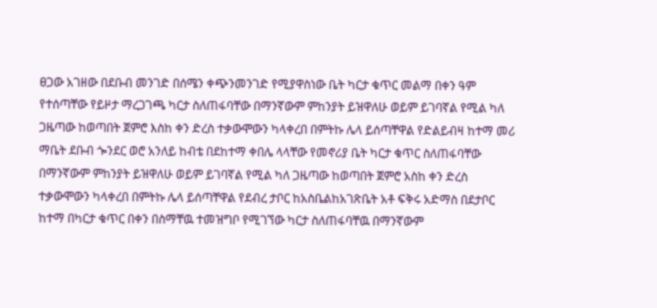ፀጋው አገዘው በደቡብ መንገድ በሰሜን ቀጭንመንገድ የሚያዋስነው ቤት ካርታ ቁጥር መልማ በቀን ዓም የተሰጣቸው የይዞታ ማረጋገጫ ካርታ ስለጠፋባቸው በማንኛውም ምከንያት ይዝዋለሁ ወይም ይገባኛል የሚል ካለ ጋዜጣው ከወጣበት ጀምሮ እስከ ቀን ድረስ ተቃውሞውን ካላቀረበ በምትኩ ሌላ ይሰጣቸዋል የድልይብዛ ከተማ መሪ ማቤት ደቡብ ጐንደር ወሮ አንለይ ከብቴ በደከተማ ቀበሌ ላላቸው የመኖሪያ ቤት ካርታ ቁጥር ስለጠፋባቸው በማንኛውም ምከንያት ይዝዋለሁ ወይም ይገባኛል የሚል ካለ ጋዜጣው ከወጣበት ጀምሮ አስከ ቀን ድረስ ተቃውሞውን ካላቀረበ በምትኩ ሌላ ይሰጣቸዋል የደብረ ታቦር ከአስቤልከአገጽቤት አቶ ፍቅሩ አድማስ በደታቦር ከተማ በካርታ ቁጥር በቀን በስማቸዉ ተመዝግቦ የሚገኘው ካርታ ስለጠፋባቸዉ በማንኛውም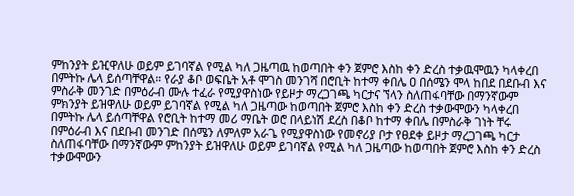ምከንያት ይዢዋለሁ ወይም ይገባኛል የሚል ካለ ጋዜጣዉ ከወጣበት ቀን ጀምሮ እስከ ቀን ድረስ ተቃዉሞዉን ካላቀረበ በምትኩ ሌላ ይሰጣቸዋል። የራያ ቆቦ ወፍቤት አቶ ሞገስ መንገሻ በሮቢት ከተማ ቀበሌ ዐ በሰሜን ሞላ ከበደ በደቡብ እና ምስራቅ መንገድ በምዕራብ ሙሉ ተፈራ የሚያዋስነው የይዞታ ማረጋገጫ ካርታና ኘላን ስለጠፋባቸው በማንኛውም ምክንያት ይዝዋለሁ ወይም ይገባኛል የሚል ካለ ጋዜጣው ከወጣበት ጀምሮ እስከ ቀን ድረስ ተቃውሞውን ካላቀረበ በምትኩ ሌላ ይሰጣቸዋል የሮቢት ከተማ መሪ ማቤት ወሮ በላይነሽ ደረስ በቆቦ ከተማ ቀበሌ በምስራቅ ገነት ቸሩ በምዕራብ እና በደቡብ መንገድ በሰሜን ለምለም አራጌ የሚያዋስነው የመኖሪያ ቦታ የፀደቀ ይዞታ ማረጋገጫ ካርታ ስለጠፋባቸው በማንኛውም ምከንያት ይዝዋለሁ ወይም ይገባኛል የሚል ካለ ጋዜጣው ከወጣበት ጀምሮ እስከ ቀን ድረስ ተቃውሞውን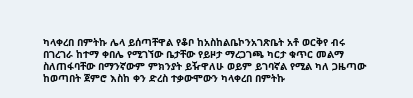ካላቀረበ በምትኩ ሌላ ይሰጣቸዋል የቆቦ ከአስከልቤኮንአገጽቤት አቶ ወርቅየ ብሩ በገረገራ ከተማ ቀበሌ የሚገኘው ቤታቸው የይዞታ ማረጋገጫ ካርታ ቁጥር መልማ ስለጠፋባቸው በማንኛውም ምክንያት ይዥዋለሁ ወይም ይገባኛል የሚል ካለ ጋዜጣው ከወጣበት ጀምሮ እስከ ቀን ድረስ ተቃውሞውን ካላቀረበ በምትኩ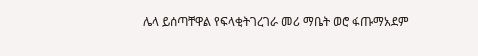ሌላ ይሰጣቸዋል የፍላቂትገረገራ መሪ ማቤት ወሮ ፋጡማአደም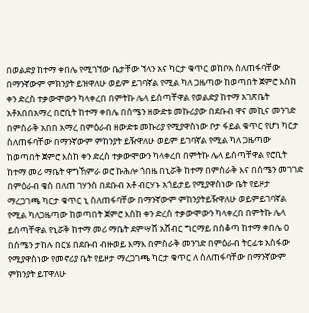በወልድያ ከተማ ቀበሌ የሚገኘው ቤታቸው ኘላን አና ካርታ ቁጥር ወከቦአ ስለጠፋባቸው በማንኛውም ምክንያት ይዝዋለሁ ወይም ይገባኛል የሚል ካለ ጋዜጣው ከወጣበት ጀምሮ እስከ ቀን ድረስ ተቃውሞውን ካላቀረበ በምትኩ ሌላ ይሰጣቸዋል የወልድያ ከተማ አገጽቤት አቶአበበአማረ በሮቢት ከተማ ቀበሌ በሰሜን ዘውድቱ መኩሪያው በደቡብ ዋና መኪና መንገድ በምስራቅ አበበ አማረ በምዕራብ ዘውድቱ መኩሪያ የሚያዋስነው ቦታ ፋይል ቁጥር የሆነ ካርታ ስለጠፋባቸው በማንኛውም ምከንያት ይዥዋለሁ ወይም ይገባኛል የሚል ካለ ጋዜጣው ከወጣበት ጀምሮ እስከ ቀን ድረስ ተቃውሞውን ካላቀረበ በምትኩ ሌላ ይሰጣቸዋል የሮቢት ከተማ መሪ ማቤት ዋግኸምራ ወሮ ኩሕሎ ጎበዜ በኒሯቅ ከተማ በምስራቅ እና በሰሜን መገገድ በምዕራብ ቄስ በለጠ ገሃንስ በደቡብ አቶ ብርሃኑ አጎይታይ የሚያዋስነው ቤት የይዞታ ማረጋገጫ ካርታ ቁጥር ኒ ስለጠፋባቸው በማንኛውም ምከንያትይዥዋለሁ ወይምይገባኛል የሚል ካለጋዜጣው ከወጣበት ጀምሮ እስከ ቀን ድረስ ተቃውሞውን ካላቀረበ በምትኩ ሌላ ይሰጣቸዋል የኒሯቅ ከተማ መሪ ማቤት ደምሣሸ አሸብር ግርማይ በሰቆጣ ከተማ ቀበሌ ዐ በሰሜን ታከሉ በርሄ በደቡብ ብዙወይ እማእ በምስራቅ መንገድ በምዕራብ ትርፊቱ አስፋው የሚያዋስነው የመኖሪያ ቤት የይዞታ ማረጋገጫ ካርታ ቁጥር ለ ስለጠፋባቸው በማንኛውም ምክንያት ይፐዋለሁ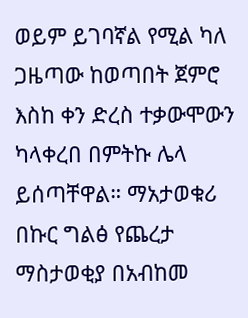ወይም ይገባኛል የሚል ካለ ጋዜጣው ከወጣበት ጀምሮ እስከ ቀን ድረስ ተቃውሞውን ካላቀረበ በምትኩ ሌላ ይሰጣቸዋል። ማአታወቁሪ በኩር ግልፅ የጨረታ ማስታወቂያ በአብከመ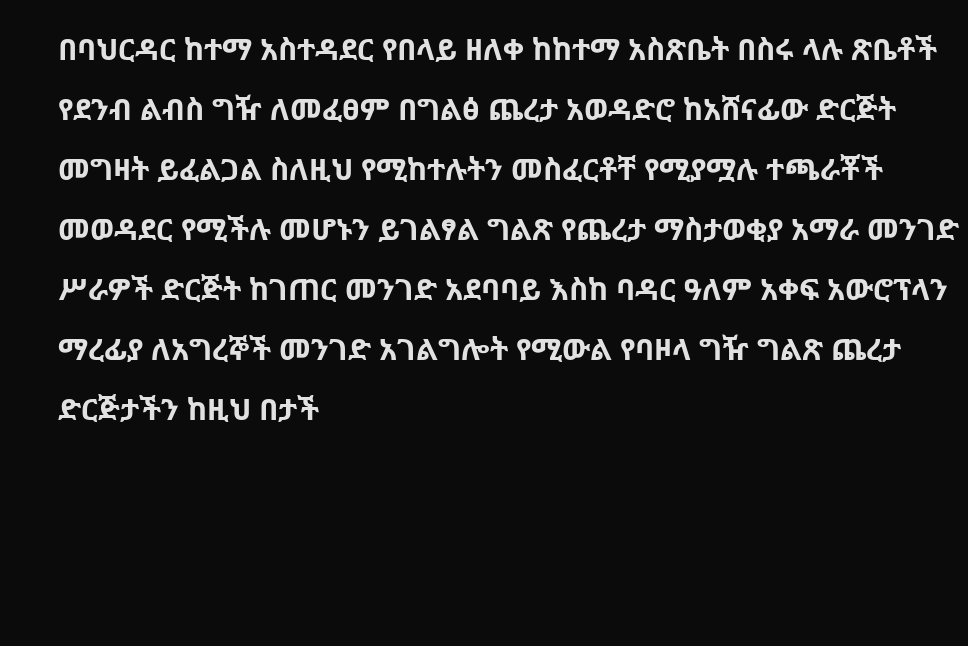በባህርዳር ከተማ አስተዳደር የበላይ ዘለቀ ከከተማ አስጽቤት በስሩ ላሉ ጽቤቶች የደንብ ልብስ ግዥ ለመፈፀም በግልፅ ጨረታ አወዳድሮ ከአሸናፊው ድርጅት መግዛት ይፈልጋል ስለዚህ የሚከተሉትን መስፈርቶቸ የሚያሟሉ ተጫራቾች መወዳደር የሚችሉ መሆኑን ይገልፃል ግልጽ የጨረታ ማስታወቂያ አማራ መንገድ ሥራዎች ድርጅት ከገጠር መንገድ አደባባይ እስከ ባዳር ዓለም አቀፍ አውሮፕላን ማረፊያ ለአግረኞች መንገድ አገልግሎት የሚውል የባዞላ ግዥ ግልጽ ጨረታ ድርጅታችን ከዚህ በታች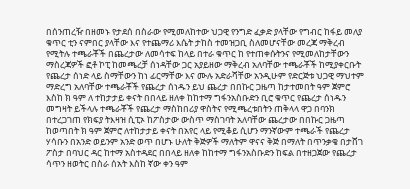በሰንጠረዥ በዘመኑ የታደሰ በስራው የሚመለከተው ህጋዊ የንግድ ፈቃድ ያላቸው የግብር ከፋይ መለያ ቁጥር ቲን ናምበር ያላቸው እና የተጨማሪ እሴት ታከስ ተመዝጋቢ ስለመሆናቸው መረጃ ማቅረብ የሚትሉ ተጫራቾች በጨረታው ለመሳተፍ ከላይ በተራ ቁጥር ከ የተጠቀሱትንና የሚመለከታቸውን ማስረጃዎች ፎቶ ኮፒ ከመጫረቻ ሰነዳቸው ጋር አያይዘው ማቅረብ አለባቸው ተጫራቾች ከሚያቀርቡት የጨረታ ሰነድ ላይ ስማቸውን ከነ ፊርማቸው እና ሙሉ አድራሻቸው አንዲሁም የድርጅቱ ህጋዊ ማህተም ማድረግ አለባቸው ተጫራቾች የጨረታ ሰነዱን ይህ ጨረታ በበኩር ጋዜጣ ከታተመበት ዓም ጀምሮ እስከ ክ ዓም ለ ተከታታይ ቀናት በበላይ ዘለቀ ከከተማ ግፋንአስቡድን ቢሮ ቁጥር የጨረታ ሰነዱን መግዛት ይችላሉ ተጫራቾች የጨረታ ማስከበሪያ ዋስትና የሚጫረቱበትን ጠቅላላ ዋጋ በባንክ በተረጋገጠ የክፍያ ትእዛዝ ሲፒኦ ከፖስታው ውስጥ ማስገባት አለባቸው ጨረታው በበኩር ጋዜጣ ከወጣበት ክ ዓም ጀምሮ ለተከታታይ ቀናት በአየር ላይ የሚቆይ ሲሆን ማንኛውም ተጫራች የጨረታ ሃሳቡን በአንድ ወይንም አንድ ወጥ በሆኑ ሁለት ቅጅዎች ማለትም ዋናና ቅጅ በማለት በጥንቃቄ በታሸገ ፖስታ በባህር ዳር ከተማ አስተዳደር በበላይ ዘለቀ ከከተማ ግፋንአስቡድን ከፍል በተዘጋጀው የጨረታ ሳጥን ዘወትር በስራ ሰአት እስከ ኛው ቀን ዓም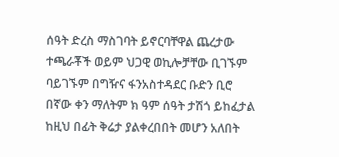ሰዓት ድረስ ማስገባት ይኖርባቸዋል ጨረታው ተጫራቾች ወይም ህጋዊ ወኪሎቻቸው ቢገኙም ባይገኙም በግዥና ፋንአስተዳደር ቡድን ቢሮ በኛው ቀን ማለትም ክ ዓም ሰዓት ታሽጎ ይከፈታል ከዚህ በፊት ቅሬታ ያልቀረበበት መሆን አለበት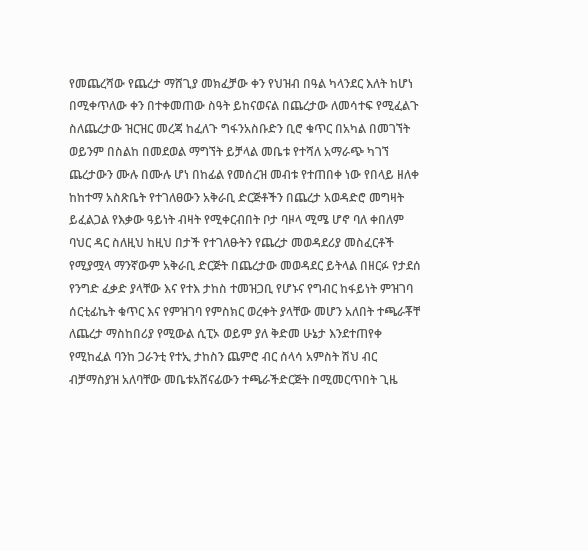የመጨረሻው የጨረታ ማሸጊያ መክፈቻው ቀን የህዝብ በዓል ካላንደር እለት ከሆነ በሚቀጥለው ቀን በተቀመጠው ስዓት ይከናወናል በጨረታው ለመሳተፍ የሚፈልጉ ስለጨረታው ዝርዝር መረጃ ከፈለጉ ግፋንአስቡድን ቢሮ ቁጥር በአካል በመገኘት ወይንም በስልከ በመደወል ማግኘት ይቻላል መቤቱ የተሻለ አማራጭ ካገኘ ጨረታውን ሙሉ በሙሉ ሆነ በከፊል የመሰረዝ መብቱ የተጠበቀ ነው የበላይ ዘለቀ ከከተማ አስጽቤት የተገለፀውን አቅራቢ ድርጅቶችን በጨረታ አወዳድሮ መግዛት ይፈልጋል የእቃው ዓይነት ብዛት የሚቀርብበት ቦታ ባዞላ ሚሜ ሆኖ ባለ ቀበለም ባህር ዳር ስለዚህ ከዚህ በታች የተገለፁትን የጨረታ መወዳደሪያ መስፈርቶች የሚያሟላ ማንኛውም አቅራቢ ድርጅት በጨረታው መወዳደር ይትላል በዘርፉ የታደሰ የንግድ ፈቃድ ያላቸው እና የተእ ታከስ ተመዝጋቢ የሆኑና የግብር ከፋይነት ምዝገባ ሰርቲፊኬት ቁጥር እና የምዝገባ የምስክር ወረቀት ያላቸው መሆን አለበት ተጫራቾቸ ለጨረታ ማስከበሪያ የሚውል ሲፒኦ ወይም ያለ ቅድመ ሁኔታ እንደተጠየቀ የሚከፈል ባንከ ጋራንቲ የተኢ ታከስን ጨምሮ ብር ሰላሳ አምስት ሽህ ብር ብቻማስያዝ አለባቸው መቤቱአሸናፊውን ተጫራችድርጅት በሚመርጥበት ጊዜ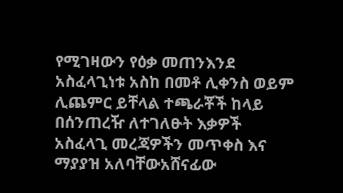የሚገዛውን የዕቃ መጠንእንደ አስፈላጊነቱ አስከ በመቶ ሊቀንስ ወይም ሊጨምር ይቸላል ተጫራቾች ከላይ በሰንጠረዥ ለተገለፁት እቃዎች አስፈላጊ መረጃዎችን መጥቀስ እና ማያያዝ አለባቸውአሸናፊው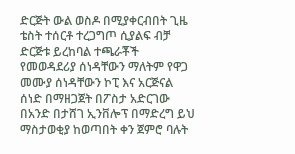ድርጅት ውል ወስዶ በሚያቀርብበት ጊዜ ቴስት ተሰርቶ ተረጋግጦ ሲያልፍ ብቻ ድርጅቱ ይረከባል ተጫራቾች የመወዳደሪያ ሰነዳቸውን ማለትም የዋጋ መሙያ ሰነዳቸውን ኮፒ እና አርጅናል ሰነድ በማዘጋጀት በፖስታ አድርገው በአንድ በታሸገ ኢንቨሎፕ በማድረግ ይህ ማስታወቂያ ከወጣበት ቀን ጀምሮ ባሉት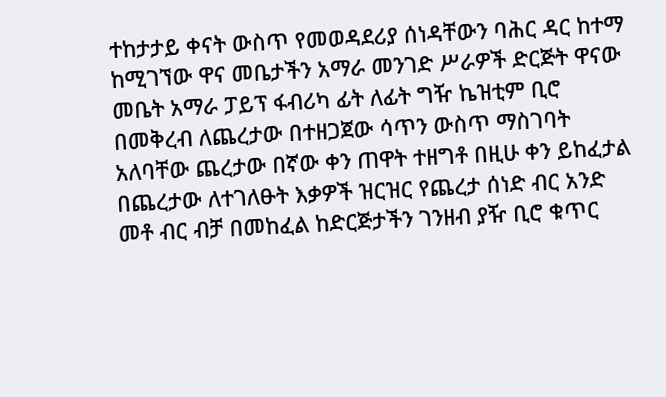ተከታታይ ቀናት ውስጥ የመወዳደሪያ ሰነዳቸውን ባሕር ዳር ከተማ ከሚገኘው ዋና መቤታችን አማራ መንገድ ሥራዎች ድርጅት ዋናው መቤት አማራ ፓይፕ ፋብሪካ ፊት ለፊት ግዥ ኬዝቲም ቢሮ በመቅረብ ለጨረታው በተዘጋጀው ሳጥን ውስጥ ማስገባት አለባቸው ጨረታው በኛው ቀን ጠዋት ተዘግቶ በዚሁ ቀን ይከፈታል በጨረታው ለተገለፁት እቃዎች ዝርዝር የጨረታ ሰነድ ብር አንድ መቶ ብር ብቻ በመከፈል ከድርጅታችን ገንዘብ ያዥ ቢሮ ቁጥር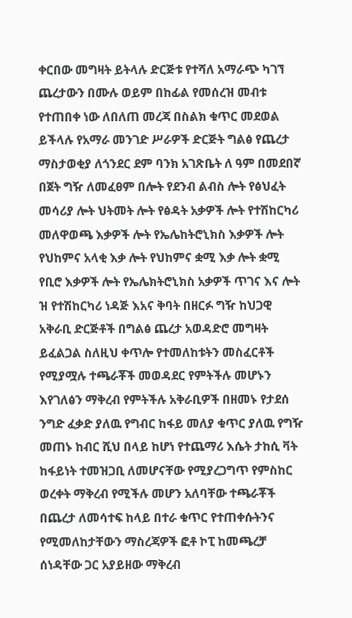ቀርበው መግዛት ይትላሉ ድርጅቱ የተሻለ አማራጭ ካገኘ ጨረታውን በሙሉ ወይም በከፊል የመሰረዝ መብቱ የተጠበቀ ነው ለበለጠ መረጃ በስልክ ቁጥር መደወል ይችላሉ የአማራ መንገድ ሥራዎች ድርጅት ግልፅ የጨረታ ማስታወቂያ ለጎንደር ደም ባንክ አገጽቤት ለ ዓም በመደበኛ በጀት ግዥ ለመፈፀም በሎት የደንብ ልብስ ሎት የፅህፈት መሳሪያ ሎት ህትመት ሎት የፅዳት አቃዎች ሎት የተሽከርካሪ መለዋወጫ እቃዎች ሎት የኤሌከትሮኒክስ እቃዎች ሎት የህከምና አላቂ እቃ ሎት የህከምና ቋሚ እቃ ሎት ቋሚ የቢሮ እቃዎች ሎት የኤሌክትሮኒክስ አቃዎች ጥገና እና ሎት ዝ የተሽከርካሪ ነዳጅ እአና ቅባት በዘርፉ ግዥ ከህጋዊ አቅራቢ ድርጅቶች በግልፅ ጨረታ አወዳድሮ መግዛት ይፈልጋል ስለዚህ ቀጥሎ የተመለከቱትን መስፈርቶች የሚያሟሉ ተጫራቾች መወዳደር የምትችሉ መሆኑን እየገለፅን ማቅረብ የምትችሉ አቅራቢዎች በዘመኑ የታደሰ ንግድ ፈቃድ ያለዉ የግብር ከፋይ መለያ ቁጥር ያለዉ የግዥ መጠኑ ከብር ሺህ በላይ ከሆነ የተጨማሪ እሴት ታከሲ ቫት ከፋይነት ተመዝጋቢ ለመሆናቸው የሚያረጋግጥ የምስከር ወረቀት ማቅረብ የሚችሉ መሆን አለባቸው ተጫራቾች በጨረታ ለመሳተፍ ከላይ በተራ ቁጥር የተጠቀሱትንና የሚመለከታቸውን ማስረጃዎች ፎቶ ኮፒ ከመጫረቻ ሰነዳቸው ጋር አያይዘው ማቅረብ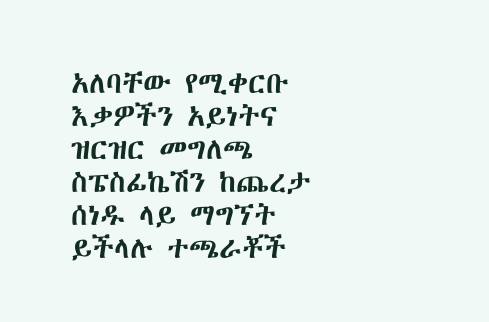አለባቸው የሚቀርቡ እቃዎችን አይነትና ዝርዝር መግለጫ ስፔስፊኬሽን ከጨረታ ሰነዱ ላይ ማግኘት ይችላሉ ተጫራቾች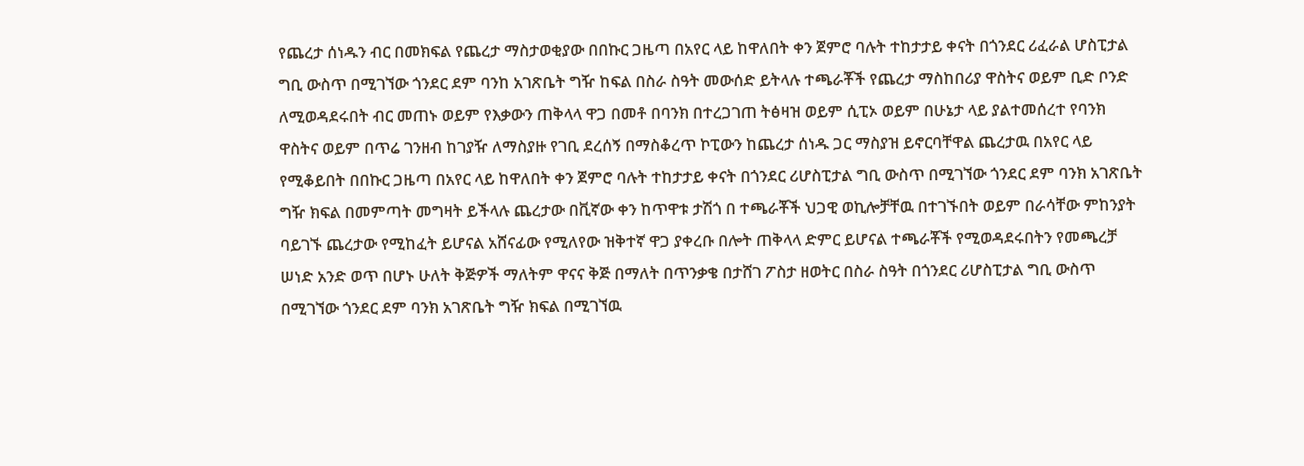የጨረታ ሰነዱን ብር በመክፍል የጨረታ ማስታወቂያው በበኩር ጋዜጣ በአየር ላይ ከዋለበት ቀን ጀምሮ ባሉት ተከታታይ ቀናት በጎንደር ሪፈራል ሆስፒታል ግቢ ውስጥ በሚገኘው ጎንደር ደም ባንከ አገጽቤት ግዥ ከፍል በስራ ስዓት መውሰድ ይትላሉ ተጫራቾች የጨረታ ማስከበሪያ ዋስትና ወይም ቢድ ቦንድ ለሚወዳደሩበት ብር መጠኑ ወይም የእቃውን ጠቅላላ ዋጋ በመቶ በባንክ በተረጋገጠ ትፅዛዝ ወይም ሲፒኦ ወይም በሁኔታ ላይ ያልተመሰረተ የባንክ ዋስትና ወይም በጥሬ ገንዘብ ከገያዥ ለማስያዙ የገቢ ደረሰኝ በማስቆረጥ ኮፒውን ከጨረታ ሰነዱ ጋር ማስያዝ ይኖርባቸዋል ጨረታዉ በአየር ላይ የሚቆይበት በበኩር ጋዜጣ በአየር ላይ ከዋለበት ቀን ጀምሮ ባሉት ተከታታይ ቀናት በጎንደር ሪሆስፒታል ግቢ ውስጥ በሚገኘው ጎንደር ደም ባንክ አገጽቤት ግዥ ክፍል በመምጣት መግዛት ይችላሉ ጨረታው በቪኛው ቀን ከጥዋቱ ታሽጎ በ ተጫራቾች ህጋዊ ወኪሎቻቸዉ በተገኙበት ወይም በራሳቸው ምከንያት ባይገኙ ጨረታው የሚከፈት ይሆናል አሸናፊው የሚለየው ዝቅተኛ ዋጋ ያቀረቡ በሎት ጠቅላላ ድምር ይሆናል ተጫራቾች የሚወዳደሩበትን የመጫረቻ ሠነድ አንድ ወጥ በሆኑ ሁለት ቅጅዎች ማለትም ዋናና ቅጅ በማለት በጥንቃቄ በታሸገ ፖስታ ዘወትር በስራ ስዓት በጎንደር ሪሆስፒታል ግቢ ውስጥ በሚገኘው ጎንደር ደም ባንክ አገጽቤት ግዥ ክፍል በሚገኘዉ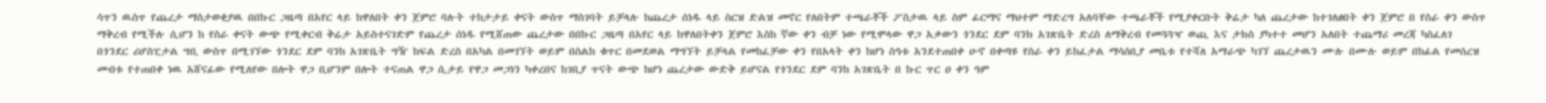ሳጥን ዉስጥ የጨረታ ማስታወቂያዉ በበኩር ጋዜጣ በአየር ላይ ከዋለበት ቀን ጀምሮ ባሉት ተከታታይ ቀናት ውስጥ ማስገባት ይቻላሉ ከጨረታ ሰነዱ ላይ ስርዝ ድልዝ መኖር የለበትም ተጫራቾች ፖስታዉ ላይ ስም ፊርማና ማህተም ማድረግ አለባቸው ተጫራቾች የሚያቀርቡት ቅሬታ ካለ ጨረታው ከተገለፀበት ቀን ጀምሮ በ የስራ ቀን ውስጥ ማቅረብ የሚችሉ ሲሆን ከ የስራ ቀናት ውጭ የሚቀርብ ቅሬታ አይስተናገድም የጨረታ ሰነዱ የሚሸጠው ጨረታው በበኩር ጋዜጣ በአየር ላይ ከዋለበትቀን ጀምሮ እስከ ኛው ቀን ብቻ ነው የሚሞላው ዋጋ አቃውን ጎንደር ደም ባንክ አገጽቤት ድረስ ለማቅረብ የመጓጓዣ ወጪ እና ታክስ ያካተተ መሆን አለበት ተጨማሪ መረጃ ካስፈለገ በጎንደር ሪሆስፒታል ግቢ ውስጥ በሚገኘው ጎንደር ደም ባንከ አገጽቤት ግዥ ከፍል ድረስ በአካል በመገኘት ወይም በስልከ ቁጥር በመደወል ማግኘት ይቻላል የመከፈቻው ቀን የበአላት ቀን ከሆነ ስዓቱ አንደተጠበቀ ሁኖ በቀጣዩ የስራ ቀን ይከፈታል ማሳሰቢያ መቤቱ የተሻለ አማራጭ ካገኘ ጨረታዉን ሙሉ በሙሉ ወይም በከፊል የመሰረዝ መብቱ የተጠበቀ ነዉ አሸናፊው የሚለየው በሎት ዋጋ ቢሆንም በሎት ተናጠል ዋጋ ሲታይ የዋጋ መጋነን ካቀረበና ከገቢያ ጥናት ውጭ ከሆነ ጨረታው ውድቅ ይሆናል የጎንደር ደም ባንከ አገጽቤት በ ኩር ጥር ዐ ቀን ዓም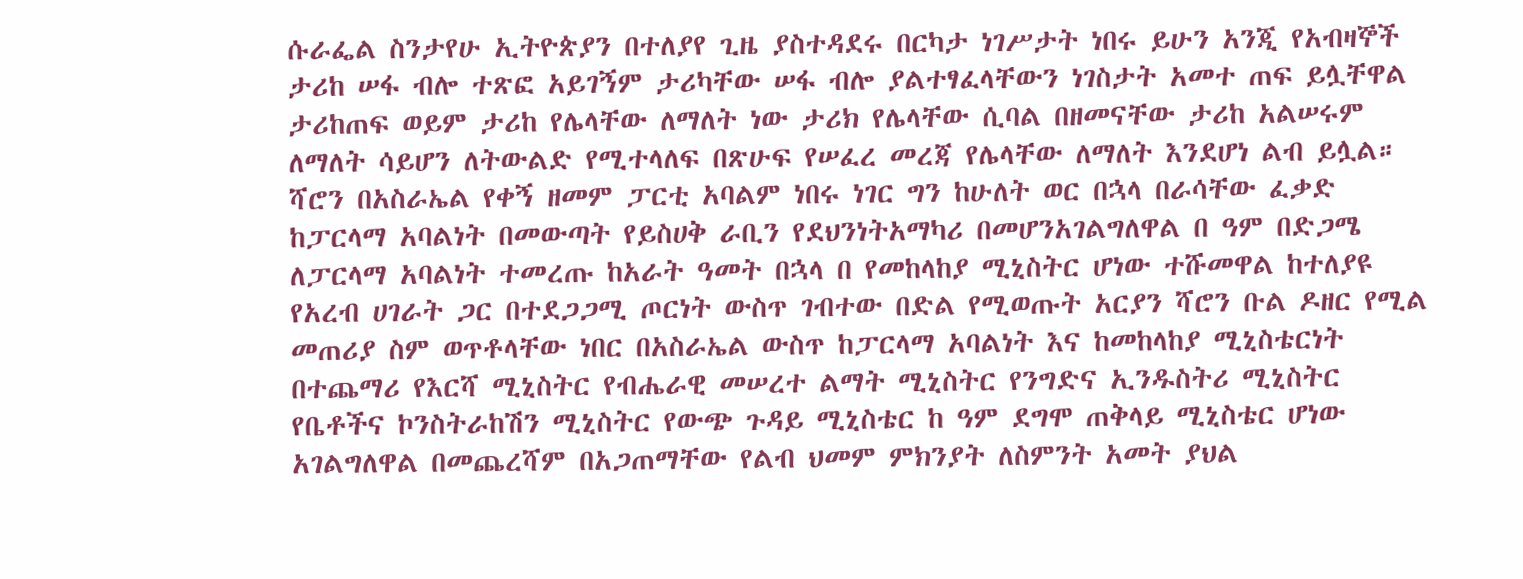ሱራፌል ስንታየሁ ኢትዮጵያን በተለያየ ጊዜ ያስተዳደሩ በርካታ ነገሥታት ነበሩ ይሁን አንጂ የአብዛኞች ታሪከ ሠፋ ብሎ ተጽፎ አይገኝም ታሪካቸው ሠፋ ብሎ ያልተፃፈላቸውን ነገስታት አመተ ጠፍ ይሏቸዋል ታሪከጠፍ ወይም ታሪከ የሌላቸው ለማለት ነው ታሪክ የሌላቸው ሲባል በዘመናቸው ታሪከ አልሠሩም ለማለት ሳይሆን ለትውልድ የሚተላለፍ በጽሁፍ የሠፈረ መረጃ የሌላቸው ለማለት እንደሆነ ልብ ይሏል። ሻሮን በአስራኤል የቀኝ ዘመም ፓርቲ አባልም ነበሩ ነገር ግን ከሁለት ወር በኋላ በራሳቸው ፈቃድ ከፓርላማ አባልነት በመውጣት የይስሀቅ ራቢን የደህንነትአማካሪ በመሆንአገልግለዋል በ ዓም በድጋሜ ለፓርላማ አባልነት ተመረጡ ከአራት ዓመት በኋላ በ የመከላከያ ሚኒስትር ሆነው ተሹመዋል ከተለያዩ የአረብ ሀገራት ጋር በተደጋጋሚ ጦርነት ውስጥ ገብተው በድል የሚወጡት አርያን ሻሮን ቡል ዶዘር የሚል መጠሪያ ስም ወጥቶላቸው ነበር በአስራኤል ውስጥ ከፓርላማ አባልነት እና ከመከላከያ ሚኒስቴርነት በተጨማሪ የእርሻ ሚኒስትር የብሔራዊ መሠረተ ልማት ሚኒስትር የንግድና ኢንዱስትሪ ሚኒስትር የቤቶችና ኮንስትራከሽን ሚኒስትር የውጭ ጉዳይ ሚኒስቴር ከ ዓም ደግሞ ጠቅላይ ሚኒስቴር ሆነው አገልግለዋል በመጨረሻም በአጋጠማቸው የልብ ህመም ምክንያት ለስምንት አመት ያህል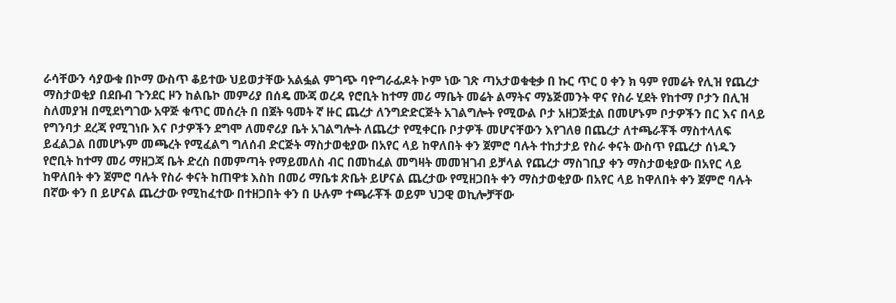ራሳቸውን ሳያውቁ በኮማ ውስጥ ቆይተው ህይወታቸው አልፏል ምገጭ ባዮግራፊዶት ኮም ነው ገጽ ጣአታወቁቂቃ በ ኩር ጥር ዐ ቀን ክ ዓም የመሬት የሊዝ የጨረታ ማስታወቂያ በደቡብ ጉንደር ዞን ከልቤኮ መምሪያ በሰዴ ሙጃ ወረዳ የሮቢት ከተማ መሪ ማቤት መሬት ልማትና ማኔጅመንት ዋና የስራ ሂደት የከተማ ቦታን በሊዝ ስለመያዝ በሚደነግገው አዋጅ ቁጥር መሰረት በ በጀት ዓመት ኛ ዙር ጨረታ ለንግድድርጅት አገልግሎት የሚውል ቦታ አዘጋጅቷል በመሆኑም ቦታዎችን በር እና በላይ የግንባታ ደረጃ የሚገነቡ እና ቦታዎችን ደግሞ ለመኖሪያ ቤት አገልግሎት ለጨረታ የሚቀርቡ ቦታዎች መሆናቸውን እየገለፀ በጨረታ ለተጫራቾች ማስተላለፍ ይፈልጋል በመሆኑም መጫረት የሚፈልግ ግለሰብ ድርጅት ማስታወቂያው በአየር ላይ ከዋለበት ቀን ጀምሮ ባሉት ተከታታይ የስራ ቀናት ውስጥ የጨረታ ሰነዱን የሮቢት ከተማ መሪ ማዘጋጃ ቤት ድረስ በመምጣት የማይመለስ ብር በመከፈል መግዛት መመዝገብ ይቻላል የጨረታ ማስገቢያ ቀን ማስታወቂያው በአየር ላይ ከዋለበት ቀን ጀምሮ ባሉት የስራ ቀናት ከጠዋቱ እስከ በመሪ ማቤቱ ጽቤት ይሆናል ጨረታው የሚዘጋበት ቀን ማስታወቂያው በአየር ላይ ከዋለበት ቀን ጀምሮ ባሉት በኛው ቀን በ ይሆናል ጨረታው የሚከፈተው በተዘጋበት ቀን በ ሁሉም ተጫራቾች ወይም ህጋዊ ወኪሎቻቸው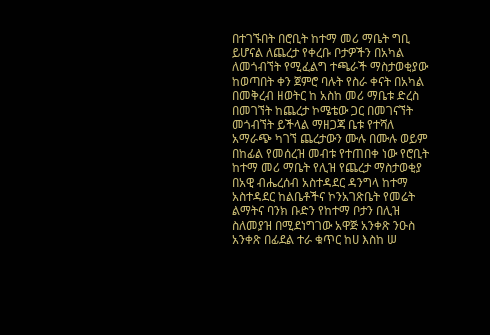በተገኙበት በሮቢት ከተማ መሪ ማቤት ግቢ ይሆናል ለጨረታ የቀረቡ ቦታዎችን በአካል ለመጎብኘት የሚፈልግ ተጫራች ማስታወቂያው ከወጣበት ቀን ጀምሮ ባሉት የስራ ቀናት በአካል በመቅረብ ዘወትር ከ አስከ መሪ ማቤቱ ድረስ በመገኘት ከጨረታ ኮሜቴው ጋር በመገናኘት መጎብኘት ይችላል ማዘጋጃ ቤቱ የተሻለ አማራጭ ካገኘ ጨረታውን ሙሉ በሙሉ ወይም በከፊል የመሰረዝ መብቱ የተጠበቀ ነው የሮቢት ከተማ መሪ ማቤት የሊዝ የጨረታ ማስታወቂያ በአዊ ብሔረሰብ አስተዳደር ዳንግላ ከተማ አስተዳደር ከልቤቶችና ኮንአገጽቤት የመሬት ልማትና ባንክ ቡድን የከተማ ቦታን በሊዝ ስለመያዝ በሚደነግገው አዋጅ አንቀጽ ንዑስ አንቀጽ በፊደል ተራ ቁጥር ከሀ እስከ ሠ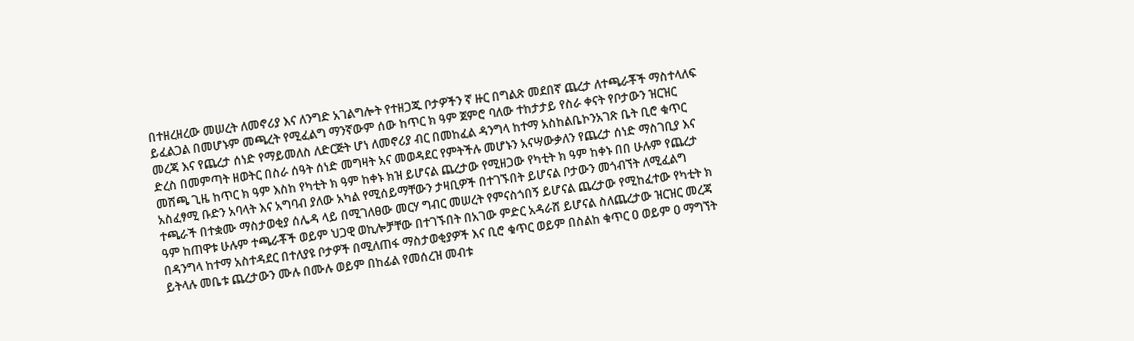በተዘረዘረው መሠረት ለመኖሪያ እና ለንግድ አገልግሎት የተዘጋጁ ቦታዎችን ኛ ዙር በግልጽ መደበኛ ጨረታ ለተጫራቾች ማስተላለፍ ይፈልጋል በመሆኑም መጫረት የሚፈልግ ማንኛውም ሰው ከጥር ክ ዓም ጀምሮ ባለው ተከታታይ የስራ ቀናት የቦታውን ዝርዝር መረጃ እና የጨረታ ሰነድ የማይመለስ ለድርጅት ሆነ ለመኖሪያ ብር በመከፈል ዳንግላ ከተማ አስከልቤኮንአገጽ ቤት ቢሮ ቁጥር ድረስ በመምጣት ዘወትር በስራ ሰዓት ሰነድ መግዛት አና መወዳደር የምትችሉ መሆኑን አናሣውቃለን የጨረታ ሰነድ ማስገቢያ እና መሸጫ ጊዜ ከጥር ክ ዓም እስከ የካቲት ክ ዓም ከቀኑ ክዝ ይሆናል ጨረታው የሚዘጋው የካቲት ክ ዓም ከቀኑ በበ ሁሉም የጨረታ አስፈፃሚ ቡድን አባላት እና አግባብ ያለው አካል የሚሰይማቸውን ታዛቢዎች በተገኙበት ይሆናል ቦታውን መጎብኘት ለሚፈልግ ተጫራች በተቋሙ ማስታወቂያ ሰሌዳ ላይ በሚገለፀው መርሃ ግብር መሠረት የምናስጎበኝ ይሆናል ጨረታው የሚከፈተው የካቲት ክ ዓም ከጠዋቱ ሁሉም ተጫራቾች ወይም ህጋዊ ወኪሎቻቸው በተገኙበት በአገው ምድር አዳራሸ ይሆናል ስለጨረታው ዝርዝር መረጃ በዳንግላ ከተማ አስተዳደር በተለያዩ ቦታዎች በሚለጠፋ ማስታወቂያዎች እና ቢሮ ቁጥር ወይም በስልከ ቁጥር ዐ ወይም ዐ ማግኘት ይትላሉ መቤቱ ጨረታውን ሙሉ በሙሉ ወይም በከፊል የመሰረዝ መብቱ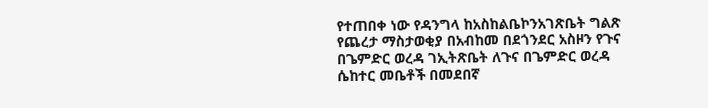የተጠበቀ ነው የዳንግላ ከአስከልቤኮንአገጽቤት ግልጽ የጨረታ ማስታወቂያ በአብከመ በደጎንደር አስዞን የጉና በጌምድር ወረዳ ገኢትጽቤት ለጉና በጌምድር ወረዳ ሴከተር መቤቶች በመደበኛ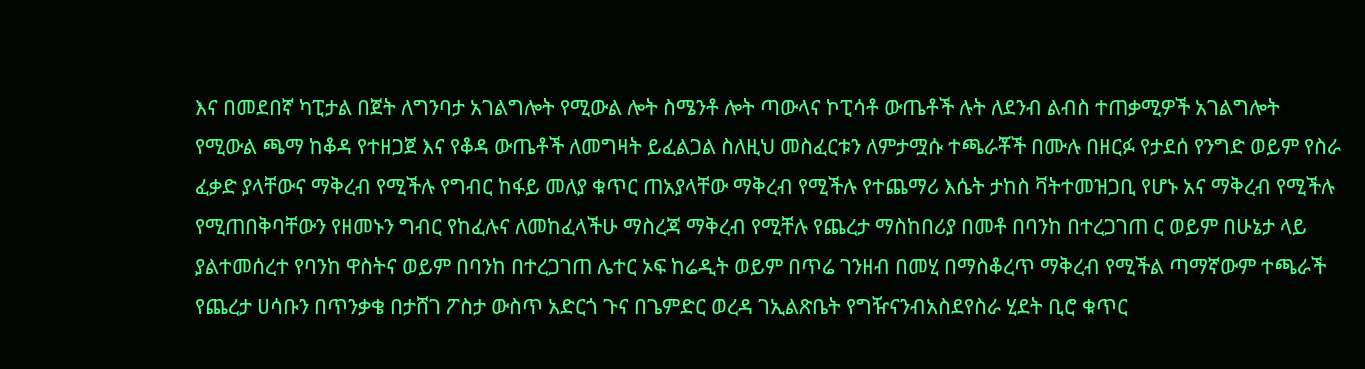እና በመደበኛ ካፒታል በጀት ለግንባታ አገልግሎት የሚውል ሎት ስሜንቶ ሎት ጣውላና ኮፒሳቶ ውጤቶች ሉት ለደንብ ልብስ ተጠቃሚዎች አገልግሎት የሚውል ጫማ ከቆዳ የተዘጋጀ እና የቆዳ ውጤቶች ለመግዛት ይፈልጋል ስለዚህ መስፈርቱን ለምታሟሱ ተጫራቾች በሙሉ በዘርፉ የታደሰ የንግድ ወይም የስራ ፈቃድ ያላቸውና ማቅረብ የሚችሉ የግብር ከፋይ መለያ ቁጥር ጠአያላቸው ማቅረብ የሚችሉ የተጨማሪ እሴት ታከስ ቫትተመዝጋቢ የሆኑ አና ማቅረብ የሚችሉ የሚጠበቅባቸውን የዘመኑን ግብር የከፈሉና ለመከፈላችሁ ማስረጃ ማቅረብ የሚቸሉ የጨረታ ማስከበሪያ በመቶ በባንከ በተረጋገጠ ር ወይም በሁኔታ ላይ ያልተመሰረተ የባንከ ዋስትና ወይም በባንከ በተረጋገጠ ሌተር ኦፍ ከሬዲት ወይም በጥሬ ገንዘብ በመሂ በማስቆረጥ ማቅረብ የሚችል ጣማኛውም ተጫራች የጨረታ ሀሳቡን በጥንቃቄ በታሸገ ፖስታ ውስጥ አድርጎ ጉና በጌምድር ወረዳ ገኢልጽቤት የግዥናንብአስደየስራ ሂደት ቢሮ ቁጥር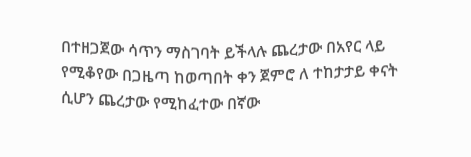በተዘጋጀው ሳጥን ማስገባት ይችላሉ ጨረታው በአየር ላይ የሚቆየው በጋዜጣ ከወጣበት ቀን ጀምሮ ለ ተከታታይ ቀናት ሲሆን ጨረታው የሚከፈተው በኛው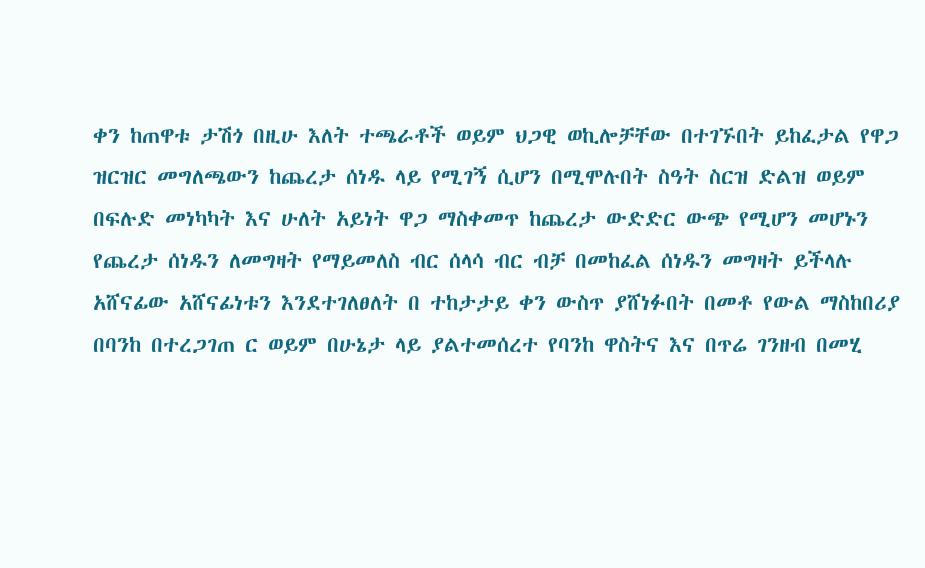ቀን ከጠዋቱ ታሽጎ በዚሁ እለት ተጫራቶች ወይም ህጋዊ ወኪሎቻቸው በተገኙበት ይከፈታል የዋጋ ዝርዝር መግለጫውን ከጨረታ ሰነዱ ላይ የሚገኝ ሲሆን በሚሞሉበት ስዓት ስርዝ ድልዝ ወይም በፍሉድ መነካካት እና ሁለት አይነት ዋጋ ማስቀመጥ ከጨረታ ውድድር ውጭ የሚሆን መሆኑን የጨረታ ሰነዱን ለመግዛት የማይመለስ ብር ሰላሳ ብር ብቻ በመከፈል ሰነዱን መግዛት ይችላሉ አሸናፊው አሸናፊነቱን እንደተገለፀለት በ ተከታታይ ቀን ውስጥ ያሸነፉበት በመቶ የውል ማስከበሪያ በባንከ በተረጋገጠ ር ወይም በሁኔታ ላይ ያልተመሰረተ የባንከ ዋስትና እና በጥሬ ገንዘብ በመሂ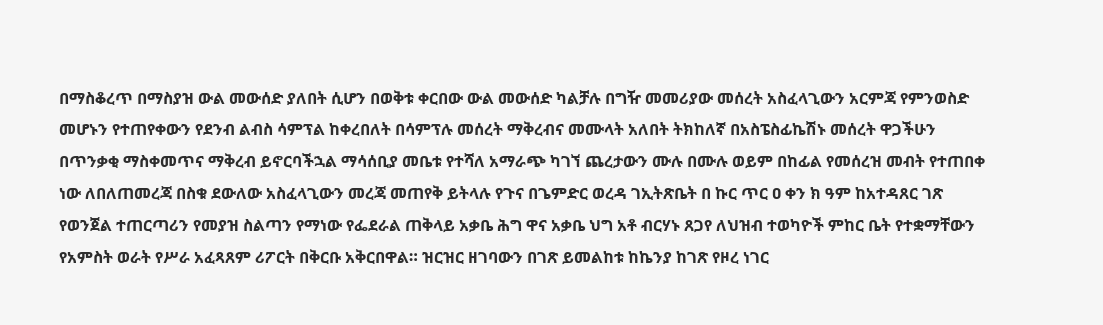በማስቆረጥ በማስያዝ ውል መውሰድ ያለበት ሲሆን በወቅቱ ቀርበው ውል መውሰድ ካልቻሉ በግዥ መመሪያው መሰረት አስፈላጊውን አርምጃ የምንወስድ መሆኑን የተጠየቀውን የደንብ ልብስ ሳምፕል ከቀረበለት በሳምፕሉ መሰረት ማቅረብና መሙላት አለበት ትክከለኛ በአስፔስፊኬሽኑ መሰረት ዋጋችሁን በጥንቃቂ ማስቀመጥና ማቅረብ ይኖርባችኋል ማሳሰቢያ መቤቱ የተሻለ አማራጭ ካገኘ ጨረታውን ሙሉ በሙሉ ወይም በከፊል የመሰረዝ መብት የተጠበቀ ነው ለበለጠመረጃ በስቁ ደውለው አስፈላጊውን መረጃ መጠየቅ ይትላሉ የጉና በጌምድር ወረዳ ገኢትጽቤት በ ኩር ጥር ዐ ቀን ክ ዓም ከአተዳጸር ገጽ የወንጀል ተጠርጣሪን የመያዝ ስልጣን የማነው የፌደራል ጠቅላይ አቃቤ ሕግ ዋና አቃቤ ህግ አቶ ብርሃኑ ጸጋየ ለህዝብ ተወካዮች ምከር ቤት የተቋማቸውን የአምስት ወራት የሥራ አፈጻጸም ሪፖርት በቅርቡ አቅርበዋል። ዝርዝር ዘገባውን በገጽ ይመልከቱ ከኬንያ ከገጽ የዞረ ነገር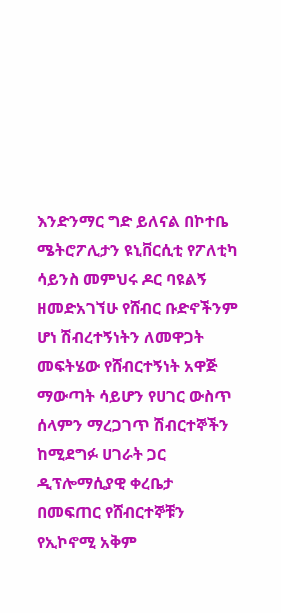እንድንማር ግድ ይለናል በኮተቤ ሜትሮፖሊታን ዩኒቨርሲቲ የፖለቲካ ሳይንስ መምህሩ ዶር ባዩልኝ ዘመድአገኘሁ የሸብር ቡድኖችንም ሆነ ሽብረተኝነትን ለመዋጋት መፍትሄው የሸብርተኝነት አዋጅ ማውጣት ሳይሆን የሀገር ውስጥ ሰላምን ማረጋገጥ ሽብርተኞችን ከሚደግፉ ሀገራት ጋር ዲፕሎማሲያዊ ቀረቤታ በመፍጠር የሸብርተኞቹን የኢኮኖሚ አቅም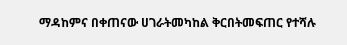ማዳከምና በቀጠናው ሀገራትመካከል ቅርበትመፍጠር የተሻሉ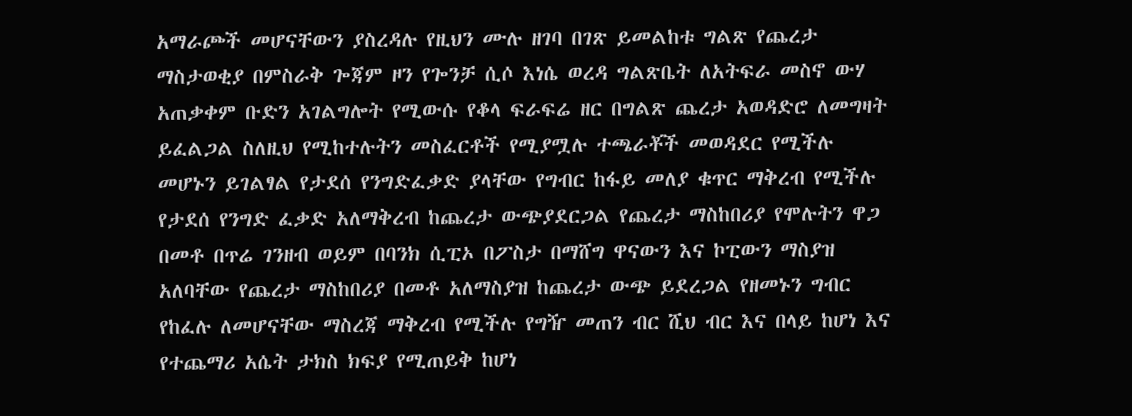አማራጮች መሆናቸውን ያስረዳሉ የዚህን ሙሉ ዘገባ በገጽ ይመልከቱ ግልጽ የጨረታ ማስታወቂያ በምስራቅ ጐጃም ዞን የጐንቻ ሲሶ እነሴ ወረዳ ግልጽቤት ለአትፍራ መስኖ ውሃ አጠቃቀም ቡድን አገልግሎት የሚውሱ የቆላ ፍራፍሬ ዘር በግልጽ ጨረታ አወዳድሮ ለመግዛት ይፈልጋል ስለዚህ የሚከተሉትን መስፈርቶች የሚያሟሉ ተጫራቾች መወዳደር የሚችሉ መሆኑን ይገልፃል የታደሰ የንግድፈቃድ ያላቸው የግብር ከፋይ መለያ ቁጥር ማቅረብ የሚችሉ የታደሰ የንግድ ፈቃድ አለማቅረብ ከጨረታ ውጭያደርጋል የጨረታ ማስከበሪያ የሞሉትን ዋጋ በመቶ በጥሬ ገንዘብ ወይም በባንክ ሲፒኦ በፖስታ በማሸግ ዋናውን እና ኮፒውን ማስያዝ አለባቸው የጨረታ ማስከበሪያ በመቶ አለማስያዝ ከጨረታ ውጭ ይደረጋል የዘመኑን ግብር የከፈሉ ለመሆናቸው ማስረጃ ማቅረብ የሚችሉ የግዥ መጠን ብር ሺህ ብር እና በላይ ከሆነ እና የተጨማሪ አሴት ታክስ ክፍያ የሚጠይቅ ከሆነ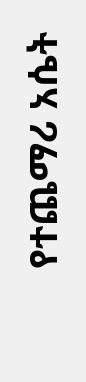የተጨማሪ አሴት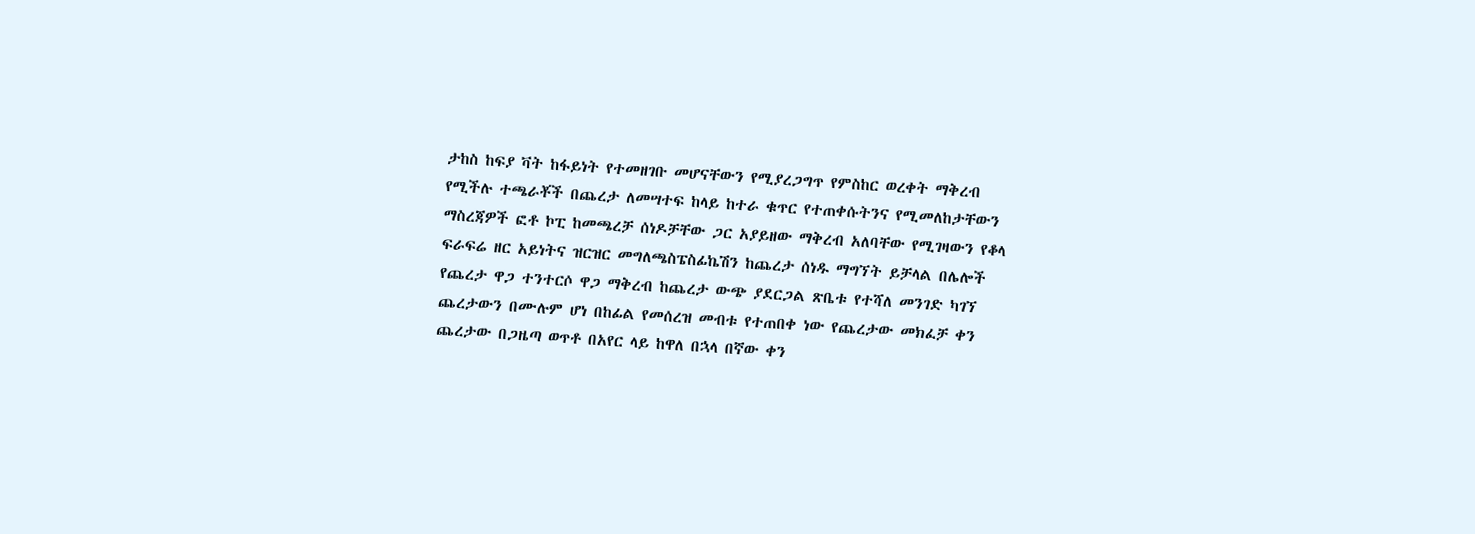ታከስ ከፍያ ቫት ከፋይነት የተመዘገቡ መሆናቸውን የሚያረጋግጥ የምስከር ወረቀት ማቅረብ የሚችሉ ተጫራቾች በጨረታ ለመሣተፍ ከላይ ከተራ ቁጥር የተጠቀሱትንና የሚመለከታቸውን ማስረጃዎች ፎቶ ኮፒ ከመጫረቻ ሰነዶቻቸው ጋር አያይዘው ማቅረብ አለባቸው የሚገዛውን የቆላ ፍራፍሬ ዘር አይነትና ዝርዝር መግለጫስፔስፊኬሽን ከጨረታ ሰነዱ ማግኘት ይቻላል በሌሎች የጨረታ ዋጋ ተንተርሶ ዋጋ ማቅረብ ከጨረታ ውጭ ያደርጋል ጽቤቱ የተሻለ መንገድ ካገኘ ጨረታውን በሙሉም ሆነ በከፊል የመሰረዝ መብቱ የተጠበቀ ነው የጨረታው መክፈቻ ቀን ጨረታው በጋዜጣ ወጥቶ በአየር ላይ ከዋለ በኋላ በኛው ቀን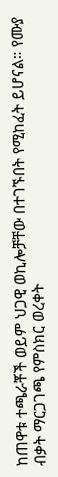ከጠዋቱ ተጫራቾች ወይም ህጋዊ ወኪሎቻቸው በተገኙበት የሚከፈት ይሆናል። የሙያ ብቃት ማርጋገጫ የምስክር ወረቀት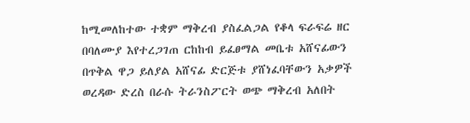ከሚመለከተው ተቋም ማቅረብ ያስፈልጋል የቆላ ፍራፍሬ ዘር በባለሙያ እየተረጋገጠ ርከከብ ይፈፀማል መቤቱ አሸናፊውን በጥቅል ዋጋ ይለያል አሸናፊ ድርጅቱ ያሸነፈባቸውን አቃዎች ወረዳው ድረስ በራሱ ትራንስፖርት ወጭ ማቅረብ አለበት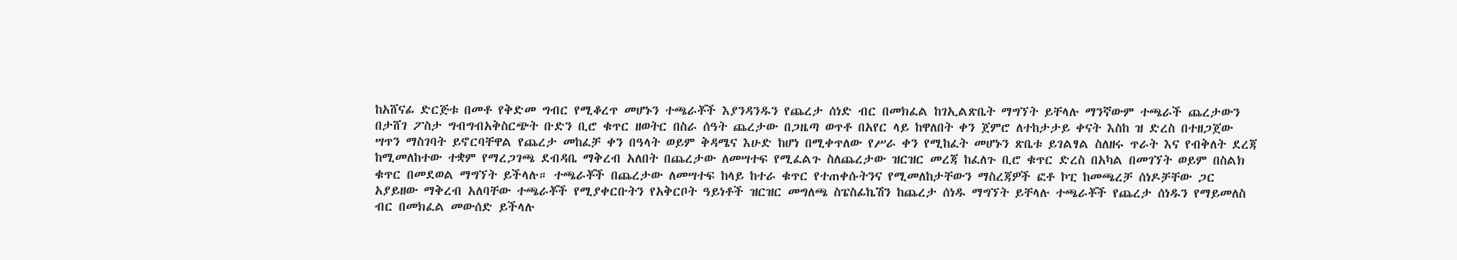ከአሸናፊ ድርጅቱ በመቶ የቅድመ ግብር የሚቆረጥ መሆኑን ተጫራቾች እያንዳንዱን የጨረታ ሰነድ ብር በመክፈል ከገኢልጽቤት ማግኘት ይቸላሉ ማንኛውም ተጫራች ጨረታውን በታሸገ ፖስታ ግብግብአቅስርጭት ቡድን ቢሮ ቁጥር ዘወትር በስራ ሰዓት ጨረታው በጋዜጣ ወጥቶ በአየር ላይ ከዋለበት ቀን ጀምሮ ለተከታታይ ቀናት እስከ ዝ ድረስ በተዘጋጀው ሣጥን ማስገባት ይኖርባቸዋል የጨረታ መከፈቻ ቀን በዓላት ወይም ቅዳሜና እሁድ ከሆነ በሚቀጥለው የሥራ ቀን የሚከፈት መሆኑን ጽቤቱ ይገልፃል ስለዘሩ ጥራት እና የብቅለት ደረጃ ከሚመለከተው ተቋም የማረጋገጫ ደብዳቤ ማቅረብ አለበት በጨረታው ለመሣተፍ የሚፈልጉ ስለጨረታው ዝርዝር መረጃ ከፈለጉ ቢሮ ቁጥር ድረስ በአካል በመገኘት ወይም በስልክ ቁጥር በመደወል ማግኘት ይችላሉ። ተጫራቾች በጨረታው ለመሣተፍ ከላይ ከተራ ቁጥር የተጠቀሱትንና የሚመለከታቸውን ማስረጃዎች ፎቶ ኮፒ ከመጫረቻ ሰነዶቻቸው ጋር አያይዘው ማቅረብ አለባቸው ተጫራቾች የሚያቀርቡትን የአቅርቦት ዓይነቶች ዝርዝር መግለጫ ስፔስፊኬሽን ከጨረታ ሰነዱ ማግኘት ይቸላሉ ተጫራቾች የጨረታ ሰነዱን የማይመለስ ብር በመክፈል መውሰድ ይችላሉ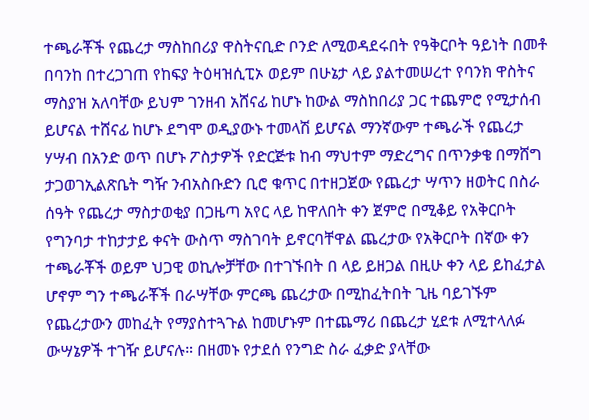ተጫራቾች የጨረታ ማስከበሪያ ዋስትናቢድ ቦንድ ለሚወዳደሩበት የዓቅርቦት ዓይነት በመቶ በባንከ በተረጋገጠ የከፍያ ትዕዛዝሲፒኦ ወይም በሁኔታ ላይ ያልተመሠረተ የባንክ ዋስትና ማስያዝ አለባቸው ይህም ገንዘብ አሸናፊ ከሆኑ ከውል ማስከበሪያ ጋር ተጨምሮ የሚታሰብ ይሆናል ተሸናፊ ከሆኑ ደግሞ ወዲያውኑ ተመላሽ ይሆናል ማንኛውም ተጫራች የጨረታ ሃሣብ በአንድ ወጥ በሆኑ ፖስታዎች የድርጅቱ ከብ ማህተም ማድረግና በጥንቃቄ በማሸግ ታጋወገኢልጽቤት ግዥ ንብአስቡድን ቢሮ ቁጥር በተዘጋጀው የጨረታ ሣጥን ዘወትር በስራ ሰዓት የጨረታ ማስታወቂያ በጋዜጣ አየር ላይ ከዋለበት ቀን ጀምሮ በሚቆይ የአቅርቦት የግንባታ ተከታታይ ቀናት ውስጥ ማስገባት ይኖርባቸዋል ጨረታው የአቅርቦት በኛው ቀን ተጫራቾች ወይም ህጋዊ ወኪሎቻቸው በተገኙበት በ ላይ ይዘጋል በዚሁ ቀን ላይ ይከፈታል ሆኖም ግን ተጫራቾች በራሣቸው ምርጫ ጨረታው በሚከፈትበት ጊዜ ባይገኙም የጨረታውን መከፈት የማያስተጓጉል ከመሆኑም በተጨማሪ በጨረታ ሂደቱ ለሚተላለፉ ውሣኔዎች ተገዥ ይሆናሉ። በዘመኑ የታደሰ የንግድ ስራ ፈቃድ ያላቸው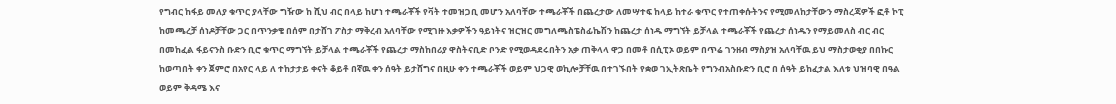የግብር ከፋይ መለያ ቁጥር ያላቸው ግዥው ከ ሺህ ብር በላይ ከሆነ ተጫራቾች የቫት ተመዝጋቢ መሆን አለባቸው ተጫራቾች በጨረታው ለመሣተፍ ከላይ ከተራ ቁጥር የተጠቀሱትንና የሚመለከታቸውን ማስረጃዎች ፎቶ ኮፒ ከመጫረቻ ሰነዶቻቸው ጋር በጥንቃቄ በሰም በታሸገ ፖስታ ማቅረብ አለባቸው የሚገዙ እቃዎችን ዓይነትና ዝርዝር መግለጫስፔስፊኬሽን ከጨረታ ሰነዱ ማግኘት ይቻላል ተጫራቾች የጨረታ ሰነዱን የማይመለስ ብር ብር በመከፈል ፋይናንስ ቡድን ቢሮ ቁጥር ማግኘት ይቻላል ተጫራቾች የጨረታ ማስከበሪያ ዋስትናቢድ ቦንድ የሚወዳደሩበትን አቃ ጠቅላላ ዋጋ በመቶ በሲፒኦ ወይም በጥሬ ገንዘብ ማስያዝ አለባቸዉ ይህ ማስታወቂያ በበኩር ከወጣበት ቀን ጀምሮ በአየር ላይ ለ ተከታታይ ቀናት ቆይቶ በኛዉ ቀን ሰዓት ይታሸግና በዚሁ ቀን ተጫራቾች ወይም ህጋዊ ወኪሎቻቸዉ በተገኙበት የቋወ ገኢትጽቤት የግንብአስቡድን ቢሮ በ ሰዓት ይከፈታል እለቱ ህዝባዊ በዓል ወይም ቅዳሜ እና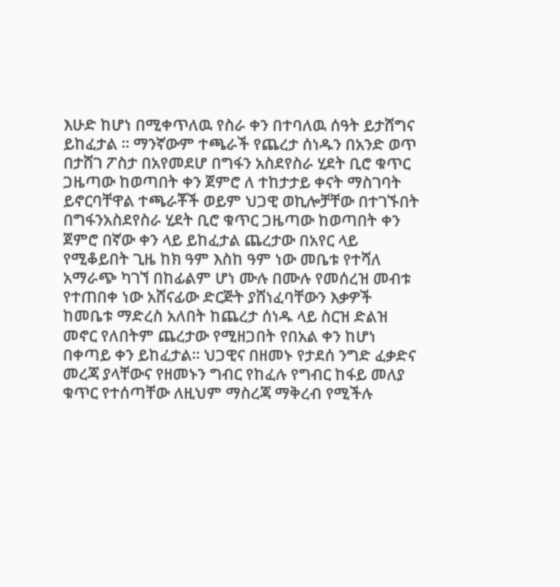እሁድ ከሆነ በሚቀጥለዉ የስራ ቀን በተባለዉ ሰዓት ይታሸግና ይከፈታል ። ማንኛውም ተጫራች የጨረታ ሰነዱን በአንድ ወጥ በታሸገ ፖስታ በአየመደሆ በግፋን አስደየስራ ሂደት ቢሮ ቁጥር ጋዜጣው ከወጣበት ቀን ጀምሮ ለ ተከታታይ ቀናት ማስገባት ይኖርባቸዋል ተጫራቾች ወይም ህጋዊ ወኪሎቻቸው በተገኙበት በግፋንአስደየስራ ሂደት ቢሮ ቁጥር ጋዜጣው ከወጣበት ቀን ጀምሮ በኛው ቀን ላይ ይከፈታል ጨረታው በአየር ላይ የሚቆይበት ጊዜ ከክ ዓም እስከ ዓም ነው መቤቱ የተሻለ አማራጭ ካገኘ በከፊልም ሆነ ሙሉ በሙሉ የመሰረዝ መብቱ የተጠበቀ ነው አሸናፊው ድርጅት ያሸነፈባቸውን እቃዎች ከመቤቱ ማድረስ አለበት ከጨረታ ሰነዱ ላይ ስርዝ ድልዝ መኖር የለበትም ጨረታው የሚዘጋበት የበአል ቀን ከሆነ በቀጣይ ቀን ይከፈታል። ህጋዊና በዘመኑ የታደሰ ንግድ ፈቃድና መረጃ ያላቸውና የዘመኑን ግብር የከፈሉ የግብር ከፋይ መለያ ቁጥር የተሰጣቸው ለዚህም ማስረጃ ማቅረብ የሚችሉ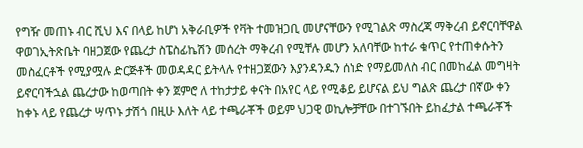የግዥ መጠኑ ብር ሺህ እና በላይ ከሆነ አቅራቢዎች የቫት ተመዝጋቢ መሆናቸውን የሚገልጽ ማስረጃ ማቅረብ ይኖርባቸዋል ዋወገኢትጽቤት ባዘጋጀው የጨረታ ስፔስፊኬሽን መሰረት ማቅረብ የሚቸሉ መሆን አለባቸው ከተራ ቁጥር የተጠቀሱትን መስፈርቶች የሚያሟሉ ድርጅቶች መወዳዳር ይትላሉ የተዘጋጀውን እያንዳንዱን ሰነድ የማይመለስ ብር በመከፈል መግዛት ይኖርባችኋል ጨረታው ከወጣበት ቀን ጀምሮ ለ ተከታታይ ቀናት በአየር ላይ የሚቆይ ይሆናል ይህ ግልጽ ጨረታ በኛው ቀን ከቀኑ ላይ የጨረታ ሣጥኑ ታሽጎ በዚሁ እለት ላይ ተጫራቾች ወይም ህጋዊ ወኪሎቻቸው በተገኙበት ይከፈታል ተጫራቾች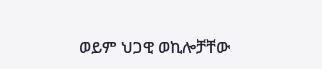ወይም ህጋዊ ወኪሎቻቸው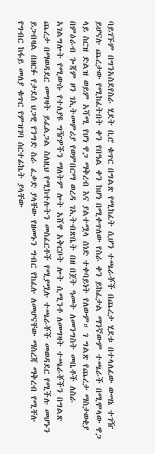ባይገኙም በግንአስደየስራ ሂደት ቢሮ ቁጥር በግልጽ የሚከፈት ሲሆን ተጫራቾች በጨረታ ሂደቱ በተላለፈው ውሣኔ ተገዥ ይሆናሉ ጨረታው የሚከፈትበት ቀን የበዓል ቀን ከሆነ በሚቀጥለው የስራ ቀን ይከፈታል ማንኛውም ተጫራች በሚሞላው ዋጋ ላይ ስርዝ ድልዝ ወይም አሻሚ የሆነ ዋጋ ማቅረብ እና ያልተሟላ ሰነድ ተቀባይነት የለውም። ገ ግልጽ የጨረታ ማስታወቂያ በምዕራብ ጐጃም ዞን ገኢትመምሪያ የወምበርማ ወረዳ ገኢትብጽቤት በዘ በጀት ዓመት ለመንግስት መቤቶች ለስራ አገልግሎት የሚውሱ የተለያዩ ግዥዎችን ማለትም ሎት አሸዋ አቅርቦት ሎት ሲሚንቶ ለመግዛት ተጫራቾችን በግልጽ ጨረታ በማወዳደር መግዛት ይፈልጋል ስለዚህ የሚከተሉትን መስፈርቶች የሚያሟሉ ተጫራቾች መወዳደር የሚችሉ መሆኑን ይጋብዛል በዘርፉ የታደሰ ህጋዊ የንግድ ስራ ፈቃድ ያላቸው የዘመኑን ግብር የከፈሉ ለመሆናቸው ማስረጃ ማቅረብ የሚቸሉ የግብር ከፋይ መለያ ቁጥር የምዝገባ ሰርተፊኬት ያላቸው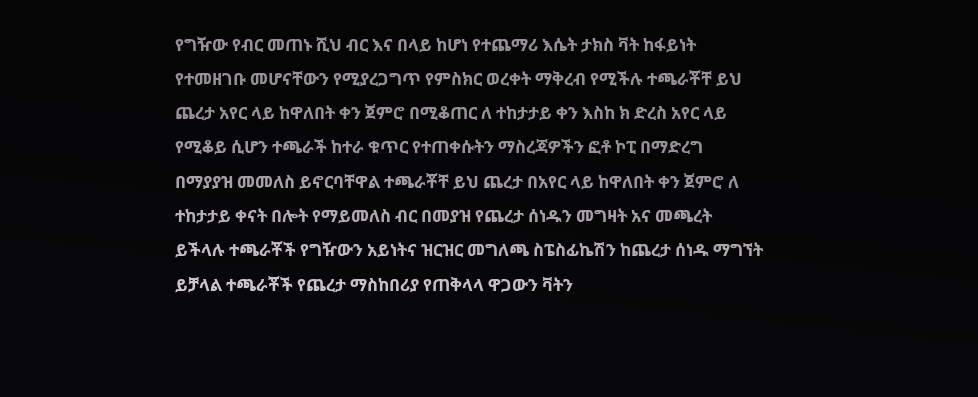የግዥው የብር መጠኑ ሺህ ብር እና በላይ ከሆነ የተጨማሪ እሴት ታክስ ቫት ከፋይነት የተመዘገቡ መሆናቸውን የሚያረጋግጥ የምስክር ወረቀት ማቅረብ የሚችሉ ተጫራቾቸ ይህ ጨረታ አየር ላይ ከዋለበት ቀን ጀምሮ በሚቆጠር ለ ተከታታይ ቀን እስከ ክ ድረስ አየር ላይ የሚቆይ ሲሆን ተጫራች ከተራ ቁጥር የተጠቀሱትን ማስረጃዎችን ፎቶ ኮፒ በማድረግ በማያያዝ መመለስ ይኖርባቸዋል ተጫራቾቸ ይህ ጨረታ በአየር ላይ ከዋለበት ቀን ጀምሮ ለ ተከታታይ ቀናት በሎት የማይመለስ ብር በመያዝ የጨረታ ሰነዱን መግዛት አና መጫረት ይችላሉ ተጫራቾች የግዥውን አይነትና ዝርዝር መግለጫ ስፔስፊኬሽን ከጨረታ ሰነዱ ማግኘት ይቻላል ተጫራቾች የጨረታ ማስከበሪያ የጠቅላላ ዋጋውን ቫትን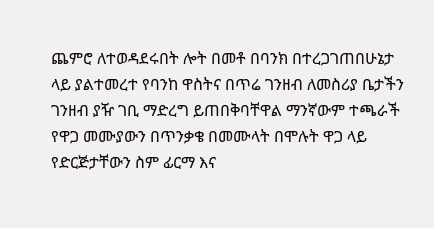ጨምሮ ለተወዳደሩበት ሎት በመቶ በባንክ በተረጋገጠበሁኔታ ላይ ያልተመረተ የባንከ ዋስትና በጥሬ ገንዘብ ለመስሪያ ቤታችን ገንዘብ ያዥ ገቢ ማድረግ ይጠበቅባቸዋል ማንኛውም ተጫራች የዋጋ መሙያውን በጥንቃቄ በመሙላት በሞሉት ዋጋ ላይ የድርጅታቸውን ስም ፊርማ እና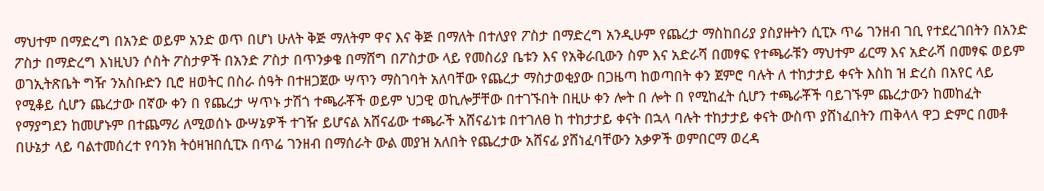ማህተም በማድረግ በአንድ ወይም አንድ ወጥ በሆነ ሁለት ቅጅ ማለትም ዋና እና ቅጅ በማለት በተለያየ ፖስታ በማድረግ አንዲሁም የጨረታ ማስከበሪያ ያስያዙትን ሲፒኦ ጥሬ ገንዘብ ገቢ የተደረገበትን በአንድ ፖስታ በማድረግ እነዚህን ሶስት ፖስታዎች በአንድ ፖስታ በጥንቃቄ በማሸግ በፖስታው ላይ የመስሪያ ቤቱን እና የአቅራቢውን ስም እና አድራሻ በመፃፍ የተጫራቹን ማህተም ፊርማ እና አድራሻ በመፃፍ ወይም ወገኢትጽቤት ግዥ ንአስቡድን ቢሮ ዘወትር በስራ ሰዓት በተዘጋጀው ሣጥን ማስገባት አለባቸው የጨረታ ማስታወቂያው በጋዜጣ ከወጣበት ቀን ጀምሮ ባሉት ለ ተከታታይ ቀናት እስከ ዝ ድረስ በአየር ላይ የሚቆይ ሲሆን ጨረታው በኛው ቀን በ የጨረታ ሣጥኑ ታሽጎ ተጫራቾች ወይም ህጋዊ ወኪሎቻቸው በተገኙበት በዚሁ ቀን ሎት በ ሎት በ የሚከፈት ሲሆን ተጫራቾች ባይገኙም ጨረታውን ከመከፈት የማያግደን ከመሆኑም በተጨማሪ ለሚወሰኑ ውሣኔዎች ተገዥ ይሆናል አሸናፊው ተጫራች አሸናፊነቱ በተገለፀ ከ ተከታታይ ቀናት በኋላ ባሉት ተከታታይ ቀናት ውስጥ ያሸነፈበትን ጠቅላላ ዋጋ ድምር በመቶ በሁኔታ ላይ ባልተመሰረተ የባንክ ትዕዛዝበሲፒኦ በጥሬ ገንዘብ በማሰራት ውል መያዝ አለበት የጨረታው አሸናፊ ያሸነፈባቸውን አቃዎች ወምበርማ ወረዳ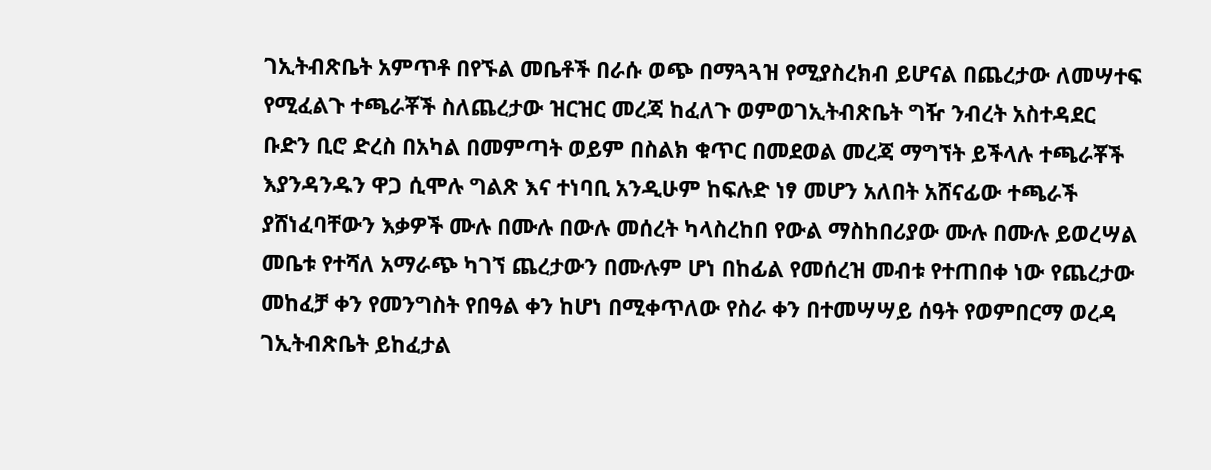ገኢትብጽቤት አምጥቶ በየኙል መቤቶች በራሱ ወጭ በማጓጓዝ የሚያስረክብ ይሆናል በጨረታው ለመሣተፍ የሚፈልጉ ተጫራቾች ስለጨረታው ዝርዝር መረጃ ከፈለጉ ወምወገኢትብጽቤት ግዥ ንብረት አስተዳደር ቡድን ቢሮ ድረስ በአካል በመምጣት ወይም በስልክ ቁጥር በመደወል መረጃ ማግኘት ይችላሉ ተጫራቾች እያንዳንዱን ዋጋ ሲሞሉ ግልጽ እና ተነባቢ አንዲሁም ከፍሉድ ነፃ መሆን አለበት አሸናፊው ተጫራች ያሸነፈባቸውን እቃዎች ሙሉ በሙሉ በውሉ መሰረት ካላስረከበ የውል ማስከበሪያው ሙሉ በሙሉ ይወረሣል መቤቱ የተሻለ አማራጭ ካገኘ ጨረታውን በሙሉም ሆነ በከፊል የመሰረዝ መብቱ የተጠበቀ ነው የጨረታው መከፈቻ ቀን የመንግስት የበዓል ቀን ከሆነ በሚቀጥለው የስራ ቀን በተመሣሣይ ሰዓት የወምበርማ ወረዳ ገኢትብጽቤት ይከፈታል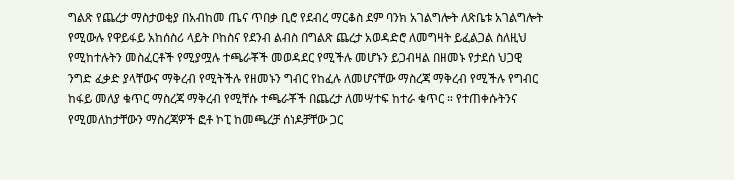ግልጽ የጨረታ ማስታወቂያ በአብከመ ጤና ጥበቃ ቢሮ የደብረ ማርቆስ ደም ባንክ አገልግሎት ለጽቤቱ አገልግሎት የሚውሉ የዋይፋይ አከሰስሪ ላይት ቦከስና የደንብ ልብስ በግልጽ ጨረታ አወዳድሮ ለመግዛት ይፈልጋል ስለዚህ የሚከተሉትን መስፈርቶች የሚያሟሉ ተጫራቾች መወዳደር የሚችሉ መሆኑን ይጋብዛል በዘመኑ የታደሰ ህጋዊ ንግድ ፈቃድ ያላቸውና ማቅረብ የሚትችሉ የዘመኑን ግብር የከፈሉ ለመሆናቸው ማስረጃ ማቅረብ የሚችሉ የግብር ከፋይ መለያ ቁጥር ማስረጃ ማቅረብ የሚቸሱ ተጫራቾች በጨረታ ለመሣተፍ ከተራ ቁጥር ። የተጠቀሱትንና የሚመለከታቸውን ማስረጃዎች ፎቶ ኮፒ ከመጫረቻ ሰነዶቻቸው ጋር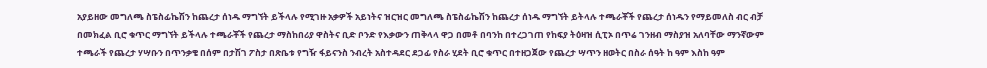አያይዘው መግለጫ ስፔስፊኬሽን ከጨረታ ሰነዱ ማግኘት ይችላሉ የሚገዙ አቃዎች አይነትና ዝርዝር መግለጫ ስፔስፊኬሽን ከጨረታ ሰነዱ ማግኘት ይትላሉ ተጫራቾች የጨረታ ሰነዱን የማይመለስ ብር ብቻ በመክፈል ቢሮ ቁጥር ማግኘት ይችላሉ ተጫራቾች የጨረታ ማስከበሪያ ዋስትና ቢድ ቦንድ የእቃውን ጠቅላላ ዋጋ በመቶ በባንከ በተረጋገጠ የከፍያ ትዕዛዝ ሲፒኦ በጥሬ ገንዘብ ማስያዝ አለባቸው ማንኛውም ተጫራች የጨረታ ሃሣቡን በጥንቃቄ በሰም በታሽገ ፖስታ በጽቤቱ የግዥ ፋይናንስ ንብረት አስተዳደር ደጋፊ የስራ ሂደት ቢሮ ቁጥር በተዘጋጀው የጨረታ ሣጥን ዘወትር በስራ ሰዓት ከ ዓም እስከ ዓም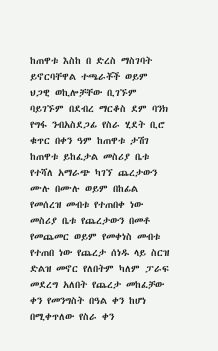ከጠዋቱ እስከ በ ድረስ ማስገባት ይኖርባቸዋል ተጫራቾች ወይም ህጋዊ ወኪሎቻቸው ቢገኙም ባይገኙም በደብረ ማርቆስ ደም ባንክ የግፋ ንብአስደጋፊ የስራ ሂደት ቢሮ ቁጥር በቀን ዓም ከጠዋቱ ታሽገ ከጠዋቱ ይከፈታል መስሪያ ቤቱ የተሻለ አማራጭ ካገኘ ጨረታውን ሙሉ በሙሉ ወይም በከፊል የመሰረዝ መብቱ የተጠበቀ ነው መስሪያ ቤቱ የጨረታውን በመቶ የመጨመር ወይም የመቀነስ መብቱ የተጠበ ነው የጨረታ ሰነዱ ላይ ስርዝ ድልዝ መኖር የለበትም ካለም ፓራፍ መደረግ አለበት የጨረታ መከፈቻው ቀን የመንግስት በዓል ቀን ከሆነ በሚቀጥለው የስራ ቀን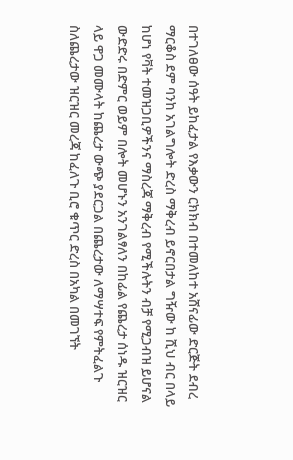በተገለፀው ሰዓት ይከፈታል የእቃውን ርክክብ በተመለከተ አሸናፊው ድርጅት ደብረ ማርቆስ ደም ባንከ አገልግሎት ድረስ ማቅረብ ይኖርበታል ግዥው ከ ሺህ ብር በላይ ከሆነ የቫት ተመዝጋቢዎችንና ማስረጃ ማቅረብ የሚችሉትን ብቻ የሚጋብዝ ይሆናል ውድድሩ በድምር ወይም በሎት መሆኑን አንገልፃለን በከፊል የጨረታ ሰነዱ ዝርዝር ላይ ዋጋ መሙላት ከጨረታ ውጭ ያደርጋል በጨረታው ለማሣተፍ የምትፈልጉ ስለጨረታው ዝርዝር መረጃ ከፈለጉ ቢሮ ቁጥር ድረስ በአካል በመገኘት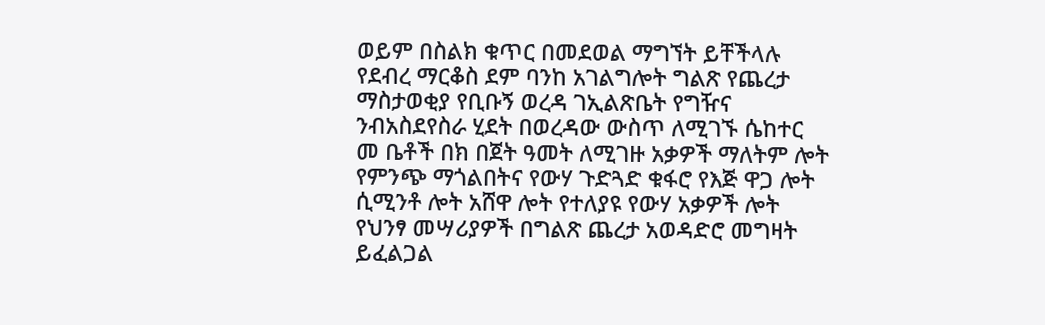ወይም በስልክ ቁጥር በመደወል ማግኘት ይቸችላሉ የደብረ ማርቆስ ደም ባንከ አገልግሎት ግልጽ የጨረታ ማስታወቂያ የቢቡኝ ወረዳ ገኢልጽቤት የግዥና ንብአስደየስራ ሂደት በወረዳው ውስጥ ለሚገኙ ሴከተር መ ቤቶች በክ በጀት ዓመት ለሚገዙ አቃዎች ማለትም ሎት የምንጭ ማጎልበትና የውሃ ጉድጓድ ቁፋሮ የእጅ ዋጋ ሎት ሲሚንቶ ሎት አሸዋ ሎት የተለያዩ የውሃ አቃዎች ሎት የህንፃ መሣሪያዎች በግልጽ ጨረታ አወዳድሮ መግዛት ይፈልጋል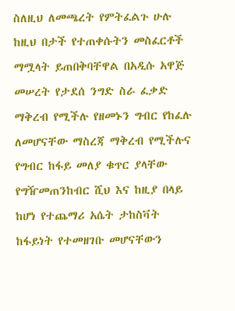ስለዚህ ለመጫረት የምትፈልጉ ሁሉ ከዚህ በታች የተጠቀሱትን መስፈርቶች ማሟላት ይጠበቅባቸዋል በአዲሱ አዋጅ መሠረት የታደሰ ንግድ ስራ ፈቃድ ማቅረብ የሚችሉ የዘመኑን ግብር የከፈሉ ለመሆናቸው ማስረጃ ማቅረብ የሚችሉና የግብር ከፋይ መለያ ቁጥር ያላቸው የግዥመጠንከብር ሺህ እና ከዚያ በላይ ከሆነ የተጨማሪ አሴት ታከስቫት ከፋይነት የተመዘገቡ መሆናቸውን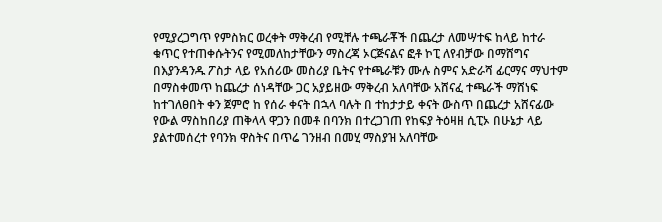የሚያረጋግጥ የምስክር ወረቀት ማቅረብ የሚቸሉ ተጫራቾች በጨረታ ለመሣተፍ ከላይ ከተራ ቁጥር የተጠቀሱትንና የሚመለከታቸውን ማስረጃ ኦርጅናልና ፎቶ ኮፒ ለየብቻው በማሸግና በእያንዳንዱ ፖስታ ላይ የአሰሪው መስሪያ ቤትና የተጫራቹን ሙሉ ስምና አድራሻ ፊርማና ማህተም በማስቀመጥ ከጨረታ ሰነዳቸው ጋር አያይዘው ማቅረብ አለባቸው አሸናፈ ተጫራች ማሸነፍ ከተገለፀበት ቀን ጀምሮ ከ የሰራ ቀናት በኋላ ባሉት በ ተከታታይ ቀናት ውስጥ በጨረታ አሸናፊው የውል ማስከበሪያ ጠቅላላ ዋጋን በመቶ በባንክ በተረጋገጠ የከፍያ ትዕዛዘ ሲፒኦ በሁኔታ ላይ ያልተመሰረተ የባንክ ዋስትና በጥሬ ገንዘብ በመሂ ማስያዝ አለባቸው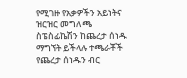የሚገዙ የአቃዎችን አይነትና ዝርዝር መግለጫ ስፔስፊኬሽን ከጨረታ ሰነዱ ማግኘት ይችላሉ ተጫራቾች የጨረታ ሰነዱን ብር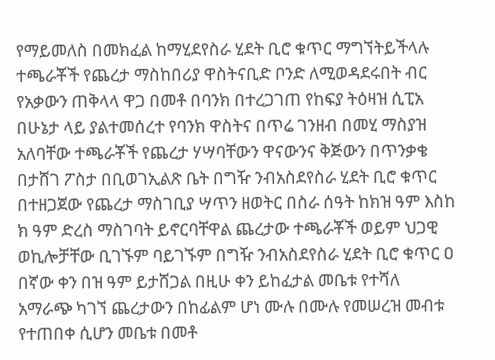የማይመለስ በመክፈል ከማሂደየስራ ሂደት ቢሮ ቁጥር ማግኘትይችላሉ ተጫራቾች የጨረታ ማስከበሪያ ዋስትናቢድ ቦንድ ለሚወዳደሩበት ብር የአቃውን ጠቅላላ ዋጋ በመቶ በባንክ በተረጋገጠ የከፍያ ትዕዛዝ ሲፒአ በሁኔታ ላይ ያልተመሰረተ የባንክ ዋስትና በጥሬ ገንዘብ በመሂ ማስያዝ አለባቸው ተጫራቾች የጨረታ ሃሣባቸውን ዋናውንና ቅጅውን በጥንቃቄ በታሸገ ፖስታ በቢወገኢልጽ ቤት በግዥ ንብአስደየስራ ሂደት ቢሮ ቁጥር በተዘጋጀው የጨረታ ማስገቢያ ሣጥን ዘወትር በስራ ሰዓት ከክዝ ዓም እስከ ክ ዓም ድረስ ማስገባት ይኖርባቸዋል ጨረታው ተጫራቾች ወይም ህጋዊ ወኪሎቻቸው ቢገኙም ባይገኙም በግዥ ንብአስደየስራ ሂደት ቢሮ ቁጥር ዐ በኛው ቀን በዝ ዓም ይታሸጋል በዚሁ ቀን ይከፈታል መቤቱ የተሻለ አማራጭ ካገኘ ጨረታውን በከፊልም ሆነ ሙሉ በሙሉ የመሠረዝ መብቱ የተጠበቀ ሲሆን መቤቱ በመቶ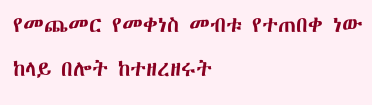የመጨመር የመቀነስ መብቱ የተጠበቀ ነው ከላይ በሎት ከተዘረዘሩት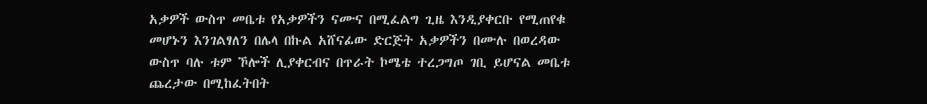አቃዎች ውስጥ መቤቱ የአቃዎችን ናሙና በሚፈልግ ጊዜ እንዲያቀርቡ የሚጠየቁ መሆኑን እንገልፃለን በሌላ በኩል አሸናፊው ድርጅት አቃዎችን በሙሉ በወረዳው ውስጥ ባሉ ቱም ኾሎች ሊያቀርብና በጥራት ኮሜቴ ተረጋግጦ ገቢ ይሆናል መቤቱ ጨረታው በሚከፈትበት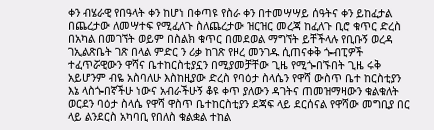ቀን ብሄራዊ የበዓላት ቀን ከሆነ በቀጣዩ የስራ ቀን በተመሣሣይ ሰዓትና ቀን ይከፈታል በጨረታው ለመሣተፍ የሚፈለጉ ስለጨረታው ዝርዝር መረጃ ከፈለጉ ቢሮ ቁጥር ድረስ በአካል በመገኘት ወይም በስልክ ቁጥር በመደወል ማግኘት ይቸችላሉ የቢቡኝ ወረዳ ገኢልጽቤት ገጽ በላል ምድር ን ሪቃ ከገጽ የዞረ መንገዱ ሲጠናቀቅ ጐብፒዎች ተፈጥሯዊውን ዋሻና ቤተከርስቲያኗን በሚያመቻቸው ጊዜ የሚጐበኙበት ጊዜ ሩቅ አይሆንም ብዬ አስባለሁ እስከዚያው ድረስ የባዕታ ስላሴን የዋሻ ውስጥ ቤተ ከርስቲያን እኔ ላስጐበኛችሁ ነውና አብራችሁኝ ቆዩ ቀጥ ያለውን ዳገትና ጠመዝማዛውን ቁልቁለት ወርደን ባዕታ ስላሴ የዋሻ ዋስጥ ቤተከርስቲያን ደጃፍ ላይ ደርሰናል የዋሻው መግቢያ በር ላይ ልንደርስ አካባቢ የበለስ ቁልቋል ተከል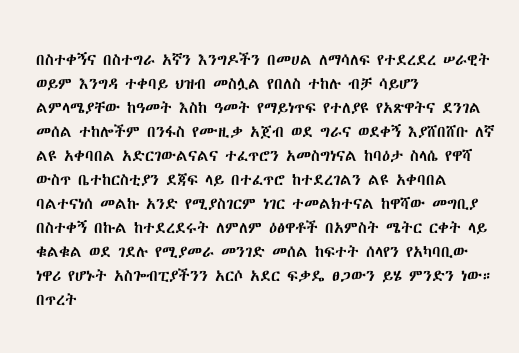በስተቀኝና በስተግራ አኛን እንግዶችን በመሀል ለማሳለፍ የተደረደረ ሠራዊት ወይም እንግዳ ተቀባይ ህዝብ መስሏል የበለስ ተከሉ ብቻ ሳይሆን ልምላሜያቸው ከዓመት እስከ ዓመት የማይነጥፍ የተለያዩ የአጽዋትና ደንገል መሰል ተከሎችም በንፋስ የሙዚቃ አጀብ ወደ ግራና ወደቀኝ እያሸበሸቡ ለኛ ልዩ አቀባበል አድርገውልናልና ተፈጥሮን አመስግነናል ከባዕታ ስላሴ የዋሻ ውስጥ ቤተከርስቲያን ደጃፍ ላይ በተፈጥሮ ከተደረገልን ልዩ አቀባበል ባልተናነሰ መልኩ አንድ የሚያስገርም ነገር ተመልክተናል ከዋሻው መግቢያ በስተቀኝ በኩል ከተደረደሩት ለምለም ዕፅዋቶች በአምስት ሜትር ርቀት ላይ ቁልቁል ወደ ገደሉ የሚያመራ መንገድ መሰል ከፍተት ሰላየን የአካባቢው ነዋሪ የሆኑት አስጐብፒያችንን አርሶ አደር ፍቃዴ ፀጋውን ይሄ ምንድን ነው። በጥረት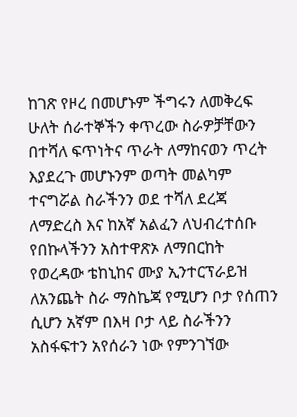ከገጽ የዞረ በመሆኑም ችግሩን ለመቅረፍ ሁለት ሰራተኞችን ቀጥረው ስራዎቻቸውን በተሻለ ፍጥነትና ጥራት ለማከናወን ጥረት እያደረጉ መሆኑንም ወጣት መልካም ተናግሯል ስራችንን ወደ ተሻለ ደረጃ ለማድረስ እና ከአኛ አልፈን ለህብረተሰቡ የበኩላችንን አስተዋጽኦ ለማበርከት የወረዳው ቴከኒከና ሙያ ኢንተርፕራይዝ ለአንጨት ስራ ማስኬጃ የሚሆን ቦታ የሰጠን ሲሆን አኛም በእዛ ቦታ ላይ ስራችንን አስፋፍተን አየሰራን ነው የምንገኘው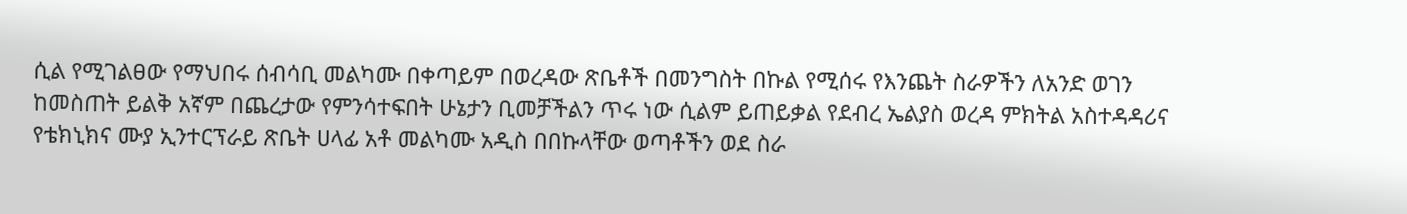ሲል የሚገልፀው የማህበሩ ሰብሳቢ መልካሙ በቀጣይም በወረዳው ጽቤቶች በመንግስት በኩል የሚሰሩ የእንጨት ስራዎችን ለአንድ ወገን ከመስጠት ይልቅ አኛም በጨረታው የምንሳተፍበት ሁኔታን ቢመቻችልን ጥሩ ነው ሲልም ይጠይቃል የደብረ ኤልያስ ወረዳ ምክትል አስተዳዳሪና የቴክኒክና ሙያ ኢንተርፕራይ ጽቤት ሀላፊ አቶ መልካሙ አዲስ በበኩላቸው ወጣቶችን ወደ ስራ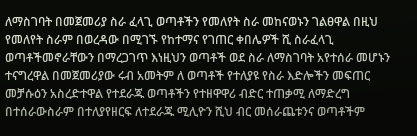ለማስገባት በመጀመሪያ ስራ ፈላጊ ወጣቶችን የመለየት ስራ መከናወኑን ገልፀዋል በዚህ የመለየት ስራም በወረዳው በሚገኙ የከተማና የገጠር ቀበሌዎች ሺ ስራፈላጊ ወጣቶችመኖራቸውን በማረጋገጥ እነዚህን ወጣቶች ወደ ስራ ለማስገባት አየተሰራ መሆኑን ተናግረዋል በመጀመሪያው ሩብ አመትም ለ ወጣቶች የተለያዩ የስራ እድሎችን መፍጠር መቻሱዕን አስረድተዋል የተደራጁ ወጣቶችን የተዘዋዋሪ ብድር ተጠቃሚ ለማድረግ በተሰራውስራም በተለያየዘርፍ ለተደራጁ ሚሊዮን ሺህ ብር መሰራጨቱንና ወጣቶችም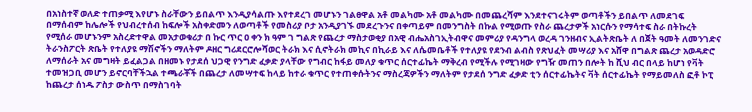በአነስተኛ ወለድ ተጠቃሚ እየሆኑ ስራቸውን ይበልጥ እንዲያሳልጡ እየተደረገ መሆኑን ገልፀዋል አቶ መልካሙ አቶ መልካሙ በመጨረሻም እንደተናገሩትም ወጣቶችን ይበልጥ ለመደገፍ በማሰብም ከሌሎች የህብረተሰብ ከፍሎች አስቀድመን ለወጣቶች የመስሪያ ቦታ አንዲያገኙ መደረጉንና በቀጣይም በመንግስት በኩል የሚወጡ የስራ ጨረታዎች አነርሱን የማሳተፍ ስራ በትኩረት የሚሰራ መሆኑንም አስረድተዋል መአታወቁሪታ በ ኩር ጥር ዐ ቀን ክ ዓም ገ ግልጽ የጨረታ ማስታወቂያ በአዊ ብሔአስገኢትብዋና መምሪያ የዳንግላ ወረዳ ገንዘብና ኢልትጽቤት ለ በጀት ዓመት ለመንገድና ትራንስፖርት ጽቤት የተለያዩ ማሽኖችን ማለትም ዶዘር ግሪደርሮሎሻወር ትራክ እና ሲኖትራክ መኪና በኪራይ እና ለሴመቤቶች የተለያዩ የደንብ ልብስ የጽህፈት መሣሪያ እና አሸዋ በግልጽ ጨረታ አወዳድሮ ለማሰራት አና መግዛት ይፈልጋል በዘመኑ የታደሰ ህጋዊ የንግድ ፈቃድ ያላቸው የግብር ከፋይ መለያ ቁጥር ሰርተፊኬት ማቅረብ የሚችሉ የሚገዛው የግዥ መጠን በሎት ከ ሺህ ብር በላይ ከሆነ የቫት ተመዝጋቢ መሆን ይኖርባቸችኋል ተጫራቾች በጨረታ ለመሣተፍ ከላይ ከተራ ቁጥር የተጠቀሱትንና ማስረጃዎችን ማለትም የታደሰ ንግድ ፈቃድ ቲን ሰርተፊኬትና ቫት ሰርተፊኬት የማይመለስ ፎቶ ኮፒ ከጨረታ ሰነዱ ፖስታ ውስጥ በማስገባት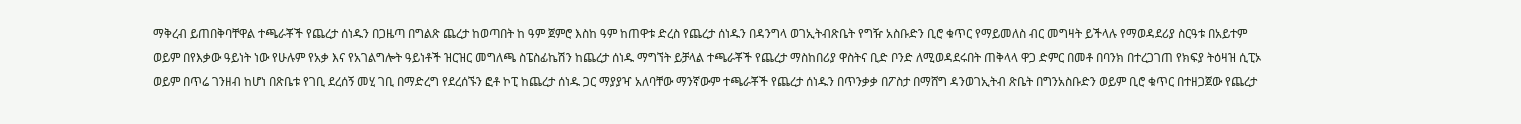ማቅረብ ይጠበቅባቸዋል ተጫራቾች የጨረታ ሰነዱን በጋዜጣ በግልጽ ጨረታ ከወጣበት ከ ዓም ጀምሮ እስከ ዓም ከጠዋቱ ድረስ የጨረታ ሰነዱን በዳንግላ ወገኢትብጽቤት የግዥ አስቡድን ቢሮ ቁጥር የማይመለስ ብር መግዛት ይችላሉ የማወዳደሪያ ስርዓቱ በአይተም ወይም በየእቃው ዓይነት ነው የሁሉም የአቃ እና የአገልግሎት ዓይነቶች ዝርዝር መግለጫ ስፔስፊኬሽን ከጨረታ ሰነዱ ማግኘት ይቻላል ተጫራቾች የጨረታ ማስከበሪያ ዋስትና ቢድ ቦንድ ለሚወዳደሩበት ጠቅላላ ዋጋ ድምር በመቶ በባንክ በተረጋገጠ የክፍያ ትዕዛዝ ሲፒኦ ወይም በጥሬ ገንዘብ ከሆነ በጽቤቱ የገቢ ደረሰኝ መሂ ገቢ በማድረግ የደረሰኙን ፎቶ ኮፒ ከጨረታ ሰነዱ ጋር ማያያዣ አለባቸው ማንኛውም ተጫራቾች የጨረታ ሰነዱን በጥንቃቃ በፖስታ በማሸግ ዳንወገኢትብ ጽቤት በግንአስቡድን ወይም ቢሮ ቁጥር በተዘጋጀው የጨረታ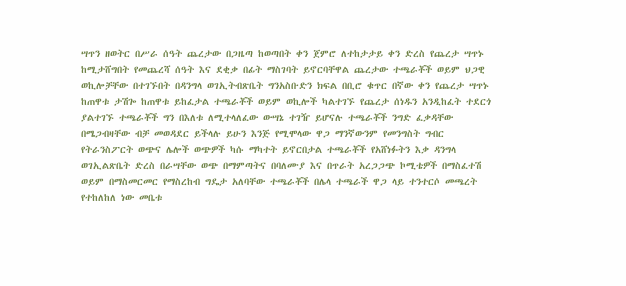ሣጥን ዘወትር በሥራ ሰዓት ጨረታው በጋዜጣ ከወጣበት ቀን ጀምሮ ለተከታታይ ቀን ድረስ የጨረታ ሣጥኑ ከሚታሸግበት የመጨረሻ ሰዓት እና ደቂቃ በፊት ማስገባት ይኖርባቸዋል ጨረታው ተጫራቾች ወይም ህጋዊ ወኪሎቻቸው በተገኙበት በዳንግላ ወገኢትብጽቤት ግንአስቡድን ክፍል በቢሮ ቁጥር በኛው ቀን የጨረታ ሣጥኑ ከጠዋቱ ታሽጐ ከጠዋቱ ይከፈታል ተጫራቾች ወይም ወኪሎች ካልተገኙ የጨረታ ሰነዱን አንዲከፈት ተደርጎ ያልተገኙ ተጫራቾች ግን በእለቱ ለሚተላለፈው ውሣኔ ተገዥ ይሆናሉ ተጫራቾች ንግድ ፈቃዳቸው በሜጋብዛቸው ብቻ መወዳደር ይችላሉ ይሁን እንጅ የሚሞላው ዋጋ ማንኛውንም የመንግስት ግብር የትራንስፖርት ወጭና ሌሎች ወጭዎች ካሱ ማካተት ይኖርበታል ተጫራቾች የአሸነፉትን እቃ ዳንግላ ወገኢልጽቤት ድረስ በራሣቸው ወጭ በማምጣትና በባለሙያ እና በጥራት አረጋጋጭ ኮሚቴዎች በማስፈተሽ ወይም በማስመርመር የማስረከብ ግዴታ አለባቸው ተጫራቾች በሌላ ተጫራች ዋጋ ላይ ተንተርሶ መጫረት የተከለከለ ነው መቤቱ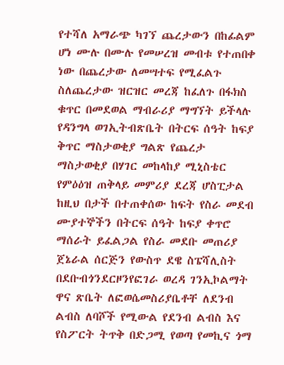የተሻለ አማራጭ ካገኘ ጨረታውን በከፊልም ሆነ ሙሉ በሙሉ የመሠረዝ መብቱ የተጠበቀ ነው በጨረታው ለመሣተፍ የሚፈልጉ ስለጨረታው ዝርዝር መረጃ ከፈለጉ በፋክስ ቁጥር በመደወል ማብራሪያ ማግኘት ይችላሉ የዳንግላ ወገኢትብጽቤት በትርፍ ሰዓት ከፍያ ቅጥር ማስታወቂያ ግልጽ የጨረታ ማስታወቂያ በሃገር መከላከያ ሚኒስቴር የምዕዕዝ ጠቅላይ መምሪያ ደረጃ ሆስፒታል ከዚህ በታች በተጠቀሰው ከፍት የስራ መደብ ሙያተኞችን በትርፍ ሰዓት ከፍያ ቀጥሮ ማሰራት ይፈልጋል የስራ መደቡ መጠሪያ ጀኔራል ሰርጅን የውስጥ ደዌ ስፔሻሊስት በደቡብጎንደርዞንየፎገራ ወረዳ ገንኢኮልማት ዋና ጽቤት ለፎወሴመስሪያቤቶቸ ለደንብ ልብስ ለባሾች የሚውል የደንብ ልብስ እና የስፖርት ትጥቅ በድጋሚ የወጣ የመኪና ጎማ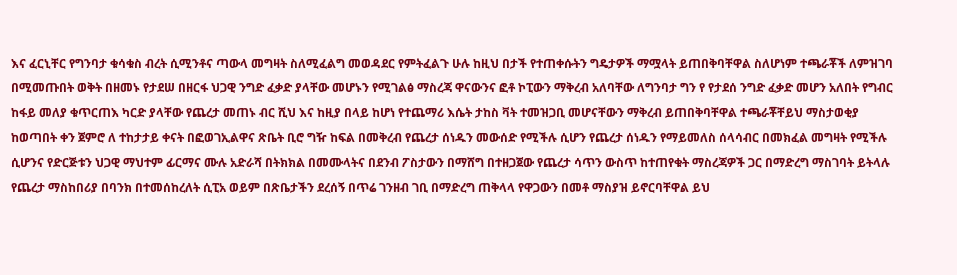እና ፈርኒቸር የግንባታ ቁሳቁስ ብረት ሲሚንቶና ጣውላ መግዛት ስለሚፈልግ መወዳደር የምትፈልጉ ሁሉ ከዚህ በታች የተጠቀሱትን ግዴታዎች ማሟላት ይጠበቅባቸዋል ስለሆነም ተጫራቾች ለምዝገባ በሚመጡበት ወቅት በዘመኑ የታደሠ በዘርፋ ህጋዊ ንግድ ፈቃድ ያላቸው መሆኑን የሚገልፅ ማስረጃ ዋናውንና ፎቶ ኮፒውን ማቅረብ አለባቸው ለግንባታ ግን የ የታደሰ ንግድ ፈቃድ መሆን አለበት የግብር ከፋይ መለያ ቁጥርጠእ ካርድ ያላቸው የጨረታ መጠኑ ብር ሺህ እና ከዚያ በላይ ከሆነ የተጨማሪ እሴት ታከስ ቫት ተመዝጋቢ መሆናቸውን ማቅረብ ይጠበቅባቸዋል ተጫራቾቸይህ ማስታወቂያ ከወጣበት ቀን ጀምሮ ለ ተከታታይ ቀናት በፎወገኢልዋና ጽቤት ቢሮ ግዥ ከፍል በመቅረብ የጨረታ ሰነዱን መውሰድ የሚችሉ ሲሆን የጨረታ ሰነዱን የማይመለስ ሰላሳብር በመክፈል መግዛት የሚችሉ ሲሆንና የድርጅቱን ህጋዊ ማህተም ፊርማና ሙሉ አድራሻ በትክክል በመሙላትና በደንብ ፖስታውን በማሸግ በተዘጋጀው የጨረታ ሳጥን ውስጥ ከተጠየቁት ማስረጃዎች ጋር በማድረግ ማስገባት ይትላሉ የጨረታ ማስከበሪያ በባንክ በተመሰከረለት ሲፒአ ወይም በጽቤታችን ደረሰኝ በጥሬ ገንዘብ ገቢ በማድረግ ጠቅላላ የዋጋውን በመቶ ማስያዝ ይኖርባቸዋል ይህ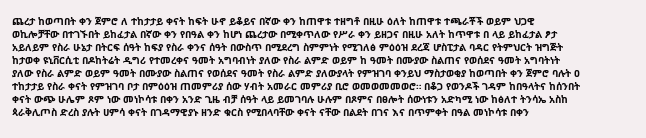ጨረታ ከወጣበት ቀን ጀምሮ ለ ተከታታይ ቀናት ከፍት ሁኖ ይቆይና በኛው ቀን ከጠዋቱ ተዘግቶ በዚሁ ዕለት ከጠዋቱ ተጫራቾች ወይም ህጋዊ ወኪሎቻቸው በተገኙበት ይከፈታል በኛው ቀን የበዓል ቀን ከሆነ ጨረታው በሚቀጥለው የሥራ ቀን ይዘጋና በዚሁ አለት ከጥዋቱ በ ላይ ይከፈታል ፆታ አይለይም የስራ ሁኔታ በትርፍ ሰዓት ከፍያ የስራ ቀንና ሰዓት በውስጥ በሚደረግ ስምምነት የሚገለፅ ምዕዕዝ ደረጃ ሆስፒታል ባዳር የትምህርት ዝግጅት ከታወቀ ዩኒቨርሲቲ በዶከትሬት ዲግሪ የተመረቀና ዓመት አግባብነት ያለው የስራ ልምድ ወይም ከ ዓመት በሙያው ስልጠና የወሰደና ዓመት አግባትነት ያለው የስራ ልምድ ወይም ዓመት በሙያው ስልጠና የወሰደና ዓመት የስራ ልምድ ያለውያላት የምዝገባ ቀንይህ ማስታወቂያ ከወጣበት ቀን ጀምሮ ባሉት ዐ ተከታታይ የስራ ቀናት የምዝገባ ቦታ በምዕዕዝ ጠመምሪያ ሰው ሃብት አመራር መምሪያ ቢሮ ወመወመመወሮ። በቆጋ የወንዶች ገዳም ከበዓላትና ከሰንበት ቀናት ውጭ ሁሌም ጾም ነው መነኮሳቱ በቀን አንድ ጊዜ ብቻ ሰዓት ላይ ይመገባሉ ሁሉም በጾምና በፀሎት ሰውነቱን አድካሚ ነው ከፅለተ ትንሳኤ አስከ ጳራቅሊጦስ ድረስ ያሉት ሀምሳ ቀናት በገዳማዊያኑ ዘንድ ቁርስ የሚበላባቸው ቀናት ናቸው በልደት በገና እና በጥምቀት በዓል መነኮሳቱ በቀን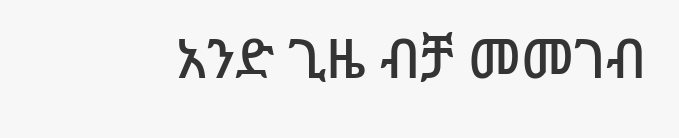አንድ ጊዜ ብቻ መመገብ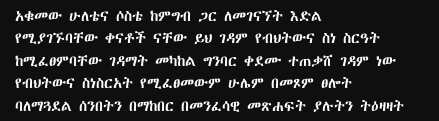አቁመው ሁለቴና ሶስቴ ከምግብ ጋር ለመገናኘት እድል የሚያገኙባቸው ቀናቶች ናቸው ይህ ገዳም የብህትውና ስነ ስርዓት ከሚፈፀምባቸው ገዳማት መካከል ግንባር ቀደሙ ተጠቃሸ ገዳም ነው የብህትውና ስነስርአት የሚፈፀመውም ሁሌም በመጾም ፀሎት ባለማጓደል ሰንበትን በማከበር በመንፈሳዊ መጽሐፍት ያሉትን ትዕዛዛት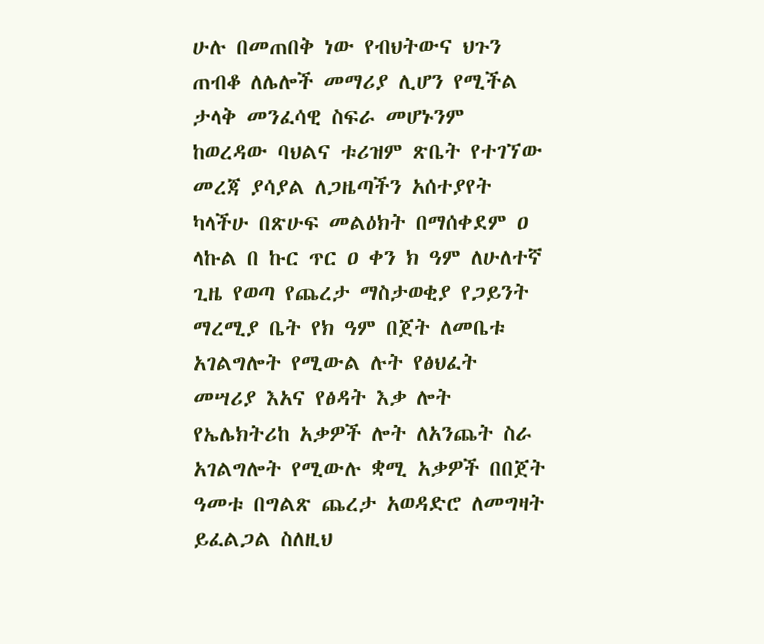ሁሉ በመጠበቅ ነው የብህትውና ህጉን ጠብቆ ለሌሎች መማሪያ ሊሆን የሚችል ታላቅ መንፈሳዊ ስፍራ መሆኑንም ከወረዳው ባህልና ቱሪዝም ጽቤት የተገኘው መረጃ ያሳያል ለጋዜጣችን አሰተያየት ካላችሁ በጽሁፍ መልዕክት በማሰቀደም ዐ ላኩል በ ኩር ጥር ዐ ቀን ክ ዓም ለሁለተኛ ጊዜ የወጣ የጨረታ ማስታወቂያ የጋይንት ማረሚያ ቤት የክ ዓም በጀት ለመቤቱ አገልግሎት የሚውል ሉት የፅህፈት መሣሪያ እአና የፅዳት እቃ ሎት የኤሌክትሪከ አቃዎች ሎት ለአንጨት ስራ አገልግሎት የሚውሉ ቋሚ አቃዎች በበጀት ዓመቱ በግልጽ ጨረታ አወዳድሮ ለመግዛት ይፈልጋል ስለዚህ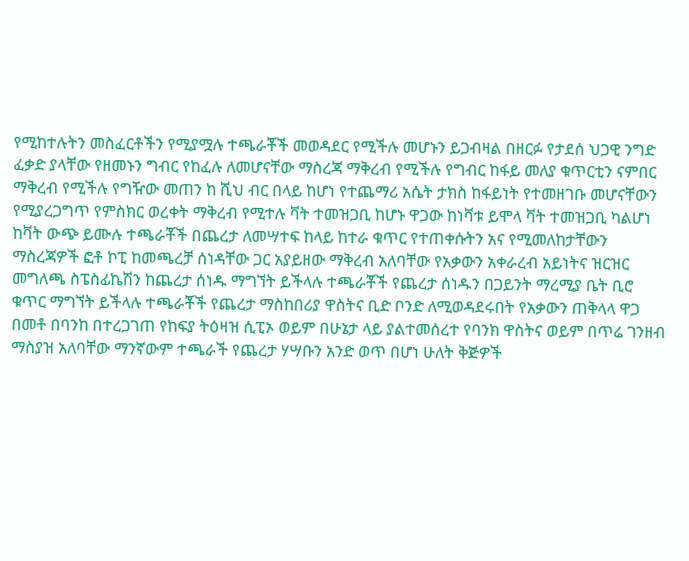የሚከተሉትን መስፈርቶችን የሚያሟሉ ተጫራቾች መወዳደር የሚችሉ መሆኑን ይጋብዛል በዘርፉ የታደሰ ህጋዊ ንግድ ፈቃድ ያላቸው የዘመኑን ግብር የከፈሉ ለመሆናቸው ማስረጃ ማቅረብ የሚችሉ የግብር ከፋይ መለያ ቁጥርቲን ናምበር ማቅረብ የሚችሉ የግዥው መጠን ከ ሺህ ብር በላይ ከሆነ የተጨማሪ አሴት ታክስ ከፋይነት የተመዘገቡ መሆናቸውን የሚያረጋግጥ የምስክር ወረቀት ማቅረብ የሚተሉ ቫት ተመዝጋቢ ከሆኑ ዋጋው ከነቫቱ ይሞላ ቫት ተመዝጋቢ ካልሆነ ከቫት ውጭ ይሙሉ ተጫራቾች በጨረታ ለመሣተፍ ከላይ ከተራ ቁጥር የተጠቀሱትን አና የሚመለከታቸውን ማስረጃዎች ፎቶ ኮፒ ከመጫረቻ ሰነዳቸው ጋር አያይዘው ማቅረብ አለባቸው የአቃውን አቀራረብ አይነትና ዝርዝር መግለጫ ስፔስፊኬሽን ከጨረታ ሰነዱ ማግኘት ይችላሉ ተጫራቾች የጨረታ ሰነዱን በጋይንት ማረሚያ ቤት ቢሮ ቁጥር ማግኘት ይችላሉ ተጫራቾች የጨረታ ማስከበሪያ ዋስትና ቢድ ቦንድ ለሚወዳደሩበት የአቃውን ጠቅላላ ዋጋ በመቶ በባንከ በተረጋገጠ የከፍያ ትዕዛዝ ሲፒኦ ወይም በሁኔታ ላይ ያልተመሰረተ የባንክ ዋስትና ወይም በጥሬ ገንዘብ ማስያዝ አለባቸው ማንኛውም ተጫራች የጨረታ ሃሣቡን አንድ ወጥ በሆነ ሁለት ቅጅዎች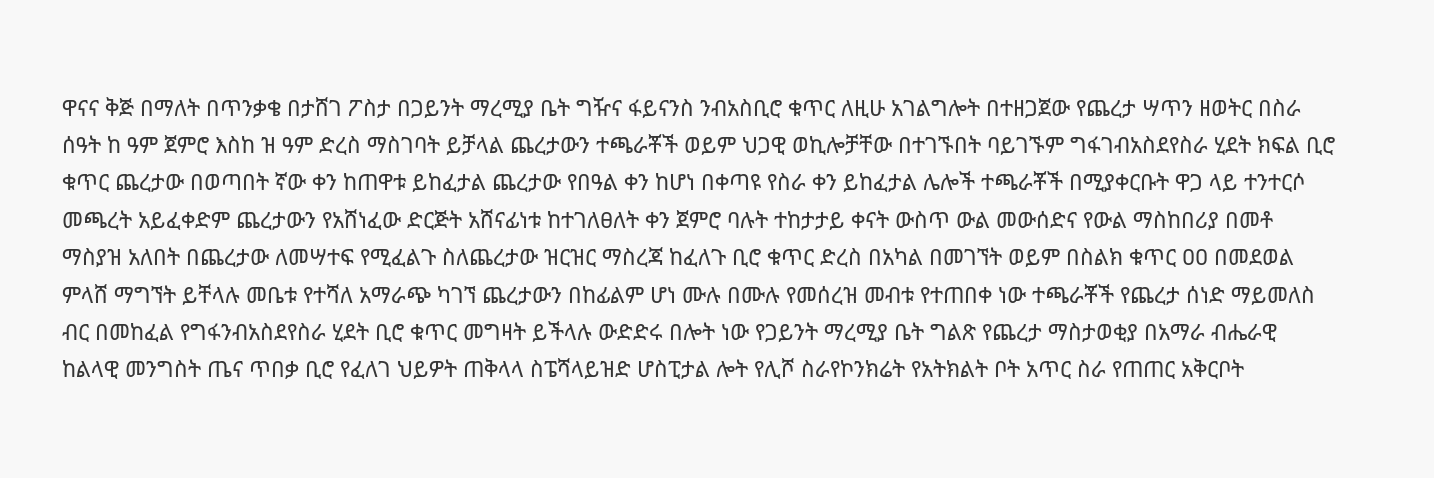ዋናና ቅጅ በማለት በጥንቃቄ በታሸገ ፖስታ በጋይንት ማረሚያ ቤት ግዥና ፋይናንስ ንብአስቢሮ ቁጥር ለዚሁ አገልግሎት በተዘጋጀው የጨረታ ሣጥን ዘወትር በስራ ሰዓት ከ ዓም ጀምሮ እስከ ዝ ዓም ድረስ ማስገባት ይቻላል ጨረታውን ተጫራቾች ወይም ህጋዊ ወኪሎቻቸው በተገኙበት ባይገኙም ግፋገብአስደየስራ ሂደት ክፍል ቢሮ ቁጥር ጨረታው በወጣበት ኛው ቀን ከጠዋቱ ይከፈታል ጨረታው የበዓል ቀን ከሆነ በቀጣዩ የስራ ቀን ይከፈታል ሌሎች ተጫራቾች በሚያቀርቡት ዋጋ ላይ ተንተርሶ መጫረት አይፈቀድም ጨረታውን የአሸነፈው ድርጅት አሸናፊነቱ ከተገለፀለት ቀን ጀምሮ ባሉት ተከታታይ ቀናት ውስጥ ውል መውሰድና የውል ማስከበሪያ በመቶ ማስያዝ አለበት በጨረታው ለመሣተፍ የሚፈልጉ ስለጨረታው ዝርዝር ማስረጃ ከፈለጉ ቢሮ ቁጥር ድረስ በአካል በመገኘት ወይም በስልክ ቁጥር ዐዐ በመደወል ምላሸ ማግኘት ይቸላሉ መቤቱ የተሻለ አማራጭ ካገኘ ጨረታውን በከፊልም ሆነ ሙሉ በሙሉ የመሰረዝ መብቱ የተጠበቀ ነው ተጫራቾች የጨረታ ሰነድ ማይመለስ ብር በመከፈል የግፋንብአስደየስራ ሂደት ቢሮ ቁጥር መግዛት ይችላሉ ውድድሩ በሎት ነው የጋይንት ማረሚያ ቤት ግልጽ የጨረታ ማስታወቂያ በአማራ ብሔራዊ ከልላዊ መንግስት ጤና ጥበቃ ቢሮ የፈለገ ህይዎት ጠቅላላ ስፔሻላይዝድ ሆስፒታል ሎት የሊሾ ስራየኮንክሬት የአትክልት ቦት አጥር ስራ የጠጠር አቅርቦት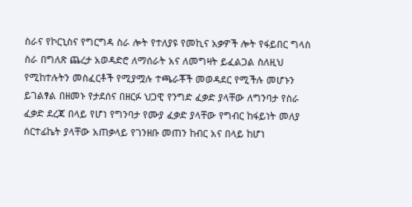ስራና የኮርኒስና የግርግዳ ስራ ሎት የተለያዩ የመኪና አቃዎች ሎት የፋይበር ግላስ ስራ በግለጽ ጨረታ አወዳድሮ ለማሰራት አና ለመግዛት ይፈልጋል ስለዚህ የሚከተሉትን መስፈርቶች የሚያሟሉ ተጫራቾች መወዳደር የሚችሉ መሆኑን ይገልፃል በዘመኑ የታደሰና በዘርፉ ህጋዊ የንግድ ፈቃድ ያላቸው ለግንባታ የስራ ፈቃድ ደረጃ በላይ የሆነ የግንባታ የሙያ ፈቃድ ያላቸው የግብር ከፋይነት መለያ ሰርተፊኬት ያላቸው አጠቃላይ የገንዘቡ መጠን ከብር አና በላይ ከሆነ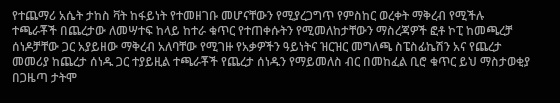የተጨማሪ አሴት ታከስ ቫት ከፋይነት የተመዘገቡ መሆናቸውን የሚያረጋግጥ የምስከር ወረቀት ማቅረብ የሚችሉ ተጫራቾች በጨረታው ለመሣተፍ ከላይ ከተራ ቁጥር የተጠቀሱትን የሚመለከታቸውን ማስረጃዎች ፎቶ ኮፒ ከመጫረቻ ሰነዶቻቸው ጋር አያይዘው ማቅረብ አለባቸው የሚገዙ የአቃዎችን ዓይነትና ዝርዝር መግለጫ ስፔስፊኬሽን አና የጨረታ መመሪያ ከጨረታ ሰነዱ ጋር ተያይዚል ተጫራቾች የጨረታ ሰነዱን የማይመለስ ብር በመከፈል ቢሮ ቁጥር ይህ ማስታወቂያ በጋዜጣ ታትሞ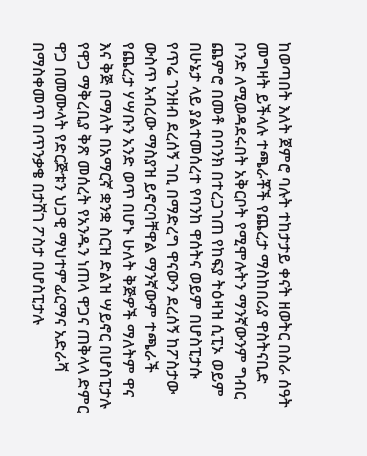ከወጣበት እለት ጀምሮ ባሉት ተከታታይ ቀናት ዘወትር በስራ ሰዓት መግዛት ይችላሉ ተጫራቾች የጨረታ ማስከበሪያ ዋስትናቢድ ቦንድ ለሚወዳደሩበት አቅርቦት የሚሞሉትን ማንኛውንም ግብር ጨምሮ በመቶ በባንክ በተረጋገጠ የከፍያ ትዕዛዝ ሲፒኦ ወይም በሁኔታ ላይ ያልተመሰረተ የባንከ ዋሰትና ወይም በሆስፒታሱ የጥሬ ገንዘብ ደረሰኝ ገቢ በማድረግ ዋናውን ደረሰኝ ከፖስታው ውስጥ አብረው ማስያዝ ይኖርባቸዋል ማንኛውም ተጫራች የጨረታ ሃሣቡን አንድ ወጥ በሆኑ ሁለት ቅጅዎች ማለትም ዋና እና ቅጅ በማለት በአማርኛ ቋንቋ ስርዝ ድልዝ ሣይኖር በሆስፒታሉ የዋጋ ማቅረቢያ ቅጽ መሰረት የአንዱን ነጠላ ዋጋና ጠቅላላ ድምር ዋጋ በመሙላት የድርጅቱን ህጋዊ ማህተምፊርማና አድራሻ በማስቀመጥ በጥንቃቄ በታሸገ ፖስታ በሆስፒታሉ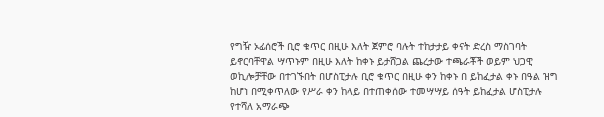የግዥ ኦፊሰሮች ቢሮ ቁጥር በዚሁ እለት ጀምሮ ባሉት ተከታታይ ቀናት ድረስ ማስገባት ይኖርባቸዋል ሣጥኑም በዚሁ እለት ከቀኑ ይታሸጋል ጨረታው ተጫራቾች ወይም ህጋዊ ወኪሎቻቸው በተገኙበት በሆስፒታሉ ቢሮ ቁጥር በዚሁ ቀን ከቀኑ በ ይከፈታል ቀኑ በዓል ዝግ ከሆነ በሚቀጥለው የሥራ ቀን ከላይ በተጠቀሰው ተመሣሣይ ሰዓት ይከፈታል ሆስፒታሉ የተሻለ አማራጭ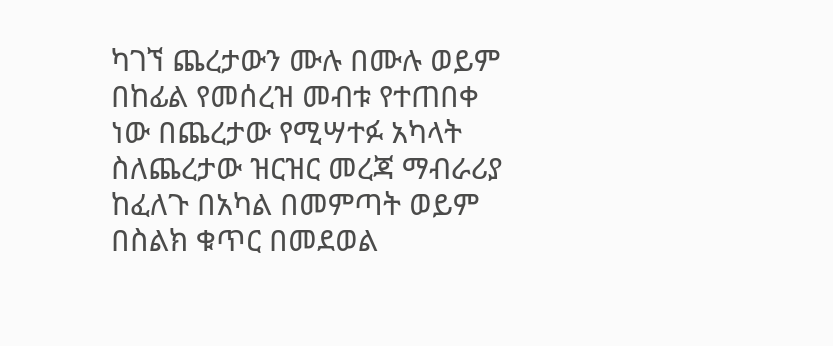ካገኘ ጨረታውን ሙሉ በሙሉ ወይም በከፊል የመሰረዝ መብቱ የተጠበቀ ነው በጨረታው የሚሣተፉ አካላት ስለጨረታው ዝርዝር መረጃ ማብራሪያ ከፈለጉ በአካል በመምጣት ወይም በስልክ ቁጥር በመደወል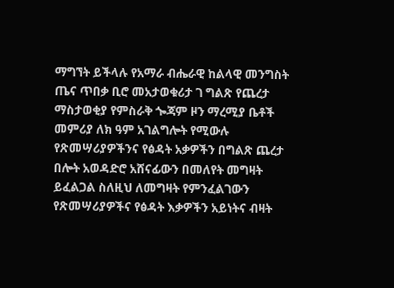ማግኘት ይችላሉ የአማራ ብሔራዊ ከልላዊ መንግስት ጤና ጥበቃ ቢሮ መአታወቁሪታ ገ ግልጽ የጨረታ ማስታወቂያ የምስራቅ ጐጃም ዞን ማረሚያ ቤቶች መምሪያ ለክ ዓም አገልግሎት የሚውሉ የጽመሣሪያዎችንና የፅዳት አቃዎችን በግልጽ ጨረታ በሎት አወዳድሮ አሸናፊውን በመለየት መግዛት ይፈልጋል ስለዚህ ለመግዛት የምንፈልገውን የጽመሣሪያዎችና የፅዳት እቃዎችን አይነትና ብዛት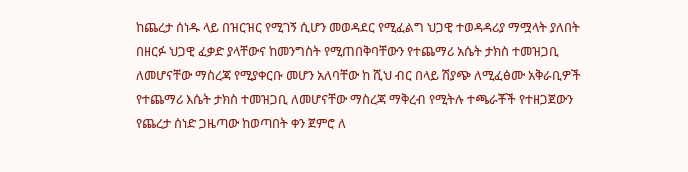ከጨረታ ሰነዱ ላይ በዝርዝር የሚገኝ ሲሆን መወዳደር የሚፈልግ ህጋዊ ተወዳዳሪያ ማሟላት ያለበት በዘርፉ ህጋዊ ፈቃድ ያላቸውና ከመንግስት የሚጠበቅባቸውን የተጨማሪ አሴት ታክስ ተመዝጋቢ ለመሆናቸው ማስረጃ የሚያቀርቡ መሆን አለባቸው ከ ሺህ ብር በላይ ሽያጭ ለሚፈፅሙ አቅራቢዎች የተጨማሪ እሴት ታክስ ተመዝጋቢ ለመሆናቸው ማስረጃ ማቅረብ የሚትሉ ተጫራቾች የተዘጋጀውን የጨረታ ሰነድ ጋዜጣው ከወጣበት ቀን ጀምሮ ለ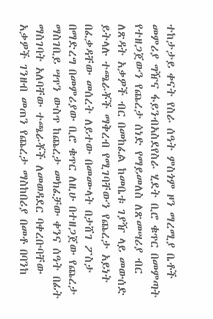ተከታታይ ቀናት የስራ ሰዓት ምስጎም ዞን ማረሚያ ቤቶች መምሪያ ግዥና ፋይንብአስደየስራ ሂደት ቢሮ ቁጥር በመምጣት የተዘጋጀውን የጨረታ ሰነድ የማይመለስ ለጽመሣሪያ ብር ለጽዳት አቃዎች ብር በመከፈል ከመቤቱ ገያዥ ላይ መውሰድ ይትላሉ ተጫራቾች ማቅረብ የሚገባቸውን የጨረታ አይነት በፈቃዳቸው መሰረት ለይተው በመሙላት በታሸገ ፖስታ በማድረግ በመምሪያው ቢሮ ቁጥር ለዚሁ በተዘጋጀው የጨረታ ማስገቢይ ሣጥን ውስጥ ከጨረታ መክፈቻው ቀንና ሰዓት በፊት ማስገባት አለባቸው ተጫራቾች ለመወዳደር ባቀረቡባቸው አቃዎች ገንዘብ መጠን የጨረታ ማስከበሪያ በመቶ በባንከ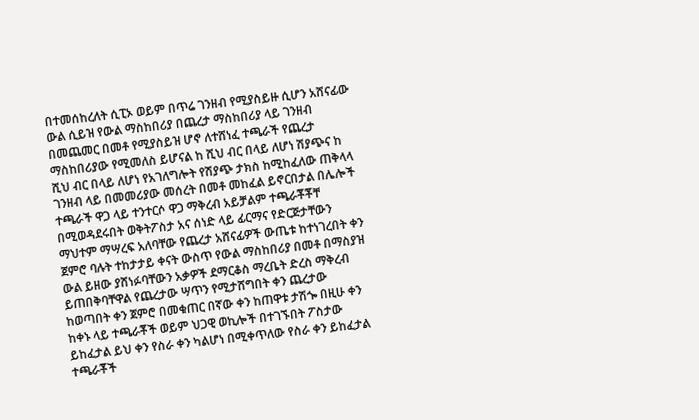በተመሰከረለት ሲፒኦ ወይም በጥሬ ገንዘብ የሚያስይዙ ሲሆን አሸናፊው ውል ሲይዝ የውል ማስከበሪያ በጨረታ ማስከበሪያ ላይ ገንዘብ በመጨመር በመቶ የሚያስይዝ ሆኖ ለተሸነፈ ተጫራች የጨረታ ማስከበሪያው የሚመለስ ይሆናል ከ ሺህ ብር በላይ ለሆነ ሽያጭና ከ ሺህ ብር በላይ ለሆነ የአገለግሎት የሽያጭ ታክስ ከሚከፈለው ጠቅላላ ገንዘብ ላይ በመመሪያው መሰረት በመቶ መከፈል ይኖርበታል በሌሎች ተጫራች ዋጋ ላይ ተንተርሶ ዋጋ ማቅረብ አይቻልም ተጫራቾቾቸ በሚወዳደሩበት ወቅትፖስታ አና ሰነድ ላይ ፊርማና የድርጅታቸውን ማህተም ማሣረፍ አለባቸው የጨረታ አሸናፊዎች ውጤቱ ከተነገረበት ቀን ጀምሮ ባሉት ተከታታይ ቀናት ውስጥ የውል ማስከበሪያ በመቶ በማስያዝ ውል ይዘው ያሸነፉባቸውን አቃዎች ደማርቆስ ማረቤት ድረስ ማቅረብ ይጠበቅባቸዋል የጨረታው ሣጥን የሚታሸግበት ቀን ጨረታው ከወጣበት ቀን ጀምሮ በመቁጠር በኛው ቀን ከጠዋቱ ታሽጐ በዚሁ ቀን ከቀኑ ላይ ተጫራቾች ወይም ህጋዊ ወኪሎች በተገኙበት ፖስታው ይከፈታል ይህ ቀን የስራ ቀን ካልሆነ በሚቀጥለው የስራ ቀን ይከፈታል ተጫራቾች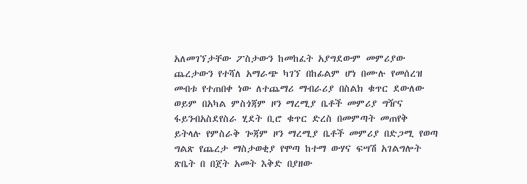አለመገኘታቸው ፖስታውን ከመከፈት አያግደውም መምሪያው ጨረታውን የተሻለ አማራጭ ካገኘ በከፊልም ሆነ በሙሉ የመሰረዝ መብቱ የተጠበቀ ነው ለተጨማሪ ማብራሪያ በስልክ ቁጥር ደውለው ወይም በአካል ምስጎጃም ዞን ማረሚያ ቤቶች መምሪያ ግዥና ፋይንብአስደየስራ ሂደት ቢሮ ቁጥር ድረስ በመምጣት መጠየቅ ይትላሉ የምስራቅ ጐጃም ዞን ማረሚያ ቤቶች መምሪያ በድጋሚ የወጣ ግልጽ የጨረታ ማስታወቂያ የሞጣ ከተማ ውሃና ፍሣሽ አገልግሎት ጽቤት በ በጀት አመት እቅድ በያዘው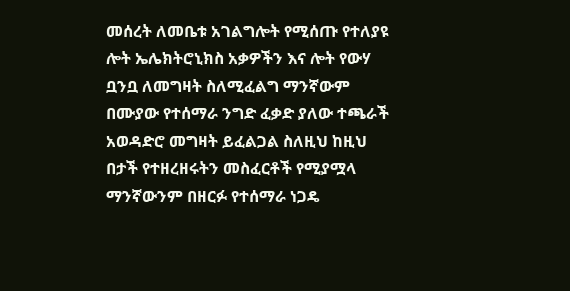መሰረት ለመቤቱ አገልግሎት የሚሰጡ የተለያዩ ሎት ኤሌክትሮኒክስ አቃዎችን እና ሎት የውሃ ቧንቧ ለመግዛት ስለሚፈልግ ማንኛውም በሙያው የተሰማራ ንግድ ፈቃድ ያለው ተጫራች አወዳድሮ መግዛት ይፈልጋል ስለዚህ ከዚህ በታች የተዘረዘሩትን መስፈርቶች የሚያሟላ ማንኛውንም በዘርፉ የተሰማራ ነጋዴ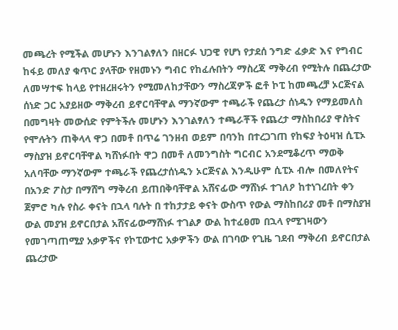መጫረት የሚችል መሆኑን እንገልፃለን በዘርፉ ህጋዊ የሆነ የታደሰ ንግድ ፈቃድ እና የግብር ከፋይ መለያ ቁጥር ያላቸው የዘመኑን ግብር የከፈሉበትን ማስረጃ ማቅረብ የሚትሉ በጨረታው ለመሣተፍ ከላይ የተዘረዘሩትን የሚመለከታቸውን ማስረጃዎች ፎቶ ኮፒ ከመጫረቻ ኦርጅናል ሰነድ ጋር አያይዘው ማቅረብ ይኖርባቸዋል ማንኛውም ተጫራች የጨረታ ሰነዱን የማይመለስ በመግዛት መውሰድ የምትችሉ መሆኑን እንገልፃለን ተጫራቾች የጨረታ ማስከበሪያ ዋስትና የሞሉትን ጠቅላላ ዋጋ በመቶ በጥሬ ገንዘብ ወይም በባንከ በተረጋገጠ የከፍያ ትዕዛዝ ሲፒኦ ማስያዝ ይኖርባቸዋል ካሸነፉበት ዋጋ በመቶ ለመንግስት ግርብር አንደሚቆረጥ ማወቅ አለባቸው ማንኛውም ተጫራች የጨረታሰነዱን ኦርጅናል እንዲሁም ሲፒኦ ብሎ በመለየትና በአንድ ፖስታ በማሸግ ማቅረብ ይጠበቅባቸዋል አሸናፊው ማሸነፉ ተገለዖ ከተነገረበት ቀን ጀምሮ ካሉ የስራ ቀናት በኋላ ባሉት በ ተከታታይ ቀናት ውስጥ የውል ማስከበሪያ መቶ በማስያዝ ውል መያዝ ይኖርበታል አሸናፊውማሸነፉ ተገልፆ ውል ከተፈፀመ በኋላ የሚገዛውን የመገጣጠሚያ አቃዎችና የኮፒውተር አቃዎችን ውል በገባው የጊዜ ገደብ ማቅረብ ይኖርበታል ጨረታው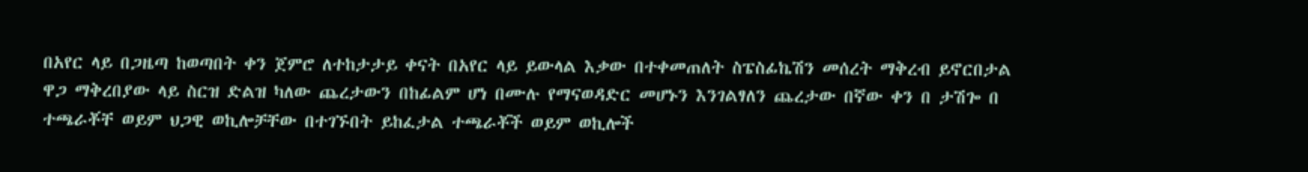በአየር ላይ በጋዜጣ ከወጣበት ቀን ጀምሮ ለተከታታይ ቀናት በአየር ላይ ይውላል እቃው በተቀመጠለት ስፔስፊኬሽን መሰረት ማቅረብ ይኖርበታል ዋጋ ማቅረበያው ላይ ስርዝ ድልዝ ካለው ጨረታውን በከፊልም ሆነ በሙሉ የማናወዳድር መሆኑን እንገልፃለን ጨረታው በኛው ቀን በ ታሽጐ በ ተጫራቾቸ ወይም ህጋዊ ወኪሎቻቸው በተገኙበት ይከፈታል ተጫራቾች ወይም ወኪሎች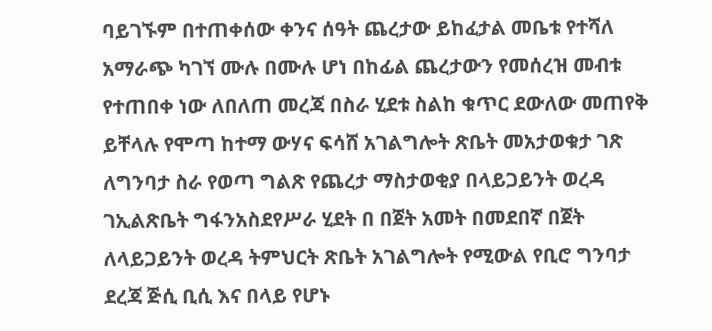ባይገኙም በተጠቀሰው ቀንና ሰዓት ጨረታው ይከፈታል መቤቱ የተሻለ አማራጭ ካገኘ ሙሉ በሙሉ ሆነ በከፊል ጨረታውን የመሰረዝ መብቱ የተጠበቀ ነው ለበለጠ መረጃ በስራ ሂደቱ ስልከ ቁጥር ደውለው መጠየቅ ይቸላሉ የሞጣ ከተማ ውሃና ፍሳሸ አገልግሎት ጽቤት መአታወቁታ ገጽ ለግንባታ ስራ የወጣ ግልጽ የጨረታ ማስታወቂያ በላይጋይንት ወረዳ ገኢልጽቤት ግፋንአስደየሥራ ሂደት በ በጀት አመት በመደበኛ በጀት ለላይጋይንት ወረዳ ትምህርት ጽቤት አገልግሎት የሚውል የቢሮ ግንባታ ደረጃ ጅሲ ቢሲ እና በላይ የሆኑ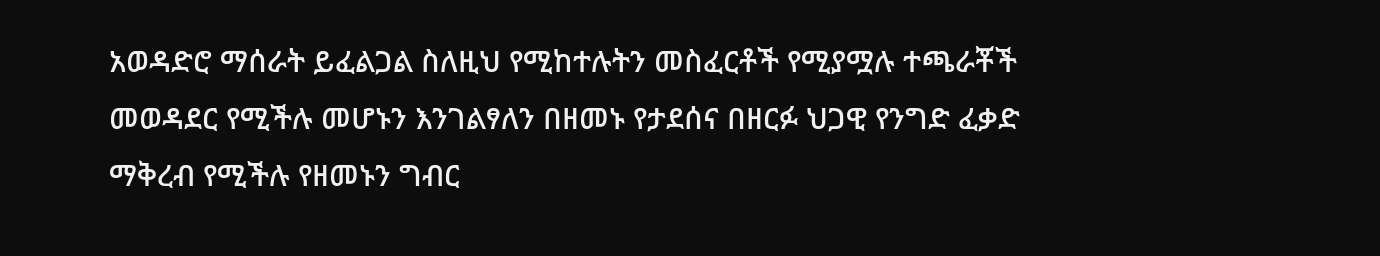አወዳድሮ ማሰራት ይፈልጋል ስለዚህ የሚከተሉትን መስፈርቶች የሚያሟሉ ተጫራቾች መወዳደር የሚችሉ መሆኑን እንገልፃለን በዘመኑ የታደሰና በዘርፉ ህጋዊ የንግድ ፈቃድ ማቅረብ የሚችሉ የዘመኑን ግብር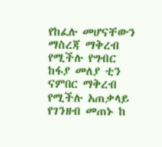የከፈሉ መሆናቸውን ማስረጃ ማቅረብ የሚችሉ የግብር ከፋያ መለያ ቲን ናምበር ማቅረብ የሚችሉ አጠቃላይ የገንዘብ መጠኑ ከ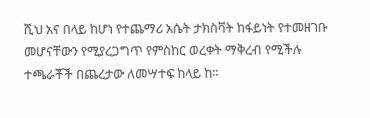ሺህ አና በላይ ከሆነ የተጨማሪ አሴት ታክስቫት ከፋይነት የተመዘገቡ መሆናቸውን የሚያረጋግጥ የምስከር ወረቀት ማቅረብ የሚችሉ ተጫራቾች በጨረታው ለመሣተፍ ከላይ ከ።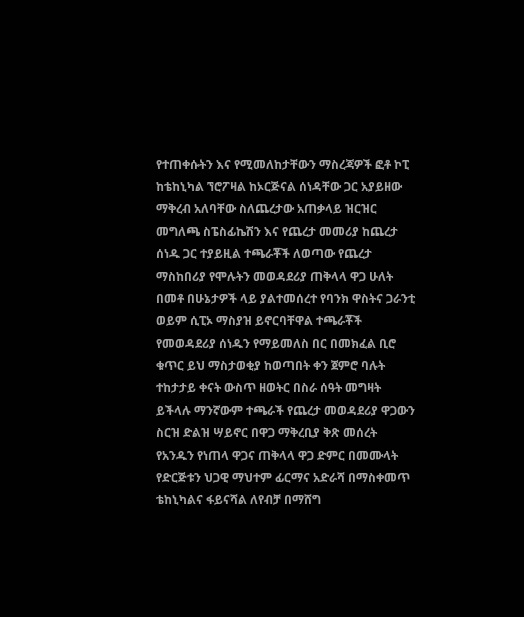የተጠቀሱትን እና የሚመለከታቸውን ማስረጃዎች ፎቶ ኮፒ ከቴከኒካል ኘሮፖዛል ከኦርጅናል ሰነዳቸው ጋር አያይዘው ማቅረብ አለባቸው ስለጨረታው አጠቃላይ ዝርዝር መግለጫ ስፔስፊኬሽን እና የጨረታ መመሪያ ከጨረታ ሰነዱ ጋር ተያይዚል ተጫራቾች ለወጣው የጨረታ ማስከበሪያ የሞሉትን መወዳደሪያ ጠቅላላ ዋጋ ሁለት በመቶ በሁኔታዎች ላይ ያልተመሰረተ የባንክ ዋስትና ጋራንቲ ወይም ሲፒኦ ማስያዝ ይኖርባቸዋል ተጫራቾች የመወዳደሪያ ሰነዱን የማይመለስ በር በመክፈል ቢሮ ቁጥር ይህ ማስታወቂያ ከወጣበት ቀን ጀምሮ ባሉት ተከታታይ ቀናት ውስጥ ዘወትር በስራ ሰዓት መግዛት ይችላሉ ማንኛውም ተጫራች የጨረታ መወዳደሪያ ዋጋውን ስርዝ ድልዝ ሣይኖር በዋጋ ማቅረቢያ ቅጽ መሰረት የአንዱን የነጠላ ዋጋና ጠቅላላ ዋጋ ድምር በመሙላት የድርጅቱን ህጋዊ ማህተም ፊርማና አድራሻ በማስቀመጥ ቴከኒካልና ፋይናሻል ለየብቻ በማሸግ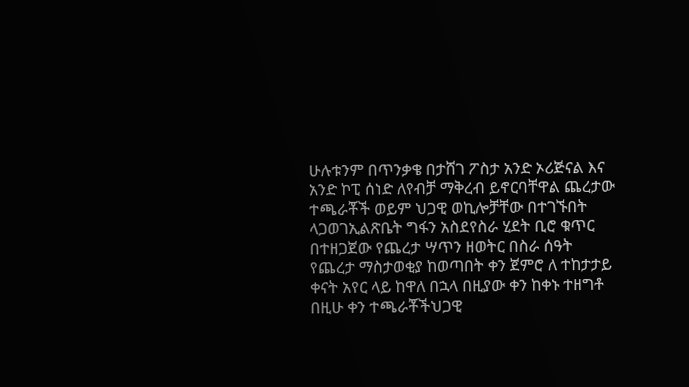ሁሉቱንም በጥንቃቄ በታሸገ ፖስታ አንድ ኦሪጅናል እና አንድ ኮፒ ሰነድ ለየብቻ ማቅረብ ይኖርባቸዋል ጨረታው ተጫራቾች ወይም ህጋዊ ወኪሎቻቸው በተገኙበት ላጋወገኢልጽቤት ግፋን አስደየስራ ሂደት ቢሮ ቁጥር በተዘጋጀው የጨረታ ሣጥን ዘወትር በስራ ሰዓት የጨረታ ማስታወቂያ ከወጣበት ቀን ጀምሮ ለ ተከታታይ ቀናት አየር ላይ ከዋለ በኋላ በዚያው ቀን ከቀኑ ተዘግቶ በዚሁ ቀን ተጫራቾችህጋዊ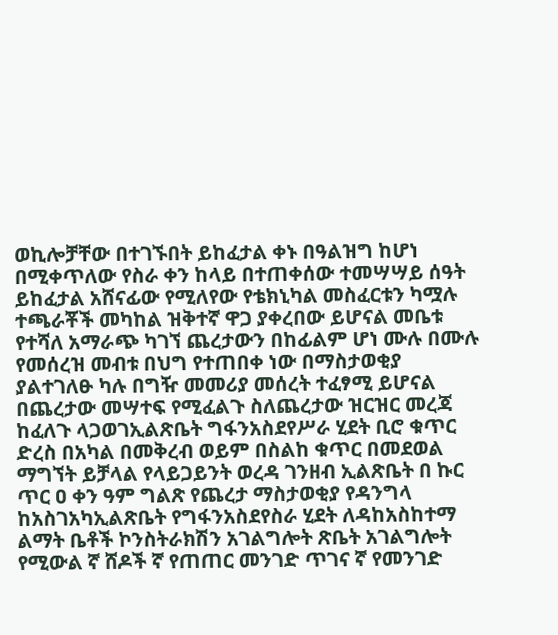ወኪሎቻቸው በተገኙበት ይከፈታል ቀኑ በዓልዝግ ከሆነ በሚቀጥለው የስራ ቀን ከላይ በተጠቀሰው ተመሣሣይ ሰዓት ይከፈታል አሸናፊው የሚለየው የቴክኒካል መስፈርቱን ካሟሉ ተጫራቾች መካከል ዝቅተኛ ዋጋ ያቀረበው ይሆናል መቤቱ የተሻለ አማራጭ ካገኘ ጨረታውን በከፊልም ሆነ ሙሉ በሙሉ የመሰረዝ መብቱ በህግ የተጠበቀ ነው በማስታወቂያ ያልተገለፁ ካሉ በግዥ መመሪያ መሰረት ተፈፃሚ ይሆናል በጨረታው መሣተፍ የሚፈልጉ ስለጨረታው ዝርዝር መረጃ ከፈለጉ ላጋወገኢልጽቤት ግፋንአስደየሥራ ሂደት ቢሮ ቁጥር ድረስ በአካል በመቅረብ ወይም በስልከ ቁጥር በመደወል ማግኘት ይቻላል የላይጋይንት ወረዳ ገንዘብ ኢልጽቤት በ ኩር ጥር ዐ ቀን ዓም ግልጽ የጨረታ ማስታወቂያ የዳንግላ ከአስገአካኢልጽቤት የግፋንአስደየስራ ሂደት ለዳከአስከተማ ልማት ቤቶች ኮንስትራክሽን አገልግሎት ጽቤት አገልግሎት የሚውል ኛ ሸዶች ኛ የጠጠር መንገድ ጥገና ኛ የመንገድ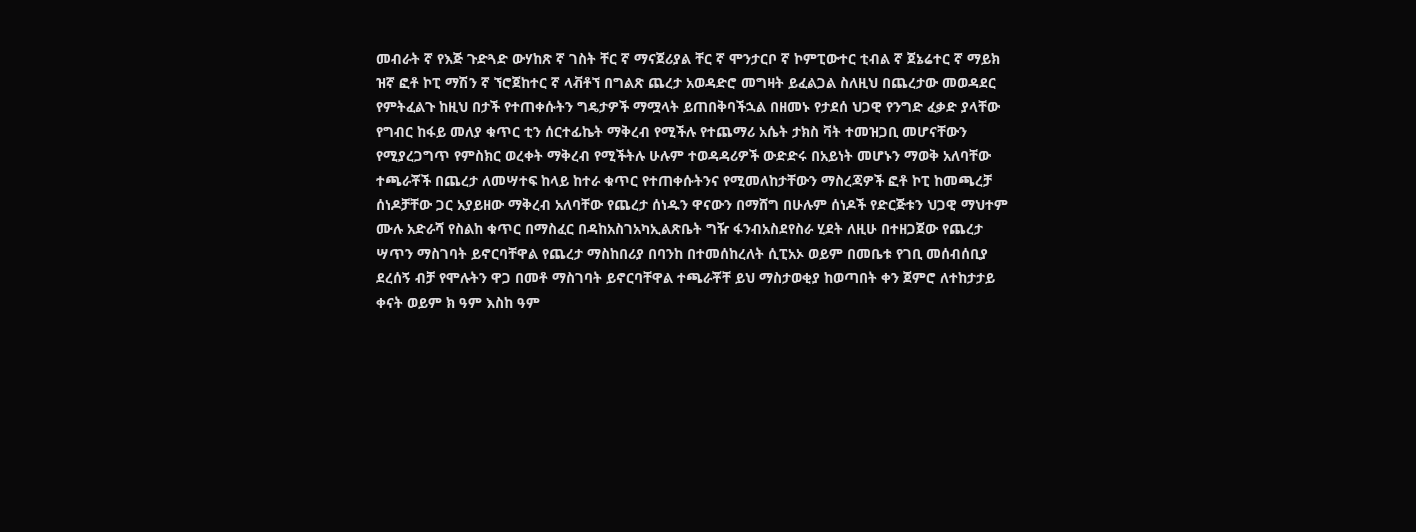መብራት ኛ የእጅ ጉድጓድ ውሃከጽ ኛ ገስት ቸር ኛ ማናጀሪያል ቸር ኛ ሞንታርቦ ኛ ኮምፒውተር ቲብል ኛ ጀኔሬተር ኛ ማይክ ዝኛ ፎቶ ኮፒ ማሽን ኛ ኘሮጀከተር ኛ ላቭቶኘ በግልጽ ጨረታ አወዳድሮ መግዛት ይፈልጋል ስለዚህ በጨረታው መወዳደር የምትፈልጉ ከዚህ በታች የተጠቀሱትን ግዴታዎች ማሟላት ይጠበቅባችኋል በዘመኑ የታደሰ ህጋዊ የንግድ ፈቃድ ያላቸው የግብር ከፋይ መለያ ቁጥር ቲን ሰርተፊኬት ማቅረብ የሚችሉ የተጨማሪ አሴት ታክስ ቫት ተመዝጋቢ መሆናቸውን የሚያረጋግጥ የምስክር ወረቀት ማቅረብ የሚችትሉ ሁሉም ተወዳዳሪዎች ውድድሩ በአይነት መሆኑን ማወቅ አለባቸው ተጫራቾች በጨረታ ለመሣተፍ ከላይ ከተራ ቁጥር የተጠቀሱትንና የሚመለከታቸውን ማስረጃዎች ፎቶ ኮፒ ከመጫረቻ ሰነዶቻቸው ጋር አያይዘው ማቅረብ አለባቸው የጨረታ ሰነዱን ዋናውን በማሸግ በሁሉም ሰነዶች የድርጅቱን ህጋዊ ማህተም ሙሉ አድራሻ የስልከ ቁጥር በማስፈር በዳከአስገአካኢልጽቤት ግዥ ፋንብአስደየስራ ሂደት ለዚሁ በተዘጋጀው የጨረታ ሣጥን ማስገባት ይኖርባቸዋል የጨረታ ማስከበሪያ በባንከ በተመሰከረለት ሲፒአኦ ወይም በመቤቱ የገቢ መሰብሰቢያ ደረሰኝ ብቻ የሞሉትን ዋጋ በመቶ ማስገባት ይኖርባቸዋል ተጫራቾቸ ይህ ማስታወቂያ ከወጣበት ቀን ጀምሮ ለተከታታይ ቀናት ወይም ክ ዓም እስከ ዓም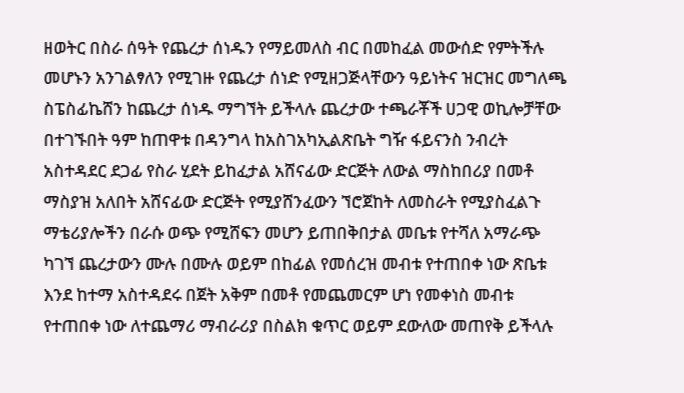ዘወትር በስራ ሰዓት የጨረታ ሰነዱን የማይመለስ ብር በመከፈል መውሰድ የምትችሉ መሆኑን አንገልፃለን የሚገዙ የጨረታ ሰነድ የሚዘጋጅላቸውን ዓይነትና ዝርዝር መግለጫ ስፔስፊኬሸን ከጨረታ ሰነዱ ማግኘት ይችላሉ ጨረታው ተጫራቾች ሀጋዊ ወኪሎቻቸው በተገኙበት ዓም ከጠዋቱ በዳንግላ ከአስገአካኢልጽቤት ግዥ ፋይናንስ ንብረት አስተዳደር ደጋፊ የስራ ሂደት ይከፈታል አሸናፊው ድርጅት ለውል ማስከበሪያ በመቶ ማስያዝ አለበት አሸናፊው ድርጅት የሚያሸንፈውን ኘሮጀከት ለመስራት የሚያስፈልጉ ማቴሪያሎችን በራሱ ወጭ የሚሸፍን መሆን ይጠበቅበታል መቤቱ የተሻለ አማራጭ ካገኘ ጨረታውን ሙሉ በሙሉ ወይም በከፊል የመሰረዝ መብቱ የተጠበቀ ነው ጽቤቱ እንደ ከተማ አስተዳደሩ በጀት አቅም በመቶ የመጨመርም ሆነ የመቀነስ መብቱ የተጠበቀ ነው ለተጨማሪ ማብራሪያ በስልክ ቁጥር ወይም ደውለው መጠየቅ ይችላሉ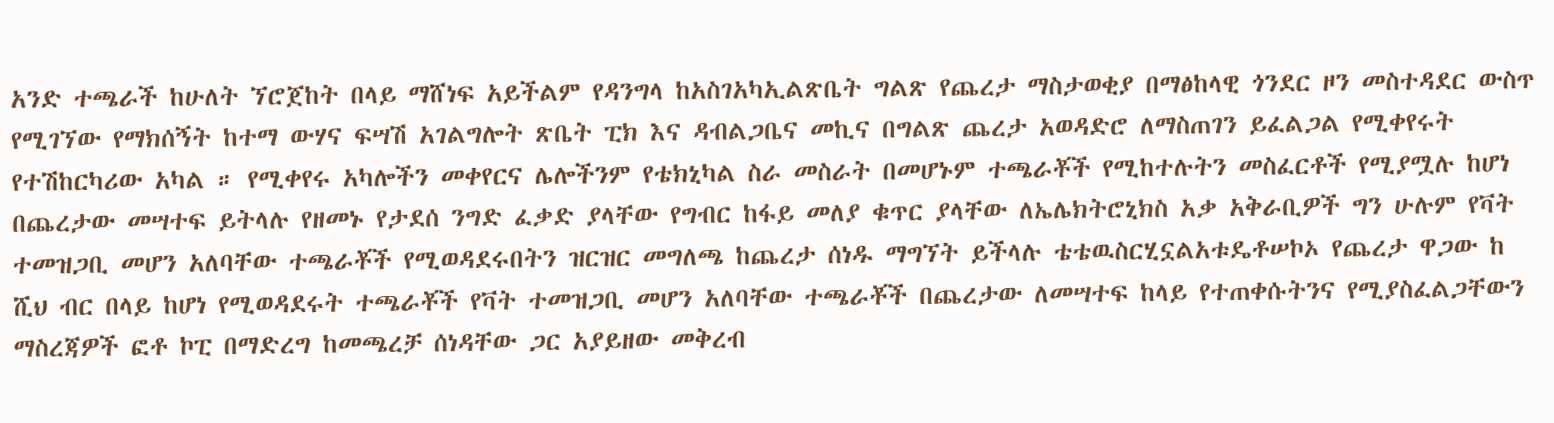አንድ ተጫራች ከሁለት ኘሮጀከት በላይ ማሸነፍ አይችልም የዳንግላ ከአስገአካኢልጽቤት ግልጽ የጨረታ ማስታወቂያ በማፅከላዊ ጎንደር ዞን መስተዳደር ውስጥ የሚገኘው የማክሰኝት ከተማ ውሃና ፍሣሽ አገልግሎት ጽቤት ፒክ እና ዳብልጋቤና መኪና በግልጽ ጨረታ አወዳድሮ ለማስጠገን ይፈልጋል የሚቀየሩት የተሽከርካሪው አካል ። የሚቀየሩ አካሎችን መቀየርና ሌሎችንም የቴክኒካል ስራ መስራት በመሆኑም ተጫራቾች የሚከተሉትን መስፈርቶች የሚያሟሉ ከሆነ በጨረታው መሣተፍ ይትላሉ የዘመኑ የታደሰ ንግድ ፈቃድ ያላቸው የግብር ከፋይ መለያ ቁጥር ያላቸው ለኤሌክትሮኒክስ አቃ አቅራቢዎች ግን ሁሉም የቫት ተመዝጋቢ መሆን አለባቸው ተጫራቾች የሚወዳደሩበትን ዝርዝር መግለጫ ከጨረታ ሰነዱ ማግኘት ይችላሉ ቴቴዉስርሂኗልአቱዴቶሠኮኦ የጨረታ ዋጋው ከ ሺህ ብር በላይ ከሆነ የሚወዳደሩት ተጫራቾች የቫት ተመዝጋቢ መሆን አለባቸው ተጫራቾች በጨረታው ለመሣተፍ ከላይ የተጠቀሱትንና የሚያስፈልጋቸውን ማስረጃዎች ፎቶ ኮፒ በማድረግ ከመጫረቻ ሰነዳቸው ጋር አያይዘው መቅረብ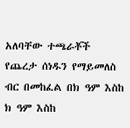አለባቸው ተጫራቾች የጨረታ ሰነዱን የማይመለስ ብር በመከፈል በክ ዓም እስከ ክ ዓም እስከ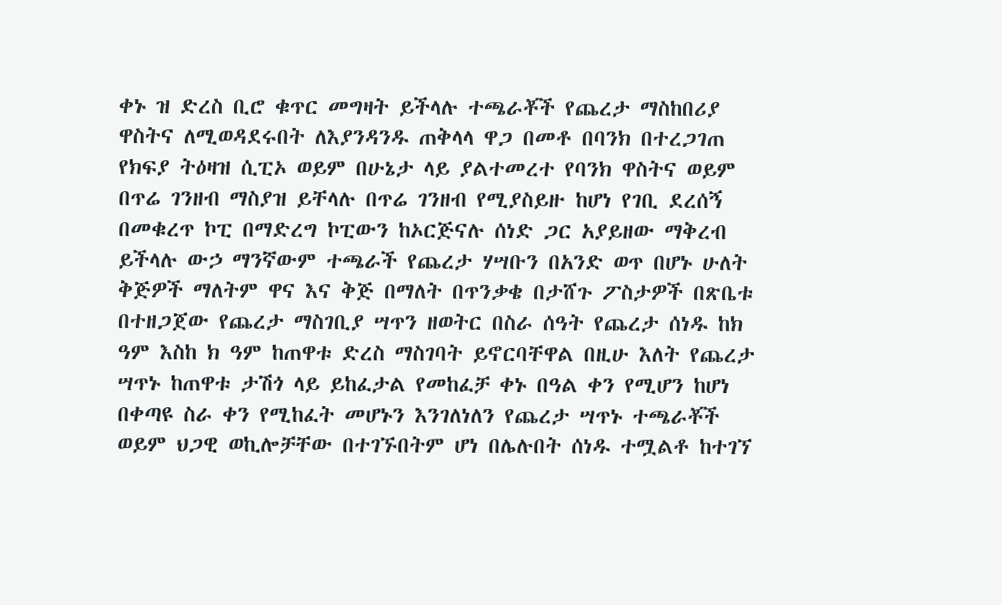ቀኑ ዝ ድረስ ቢሮ ቁጥር መግዛት ይችላሉ ተጫራቾች የጨረታ ማስከበሪያ ዋስትና ለሚወዳደሩበት ለእያንዳንዱ ጠቅላላ ዋጋ በመቶ በባንክ በተረጋገጠ የክፍያ ትዕዛዝ ሲፒኦ ወይም በሁኔታ ላይ ያልተመረተ የባንክ ዋስትና ወይም በጥሬ ገንዘብ ማስያዝ ይቸላሉ በጥሬ ገንዘብ የሚያስይዙ ከሆነ የገቢ ደረሰኝ በመቁረጥ ኮፒ በማድረግ ኮፒውን ከኦርጅናሉ ሰነድ ጋር አያይዘው ማቅረብ ይችላሉ ውኃ ማንኛውም ተጫራች የጨረታ ሃሣቡን በአንድ ወጥ በሆኑ ሁለት ቅጅዎች ማለትም ዋና እና ቅጅ በማለት በጥንቃቄ በታሸጉ ፖስታዎች በጽቤቱ በተዘጋጀው የጨረታ ማስገቢያ ሣጥን ዘወትር በስራ ሰዓት የጨረታ ሰነዱ ከክ ዓም እስከ ክ ዓም ከጠዋቱ ድረስ ማስገባት ይኖርባቸዋል በዚሁ እለት የጨረታ ሣጥኑ ከጠዋቱ ታሽጎ ላይ ይከፈታል የመከፈቻ ቀኑ በዓል ቀን የሚሆን ከሆነ በቀጣዩ ስራ ቀን የሚከፈት መሆኑን እንገለነለን የጨረታ ሣጥኑ ተጫራቾች ወይም ህጋዊ ወኪሎቻቸው በተገኙበትም ሆነ በሌሉበት ሰነዱ ተሟልቶ ከተገኘ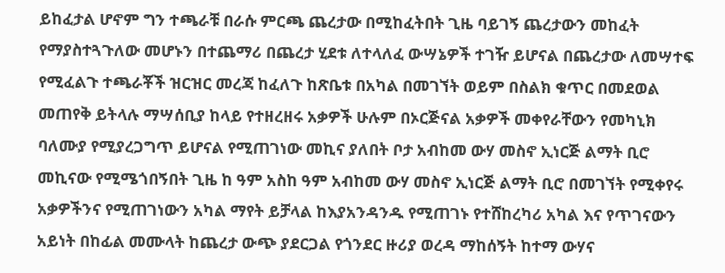ይከፈታል ሆኖም ግን ተጫራቹ በራሱ ምርጫ ጨረታው በሚከፈትበት ጊዜ ባይገኝ ጨረታውን መከፈት የማያስተጓጉለው መሆኑን በተጨማሪ በጨረታ ሂደቱ ለተላለፈ ውሣኔዎች ተገዥ ይሆናል በጨረታው ለመሣተፍ የሚፈልጉ ተጫራቾች ዝርዝር መረጃ ከፈለጉ ከጽቤቱ በአካል በመገኘት ወይም በስልክ ቁጥር በመደወል መጠየቅ ይትላሉ ማሣሰቢያ ከላይ የተዘረዘሩ አቃዎች ሁሉም በኦርጅናል አቃዎች መቀየራቸውን የመካኒክ ባለሙያ የሚያረጋግጥ ይሆናል የሚጠገነው መኪና ያለበት ቦታ አብከመ ውሃ መስኖ ኢነርጅ ልማት ቢሮ መኪናው የሚሜጎበኝበት ጊዜ ከ ዓም አስከ ዓም አብከመ ውሃ መስኖ ኢነርጅ ልማት ቢሮ በመገኘት የሚቀየሩ አቃዎችንና የሚጠገነውን አካል ማየት ይቻላል ከእያአንዳንዱ የሚጠገኑ የተሸከረካሪ አካል እና የጥገናውን አይነት በከፊል መሙላት ከጨረታ ውጭ ያደርጋል የጎንደር ዙሪያ ወረዳ ማከሰኝት ከተማ ውሃና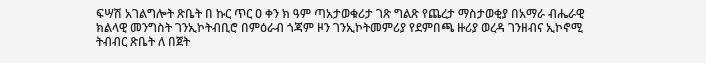ፍሣሽ አገልግሎት ጽቤት በ ኩር ጥር ዐ ቀን ክ ዓም ጣአታወቁሪታ ገጽ ግልጽ የጨረታ ማስታወቂያ በአማራ ብሔራዊ ክልላዊ መንግስት ገንኢኮትብቢሮ በምዕራብ ጎጃም ዞን ገንኢኮትመምሪያ የደምበጫ ዙሪያ ወረዳ ገንዘብና ኢኮኖሚ ትብብር ጽቤት ለ በጀት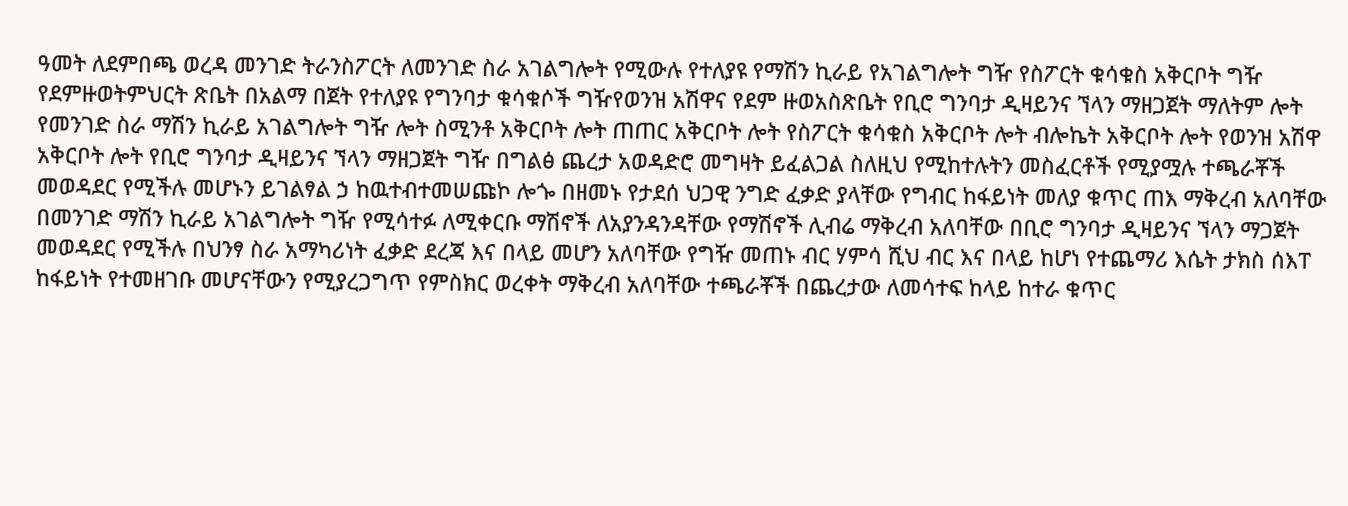ዓመት ለደምበጫ ወረዳ መንገድ ትራንስፖርት ለመንገድ ስራ አገልግሎት የሚውሉ የተለያዩ የማሽን ኪራይ የአገልግሎት ግዥ የስፖርት ቁሳቁስ አቅርቦት ግዥ የደምዙወትምህርት ጽቤት በአልማ በጀት የተለያዩ የግንባታ ቁሳቁሶች ግዥየወንዝ አሽዋና የደም ዙወአስጽቤት የቢሮ ግንባታ ዲዛይንና ኘላን ማዘጋጀት ማለትም ሎት የመንገድ ስራ ማሽን ኪራይ አገልግሎት ግዥ ሎት ስሚንቶ አቅርቦት ሎት ጠጠር አቅርቦት ሎት የስፖርት ቁሳቁስ አቅርቦት ሎት ብሎኬት አቅርቦት ሎት የወንዝ አሽዋ አቅርቦት ሎት የቢሮ ግንባታ ዲዛይንና ኘላን ማዘጋጀት ግዥ በግልፅ ጨረታ አወዳድሮ መግዛት ይፈልጋል ስለዚህ የሚከተሉትን መስፈርቶች የሚያሟሉ ተጫራቾች መወዳደር የሚችሉ መሆኑን ይገልፃል ኃ ከዉተብተመሠጩኮ ሎጐ በዘመኑ የታደሰ ህጋዊ ንግድ ፈቃድ ያላቸው የግብር ከፋይነት መለያ ቁጥር ጠእ ማቅረብ አለባቸው በመንገድ ማሽን ኪራይ አገልግሎት ግዥ የሚሳተፉ ለሚቀርቡ ማሽኖች ለአያንዳንዳቸው የማሽኖች ሊብሬ ማቅረብ አለባቸው በቢሮ ግንባታ ዲዛይንና ኘላን ማጋጀት መወዳደር የሚችሉ በህንፃ ስራ አማካሪነት ፈቃድ ደረጃ እና በላይ መሆን አለባቸው የግዥ መጠኑ ብር ሃምሳ ሺህ ብር እና በላይ ከሆነ የተጨማሪ እሴት ታክስ ሰእፐ ከፋይነት የተመዘገቡ መሆናቸውን የሚያረጋግጥ የምስክር ወረቀት ማቅረብ አለባቸው ተጫራቾች በጨረታው ለመሳተፍ ከላይ ከተራ ቁጥር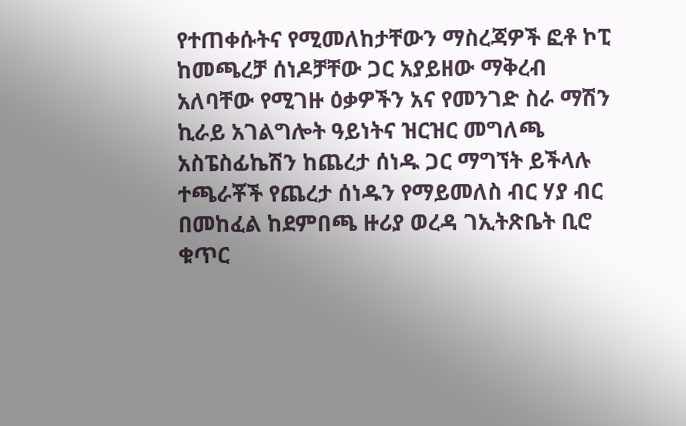የተጠቀሱትና የሚመለከታቸውን ማስረጃዎች ፎቶ ኮፒ ከመጫረቻ ሰነዶቻቸው ጋር አያይዘው ማቅረብ አለባቸው የሚገዙ ዕቃዎችን አና የመንገድ ስራ ማሽን ኪራይ አገልግሎት ዓይነትና ዝርዝር መግለጫ አስፔስፊኬሽን ከጨረታ ሰነዱ ጋር ማግኘት ይችላሉ ተጫራቾች የጨረታ ሰነዱን የማይመለስ ብር ሃያ ብር በመከፈል ከደምበጫ ዙሪያ ወረዳ ገኢትጽቤት ቢሮ ቁጥር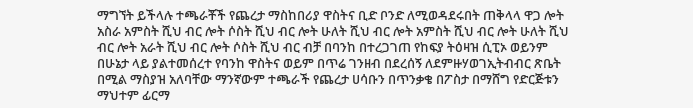ማግኘት ይችላሉ ተጫራቾች የጨረታ ማስከበሪያ ዋስትና ቢድ ቦንድ ለሚወዳደሩበት ጠቅላላ ዋጋ ሎት አስራ አምስት ሺህ ብር ሎት ሶስት ሺህ ብር ሎት ሁለት ሺህ ብር ሎት አምስት ሺህ ብር ሎት ሁለት ሺህ ብር ሎት አራት ሺህ ብር ሎት ሶስት ሺህ ብር ብቻ በባንከ በተረጋገጠ የከፍያ ትዕዛዝ ሲፒኦ ወይንም በሁኔታ ላይ ያልተመሰረተ የባንከ ዋስትና ወይም በጥሬ ገንዘብ በደረሰኝ ለደምዙሃወገኢትብብር ጽቤት በሚል ማስያዝ አለባቸው ማንኛውም ተጫራች የጨረታ ሀሳቡን በጥንቃቄ በፖስታ በማሸግ የድርጅቱን ማህተም ፊርማ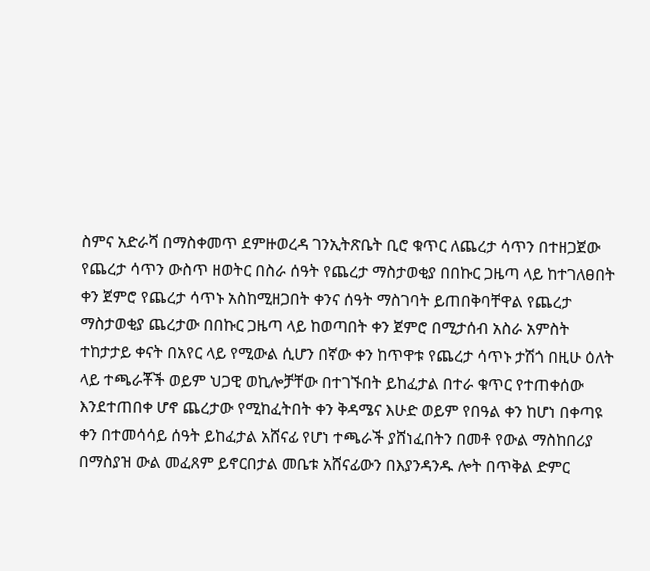ስምና አድራሻ በማስቀመጥ ደምዙወረዳ ገንኢትጽቤት ቢሮ ቁጥር ለጨረታ ሳጥን በተዘጋጀው የጨረታ ሳጥን ውስጥ ዘወትር በስራ ሰዓት የጨረታ ማስታወቂያ በበኩር ጋዜጣ ላይ ከተገለፀበት ቀን ጀምሮ የጨረታ ሳጥኑ አስከሚዘጋበት ቀንና ሰዓት ማስገባት ይጠበቅባቸዋል የጨረታ ማስታወቂያ ጨረታው በበኩር ጋዜጣ ላይ ከወጣበት ቀን ጀምሮ በሚታሰብ አስራ አምስት ተከታታይ ቀናት በአየር ላይ የሚውል ሲሆን በኛው ቀን ከጥዋቱ የጨረታ ሳጥኑ ታሽጎ በዚሁ ዕለት ላይ ተጫራቾች ወይም ህጋዊ ወኪሎቻቸው በተገኙበት ይከፈታል በተራ ቁጥር የተጠቀሰው እንደተጠበቀ ሆኖ ጨረታው የሚከፈትበት ቀን ቅዳሜና እሁድ ወይም የበዓል ቀን ከሆነ በቀጣዩ ቀን በተመሳሳይ ሰዓት ይከፈታል አሸናፊ የሆነ ተጫራች ያሸነፈበትን በመቶ የውል ማስከበሪያ በማስያዝ ውል መፈጸም ይኖርበታል መቤቱ አሸናፊውን በእያንዳንዱ ሎት በጥቅል ድምር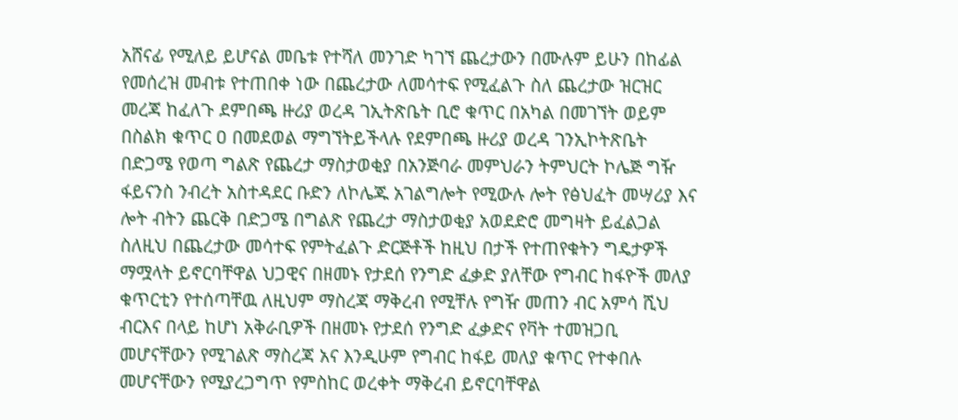አሸናፊ የሚለይ ይሆናል መቤቱ የተሻለ መንገድ ካገኘ ጨረታውን በሙሉም ይሁን በከፊል የመሰረዝ መብቱ የተጠበቀ ነው በጨረታው ለመሳተፍ የሚፈልጉ ስለ ጨረታው ዝርዝር መረጃ ከፈለጉ ደምበጫ ዙሪያ ወረዳ ገኢትጽቤት ቢሮ ቁጥር በአካል በመገኘት ወይም በስልክ ቁጥር ዐ በመደወል ማግኘትይችላሉ የደምበጫ ዙሪያ ወረዳ ገንኢኮትጽቤት በድጋሜ የወጣ ግልጽ የጨረታ ማስታወቂያ በአንጅባራ መምህራን ትምህርት ኮሌጅ ግዥ ፋይናንስ ንብረት አስተዳደር ቡድን ለኮሌጁ አገልግሎት የሚውሉ ሎት የፅህፈት መሣሪያ እና ሎት ብትን ጨርቅ በድጋሜ በግልጽ የጨረታ ማስታወቂያ አወደድሮ መግዛት ይፈልጋል ስለዚህ በጨረታው መሳተፍ የምትፈልጉ ድርጅቶች ከዚህ በታች የተጠየቁትን ግዴታዎች ማሟላት ይኖርባቸዋል ህጋዊና በዘመኑ የታደሰ የንግድ ፈቃድ ያለቸው የግብር ከፋዮች መለያ ቁጥርቲን የተሰጣቸዉ ለዚህም ማስረጃ ማቅረብ የሚቸሉ የግዥ መጠን ብር አምሳ ሺህ ብርእና በላይ ከሆነ አቅራቢዎች በዘመኑ የታደሰ የንግድ ፈቃድና የቫት ተመዝጋቢ መሆናቸውን የሚገልጽ ማስረጃ አና እንዲሁም የግብር ከፋይ መለያ ቁጥር የተቀበሉ መሆናቸውን የሚያረጋግጥ የምስከር ወረቀት ማቅረብ ይኖርባቸዋል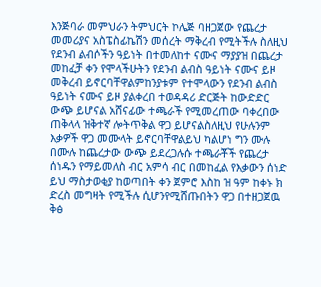እንጅባራ መምህራን ትምህርት ኮሌጅ ባዘጋጀው የጨረታ መመሪያና አስፔስፊኬሽን መሰረት ማቅረብ የሚትችሉ ስለዚህ የደንብ ልብሶችን ዓይነት በተመለከተ ናሙና ማያያዝ በጨረታ መከፈቻ ቀን የሞላችሁትን የደንብ ልብስ ዓይነት ናሙና ይዞ መቅረብ ይኖርባቸዋልምከንያቱም የተሞላውን የደንብ ልብስ ዓይነት ናሙና ይዞ ያልቀረበ ተወዳዳሪ ድርጅት ከውድድር ውጭ ይሆናል አሸናፊው ተጫራች የሚመረጠው ባቀረበው ጠቅላላ ዝቅተኛ ሎትጥቅል ዋጋ ይሆናልስለዚህ የሁሉንም እቃዎች ዋጋ መሙላት ይኖርባቸዋልይህ ካልሆነ ግን ሙሉ በሙሉ ከጨረታው ውጭ ይደረጋሉሱ ተጫራቾች የጨረታ ሰነዱን የማይመለስ ብር አምሳ ብር በመከፈል የእቃውን ሰነድ ይህ ማስታወቂያ ከወጣበት ቀን ጀምሮ እስከ ዝ ዓም ከቀኑ ክ ድረስ መግዛት የሚችሉ ሲሆንየሚሸጡበትን ዋጋ በተዘጋጀዉ ቅፅ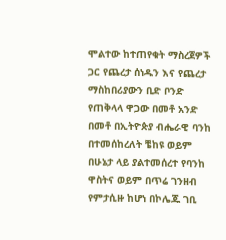ሞልተው ከተጠየቁት ማስረጀዎች ጋር የጨረታ ሰነዱን እና የጨረታ ማስከበሪያውን ቢድ ቦንድ የጠቅላላ ዋጋው በመቶ አንድ በመቶ በኢትዮጵያ ብሔራዊ ባንከ በተመሰከረለት ቼከዩ ወይም በሁኔታ ላይ ያልተመሰረተ የባንከ ዋስትና ወይም በጥሬ ገንዘብ የምታሲዙ ከሆነ በኮሌጁ ገቢ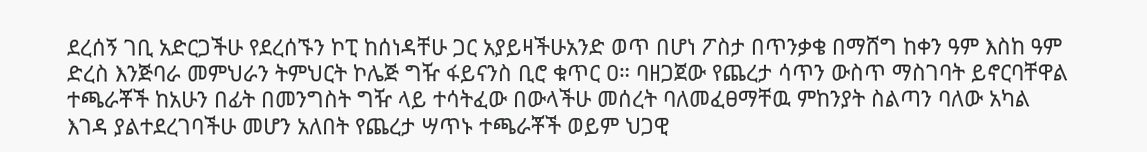ደረሰኝ ገቢ አድርጋችሁ የደረሰኙን ኮፒ ከሰነዳቸሁ ጋር አያይዛችሁአንድ ወጥ በሆነ ፖስታ በጥንቃቄ በማሸግ ከቀን ዓም እስከ ዓም ድረስ እንጅባራ መምህራን ትምህርት ኮሌጅ ግዥ ፋይናንስ ቢሮ ቁጥር ዐ። ባዘጋጀው የጨረታ ሳጥን ውስጥ ማስገባት ይኖርባቸዋል ተጫራቾች ከአሁን በፊት በመንግስት ግዥ ላይ ተሳትፈው በውላችሁ መሰረት ባለመፈፀማቸዉ ምከንያት ስልጣን ባለው አካል እገዳ ያልተደረገባችሁ መሆን አለበት የጨረታ ሣጥኑ ተጫራቾች ወይም ህጋዊ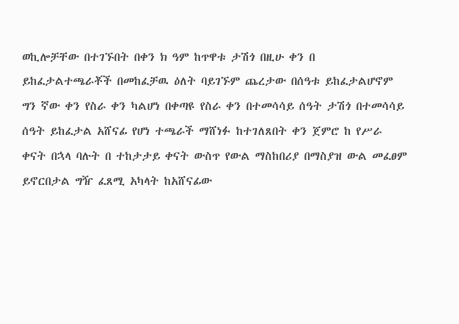ወኪሎቻቸው በተገኙበት በቀን ክ ዓም ከጥዋቱ ታሽጎ በዚሁ ቀን በ ይከፈታልተጫራቾች በመከፈቻዉ ዕለት ባይገኙም ጨረታው በሰዓቱ ይከፈታልሆኖም ግን ኛው ቀን የስራ ቀን ካልሆነ በቀጣዩ የስራ ቀን በተመሳሳይ ሰዓት ታሽጎ በተመሳሳይ ሰዓት ይከፈታል አሸናፊ የሆነ ተጫራች ማሸነፉ ከተገለጸበት ቀን ጀምሮ ከ የሥራ ቀናት በኋላ ባሉት በ ተከታታይ ቀናት ውስጥ የውል ማስከበሪያ በማስያዝ ውል መፈፀም ይኖርበታል ግዥ ፈጸሚ አካላት ከአሸናፊው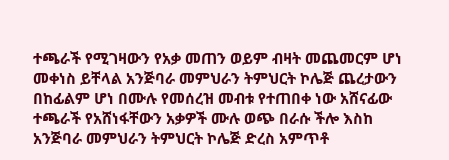ተጫራች የሚገዛውን የአቃ መጠን ወይም ብዛት መጨመርም ሆነ መቀነስ ይቸላል አንጅባራ መምህራን ትምህርት ኮሌጅ ጨረታውን በከፊልም ሆነ በሙሉ የመሰረዝ መብቱ የተጠበቀ ነው አሸናፊው ተጫራች የአሸነፋቸውን አቃዎች ሙሉ ወጭ በራሱ ችሎ እስከ አንጅባራ መምህራን ትምህርት ኮሌጅ ድረስ አምጥቶ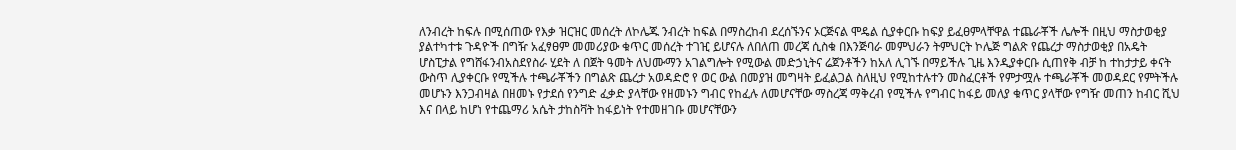ለንብረት ከፍሉ በሚሰጠው የእቃ ዝርዝር መሰረት ለኮሌጁ ንብረት ከፍል በማስረከብ ደረሰኙንና ኦርጅናል ሞዴል ሲያቀርቡ ከፍያ ይፈፀምላቸዋል ተጨራቾች ሌሎች በዚህ ማስታወቂያ ያልተካተቱ ጉዳዮች በግዥ አፈፃፀም መመሪያው ቁጥር መሰረት ተገዢ ይሆናሉ ለበለጠ መረጃ ሲስቁ በእንጅባራ መምህራን ትምህርት ኮሌጅ ግልጽ የጨረታ ማስታወቂያ በአዴት ሆስፒታል የግሸፋንብአስደየስራ ሂደት ለ በጀት ዓመት ለህሙማን አገልግሎት የሚውል መድኃኒትና ሬጀንቶችን ከአለ ሊገኙ በማይችሉ ጊዜ እንዲያቀርቡ ሲጠየቅ ብቻ ከ ተከታታይ ቀናት ውስጥ ሊያቀርቡ የሚችሉ ተጫራቾችን በግልጽ ጨረታ አወዳድሮ የ ወር ውል በመያዝ መግዛት ይፈልጋል ስለዚህ የሚከተሉተን መስፈርቶች የምታሟሉ ተጫራቾች መወዳደር የምትችሉ መሆኑን እንጋብዛል በዘመኑ የታደሰ የንግድ ፈቃድ ያላቸው የዘመኑን ግብር የከፈሉ ለመሆናቸው ማስረጃ ማቅረብ የሚችሉ የግብር ከፋይ መለያ ቁጥር ያላቸው የግዥ መጠን ከብር ሺህ እና በላይ ከሆነ የተጨማሪ አሴት ታከስቫት ከፋይነት የተመዘገቡ መሆናቸውን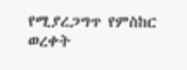የሚያረጋግጥ የምስከር ወረቀት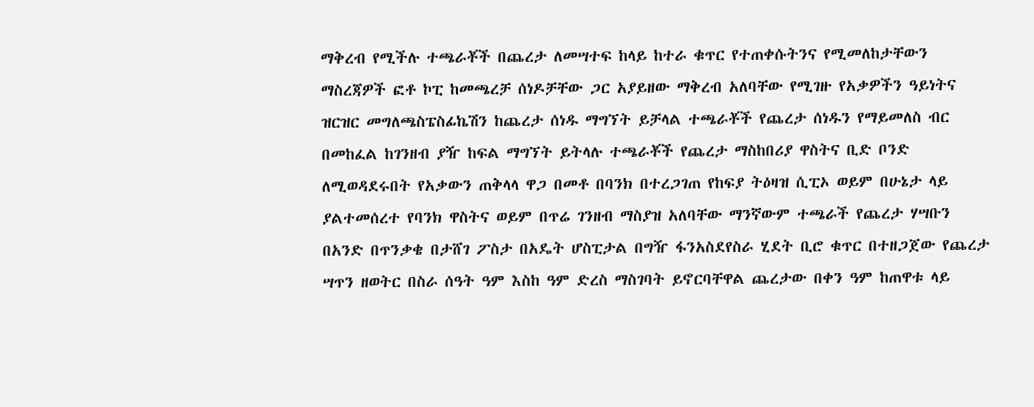ማቅረብ የሚችሉ ተጫራቾች በጨረታ ለመሣተፍ ከላይ ከተራ ቁጥር የተጠቀሱትንና የሚመለከታቸውን ማስረጃዎች ፎቶ ኮፒ ከመጫረቻ ሰነዶቻቸው ጋር አያይዘው ማቅረብ አለባቸው የሚገዙ የአቃዎችን ዓይነትና ዝርዝር መግለጫስፔስፊኬሽን ከጨረታ ሰነዱ ማግኘት ይቻላል ተጫራቾች የጨረታ ሰነዱን የማይመለስ ብር በመከፈል ከገንዘብ ያዥ ከፍል ማግኘት ይትላሉ ተጫራቾች የጨረታ ማስከበሪያ ዋስትና ቢድ ቦንድ ለሚወዳደሩበት የአቃውን ጠቅላላ ዋጋ በመቶ በባንክ በተረጋገጠ የከፍያ ትዕዛዝ ሲፒኦ ወይም በሁኔታ ላይ ያልተመሰረተ የባንክ ዋስትና ወይም በጥሬ ገንዘብ ማስያዝ አለባቸው ማንኛውም ተጫራች የጨረታ ሃሣቡን በአንድ በጥንቃቄ በታሸገ ፖስታ በአዴት ሆስፒታል በግዥ ፋንአስደየስራ ሂደት ቢሮ ቁጥር በተዘጋጀው የጨረታ ሣጥን ዘወትር በስራ ሰዓት ዓም እስከ ዓም ድረስ ማስገባት ይኖርባቸዋል ጨረታው በቀን ዓም ከጠዋቱ ላይ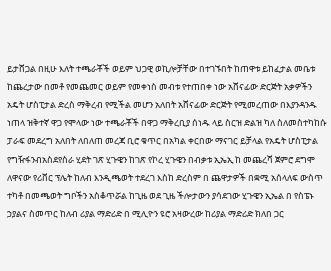ይታሸጋል በዚሁ እለት ተጫራቾች ወይም ህጋዊ ወኪሎቻቸው በተገኙበት ከጠዋቱ ይከፈታል መቤቱ ከጨረታው በመቶ የመጨመር ወይም የመቀነስ መብቱ የተጠበቀ ነው አሸናፊው ድርጅት አቃዎችን አዴት ሆስፒታል ድረስ ማቅረብ የሚችል መሆን አለበት አሸናፊው ድርጅት የሚመረጠው በእያንዳንዱ ነጠላ ዝቅተኛ ዋጋ የሞላው ነው ተጫራቾች በዋጋ ማቅረቢያ ሰነዱ ላይ ስርዝ ድልዝ ካለ ስለመስተካከሱ ፓራፍ መደረግ አለበት ለበለጠ መረጃ ቢሮ ቁጥር በአካል ቀርበው ማናገር ይቻላል የአዴት ሆስፒታል የግዥፋንብአስደየስራ ሂደት ገጽ ሂጉዌን ከገጽ የኮረ ሂጉዌን በብቃቱ ኢኤኢ ከ መጨረሻ ጀምሮ ደግሞ ለዋናው የሪቨር ፕሌት ከለብ እንዲጫወት ተደረገ እስከ ድረስም በ ጨዋታዎች በቋሚ አሰላለፍ ውስጥ ተካቶ በመጫወት ግቦችን አስቆጥሯል ከጊዜ ወደ ጊዜ ችሎታውን ያሳደገው ሂጉዌን ኢኤል በ የስፔኑ ኃያልና ስመጥር ከለብ ሪያል ማድሪድ በ ሚሊዮን ዩሮ አዛውረው ከሪያል ማድሪድ ክለበ ጋር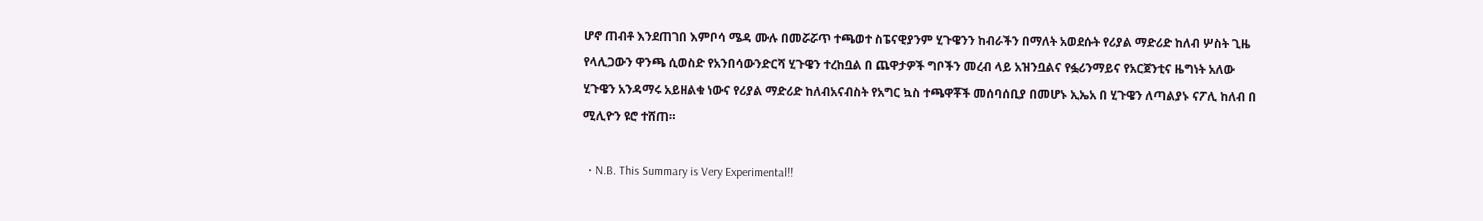ሆኖ ጠብቶ እንደጠገበ እምቦሳ ሜዳ ሙሉ በመሯሯጥ ተጫወተ ስፔናዊያንም ሂጉዌንን ከብራችን በማለት አወደሱት የሪያል ማድሪድ ከለብ ሦስት ጊዜ የላሊጋውን ዋንጫ ሲወስድ የአንበሳውንድርሻ ሂጉዌን ተረከቧል በ ጨዋታዎች ግቦችን መረብ ላይ አዝንቧልና የፏሪንማይና የአርጀንቲና ዜግነት አለው ሂጉዌን አንዳማሩ አይዘልቁ ነውና የሪያል ማድሪድ ከለብአናብስት የአግር ኳስ ተጫዋቾች መሰባሰቢያ በመሆኑ ኢኤአ በ ሂጉዌን ለጣልያኑ ናፖሊ ከለብ በ ሚሊዮን ዩሮ ተሸጠ።

  • N.B. This Summary is Very Experimental!!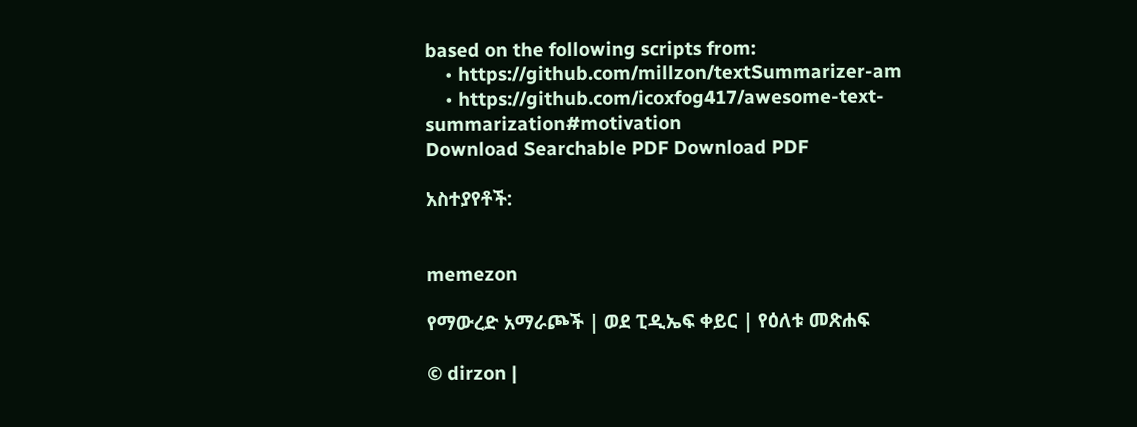based on the following scripts from:
    • https://github.com/millzon/textSummarizer-am
    • https://github.com/icoxfog417/awesome-text-summarization#motivation
Download Searchable PDF Download PDF

አስተያየቶች:


memezon

የማውረድ አማራጮች | ወደ ፒዲኤፍ ቀይር | የዕለቱ መጽሐፍ

© dirzon |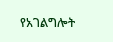የአገልግሎት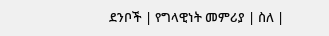ደንቦች | የግላዊነት መምሪያ | ስለ |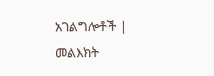አገልግሎቶች | መልእክት